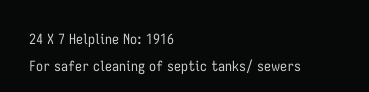24 X 7 Helpline No: 1916
For safer cleaning of septic tanks/ sewers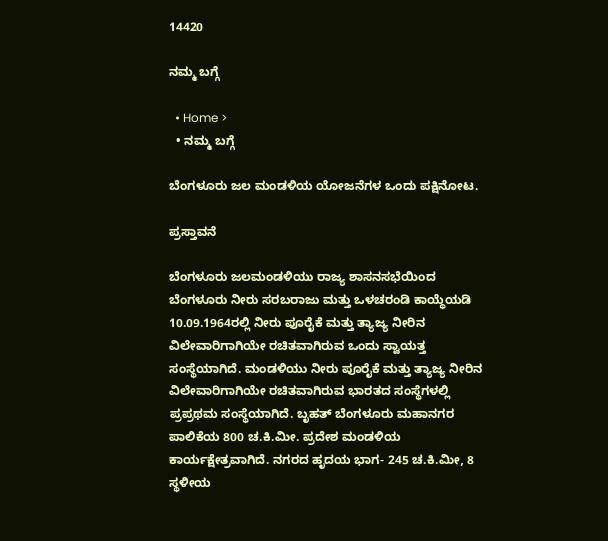14420

ನಮ್ಮ ಬಗ್ಗೆ

  • Home >
  • ನಮ್ಮ ಬಗ್ಗೆ

ಬೆಂಗಳೂರು ಜಲ ಮಂಡಳಿಯ ಯೋಜನೆಗಳ ಒಂದು ಪಕ್ಷಿನೋಟ.

ಪ್ರಸ್ತಾವನೆ

ಬೆಂಗಳೂರು ಜಲಮಂಡಳಿಯು ರಾಜ್ಯ ಶಾಸನಸಭೆಯಿಂದ ಬೆಂಗಳೂರು ನೀರು ಸರಬರಾಜು ಮತ್ತು ಒಳಚರಂಡಿ ಕಾಯ್ಧೆಯಡಿ 10.09.1964ರಲ್ಲಿ ನೀರು ಪೂರೈಕೆ ಮತ್ತು ತ್ಯಾಜ್ಯ ನೀರಿನ ವಿಲೇವಾರಿಗಾಗಿಯೇ ರಚಿತವಾಗಿರುವ ಒಂದು ಸ್ವಾಯತ್ತ ಸಂಸ್ಥೆಯಾಗಿದೆ. ಮಂಡಳಿಯು ನೀರು ಪೂರೈಕೆ ಮತ್ತು ತ್ಯಾಜ್ಯ ನೀರಿನ ವಿಲೇವಾರಿಗಾಗಿಯೇ ರಚಿತವಾಗಿರುವ ಭಾರತದ ಸಂಸ್ಥೆಗಳಲ್ಲಿ ಪ್ರಪ್ರಥಮ ಸಂಸ್ಥೆಯಾಗಿದೆ. ಬೃಹತ್ ಬೆಂಗಳೂರು ಮಹಾನಗರ ಪಾಲಿಕೆಯ 800 ಚ.ಕಿ.ಮೀ. ಪ್ರದೇಶ ಮಂಡಳಿಯ ಕಾರ್ಯಕ್ಷೇತ್ರವಾಗಿದೆ. ನಗರದ ಹೃದಯ ಭಾಗ- 245 ಚ.ಕಿ.ಮೀ, 8 ಸ್ಥಳೀಯ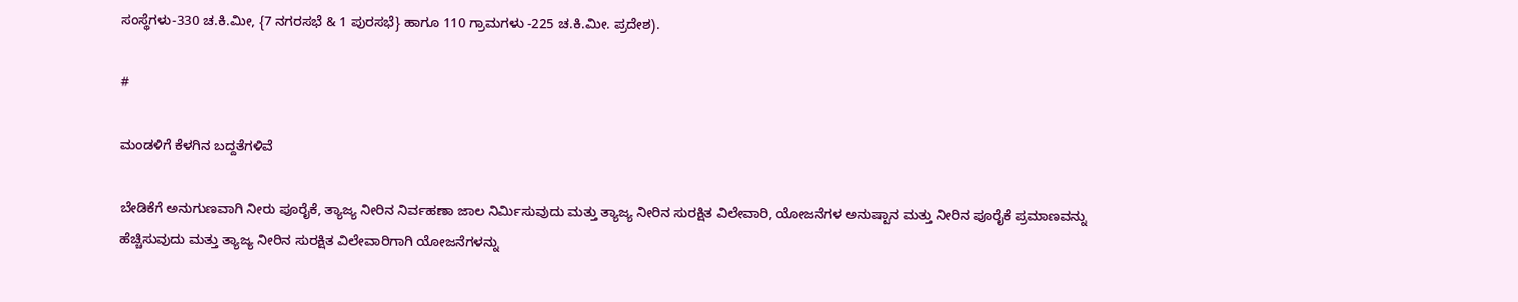ಸಂಸ್ಥೆಗಳು-330 ಚ.ಕಿ.ಮೀ, {7 ನಗರಸಭೆ & 1 ಪುರಸಭೆ} ಹಾಗೂ 110 ಗ್ರಾಮಗಳು -225 ಚ.ಕಿ.ಮೀ. ಪ್ರದೇಶ).

#

ಮಂಡಳಿಗೆ ಕೆಳಗಿನ ಬದ್ದತೆಗಳಿವೆ

ಬೇಡಿಕೆಗೆ ಅನುಗುಣವಾಗಿ ನೀರು ಪೂರೈಕೆ, ತ್ಯಾಜ್ಯ ನೀರಿನ ನಿರ್ವಹಣಾ ಜಾಲ ನಿರ್ಮಿಸುವುದು ಮತ್ತು ತ್ಯಾಜ್ಯ ನೀರಿನ ಸುರಕ್ಷಿತ ವಿಲೇವಾರಿ, ಯೋಜನೆಗಳ ಅನುಷ್ಟಾನ ಮತ್ತು ನೀರಿನ ಪೂರೈಕೆ ಪ್ರಮಾಣವನ್ನು ಹೆಚ್ಚಿಸುವುದು ಮತ್ತು ತ್ಯಾಜ್ಯ ನೀರಿನ ಸುರಕ್ಷಿತ ವಿಲೇವಾರಿಗಾಗಿ ಯೋಜನೆಗಳನ್ನು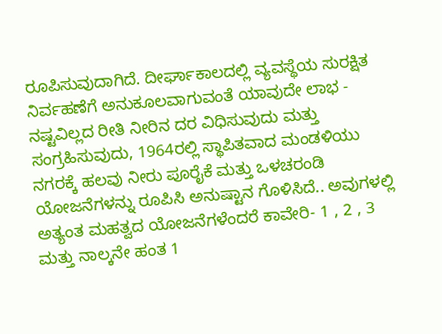ರೂಪಿಸುವುದಾಗಿದೆ. ದೀರ್ಘಾಕಾಲದಲ್ಲಿ ವ್ಯವಸ್ಥೆಯ ಸುರಕ್ಷಿತ ನಿರ್ವಹಣೆಗೆ ಅನುಕೂಲವಾಗುವಂತೆ ಯಾವುದೇ ಲಾಭ - ನಷ್ಟವಿಲ್ಲದ ರೀತಿ ನೀರಿನ ದರ ವಿಧಿಸುವುದು ಮತ್ತು ಸಂಗ್ರಹಿಸುವುದು, 1964ರಲ್ಲಿ ಸ್ಥಾಪಿತವಾದ ಮಂಡಳಿಯು ನಗರಕ್ಕೆ ಹಲವು ನೀರು ಪೂರೈಕೆ ಮತ್ತು ಒಳಚರಂಡಿ ಯೋಜನೆಗಳನ್ನು ರೂಪಿಸಿ ಅನುಷ್ಟಾನ ಗೊಳಿಸಿದೆ.. ಅವುಗಳಲ್ಲಿ ಅತ್ಯಂತ ಮಹತ್ವದ ಯೋಜನೆಗಳೆಂದರೆ ಕಾವೇರಿ- 1 , 2 , 3 ಮತ್ತು ನಾಲ್ಕನೇ ಹಂತ 1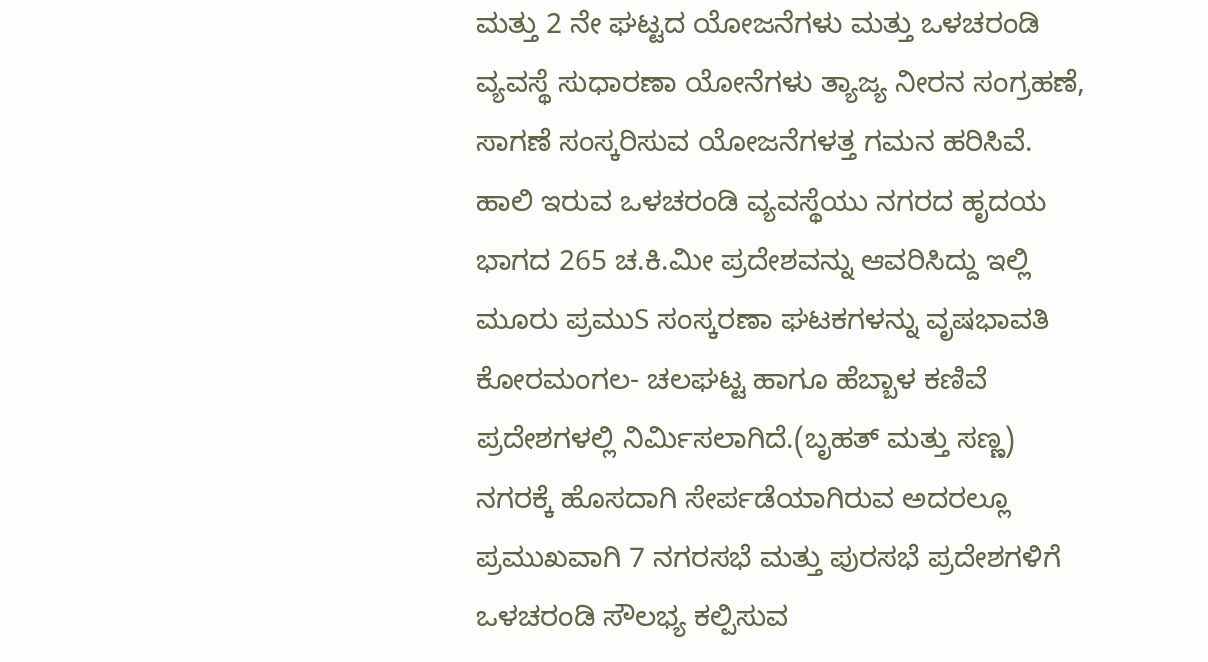ಮತ್ತು 2 ನೇ ಘಟ್ಟದ ಯೋಜನೆಗಳು ಮತ್ತು ಒಳಚರಂಡಿ ವ್ಯವಸ್ಥೆ ಸುಧಾರಣಾ ಯೋನೆಗಳು ತ್ಯಾಜ್ಯ ನೀರನ ಸಂಗ್ರಹಣೆ, ಸಾಗಣೆ ಸಂಸ್ಕರಿಸುವ ಯೋಜನೆಗಳತ್ತ ಗಮನ ಹರಿಸಿವೆ. ಹಾಲಿ ಇರುವ ಒಳಚರಂಡಿ ವ್ಯವಸ್ಥೆಯು ನಗರದ ಹೃದಯ ಭಾಗದ 265 ಚ.ಕಿ.ಮೀ ಪ್ರದೇಶವನ್ನು ಆವರಿಸಿದ್ದು ಇಲ್ಲಿ ಮೂರು ಪ್ರಮುS ಸಂಸ್ಕರಣಾ ಘಟಕಗಳನ್ನು ವೃಷಭಾವತಿ ಕೋರಮಂಗಲ- ಚಲಘಟ್ಟ ಹಾಗೂ ಹೆಬ್ಬಾಳ ಕಣಿವೆ ಪ್ರದೇಶಗಳಲ್ಲಿ ನಿರ್ಮಿಸಲಾಗಿದೆ.(ಬೃಹತ್ ಮತ್ತು ಸಣ್ಣ) ನಗರಕ್ಕೆ ಹೊಸದಾಗಿ ಸೇರ್ಪಡೆಯಾಗಿರುವ ಅದರಲ್ಲೂ ಪ್ರಮುಖವಾಗಿ 7 ನಗರಸಭೆ ಮತ್ತು ಪುರಸಭೆ ಪ್ರದೇಶಗಳಿಗೆ ಒಳಚರಂಡಿ ಸೌಲಭ್ಯ ಕಲ್ಪಿಸುವ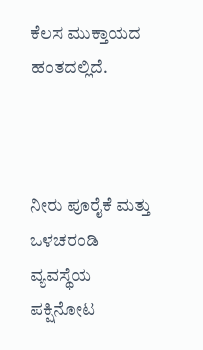ಕೆಲಸ ಮುಕ್ತಾಯದ ಹಂತದಲ್ಲಿದೆ.



ನೀರು ಪೂರೈಕೆ ಮತ್ತು ಒಳಚರಂಡಿ ವ್ಯವಸ್ಥೆಯ ಪಕ್ಷಿನೋಟ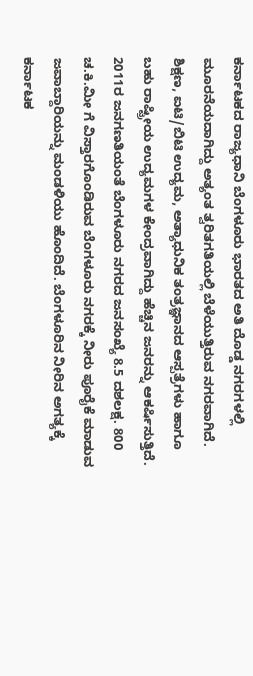ಕರ್ನಾಟಕದ ರಾಜ್ಯಧಾನಿ ಬೆಂಗಳೂರು ಭಾರತದ ಅತಿ ದೊಡ್ಡ ನಗರಗಳಲ್ಲಿ ಮೂರನೆಯದಾಗಿದ್ದು ಅತ್ಯಂತ ತ್ವರಿತಗತಿಯಲ್ಲಿ ಬೆಳೆಯುತ್ತಿರುವ ನಗರವಾಗಿದೆ. ಶಿಕ್ಷಣ, ಐಟಿ/ಬಿಟಿ ಉದ್ಯಮ, ಅತ್ಯಾಧುನಿಕ ತಂತ್ರಜ್ಞಾನದ ಆಸ್ಪತ್ರೆಗಳು ಹಾಗೂ ಬಹು ರಾಷ್ಟ್ರೀಯ ಉದ್ಯಮಗಳ ಕೇಂದ್ರವಾಗಿದ್ದು ಹೆಚ್ಚಿನ ಜನರನ್ನು ಆಕರ್ಷಿಸುತ್ತಿದೆ. 2011ರ ಜನಗಣತಿಯಂತೆ ಬೆಂಗಳೂರು ನಗರದ ಜನಸಂಖ್ಯೆ 8.5 ದಶಲಕ್ಷ. 800 ಚ.ಕಿ.ಮೀ ಗೆ ವಿಸ್ತಾರಗೊಂಡಿರುವ ಬೆಂಗಳೂರು ನಗರಕ್ಕೆ ನೀರು ಪೂರೈಕೆ ಮಾಡುವ ಜವಾಬ್ದಾರಿಯನ್ನು ಮಂಡಳಿಯು ಹೊಂದಿದೆ. ಬೆಂಗಳೂರಿನ ನೀರಿನ ಅಗತ್ಯಕ್ಕೆ ಕರ್ನಾಟಕ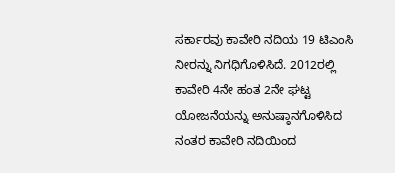ಸರ್ಕಾರವು ಕಾವೇರಿ ನದಿಯ 19 ಟಿಎಂಸಿ ನೀರನ್ನು ನಿಗಧಿಗೊಳಿಸಿದೆ. 2012ರಲ್ಲಿ ಕಾವೇರಿ 4ನೇ ಹಂತ 2ನೇ ಘಟ್ಟ ಯೋಜನೆಯನ್ನು ಅನುಷ್ಠಾನಗೊಳಿಸಿದ ನಂತರ ಕಾವೇರಿ ನದಿಯಿಂದ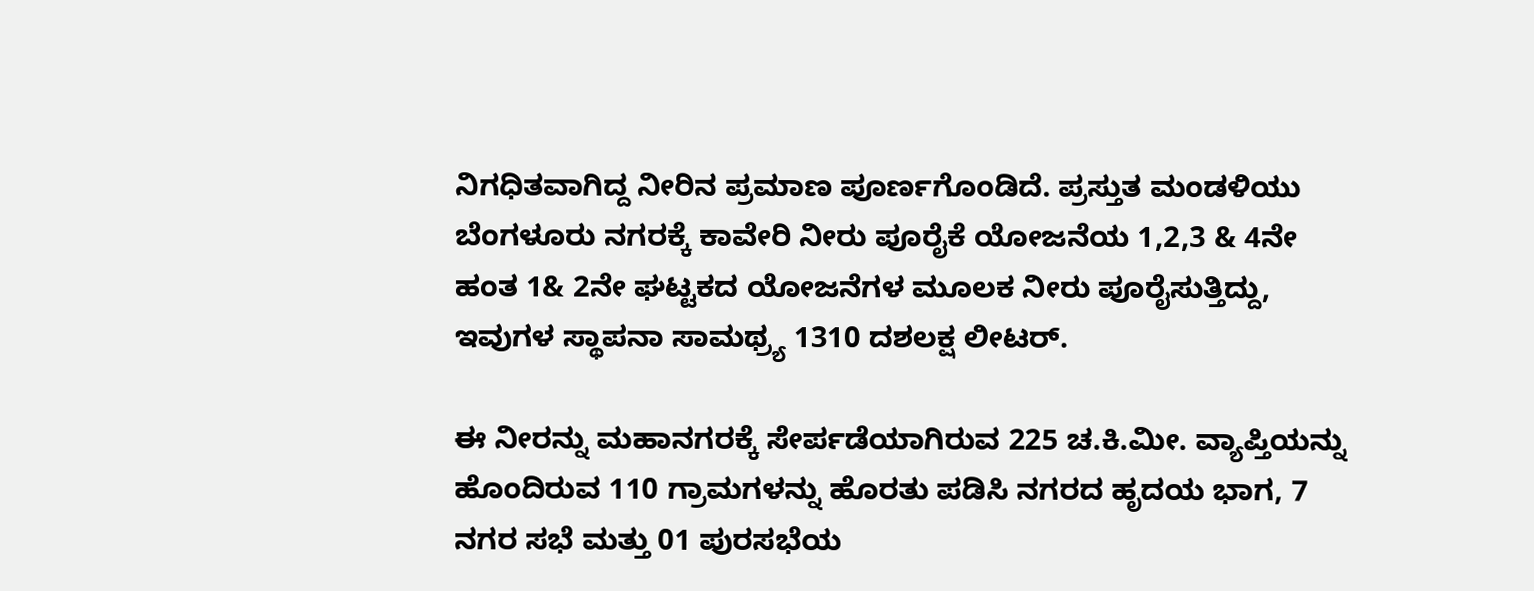ನಿಗಧಿತವಾಗಿದ್ದ ನೀರಿನ ಪ್ರಮಾಣ ಪೂರ್ಣಗೊಂಡಿದೆ. ಪ್ರಸ್ತುತ ಮಂಡಳಿಯು ಬೆಂಗಳೂರು ನಗರಕ್ಕೆ ಕಾವೇರಿ ನೀರು ಪೂರೈಕೆ ಯೋಜನೆಯ 1,2,3 & 4ನೇ ಹಂತ 1& 2ನೇ ಘಟ್ಟಕದ ಯೋಜನೆಗಳ ಮೂಲಕ ನೀರು ಪೂರೈಸುತ್ತಿದ್ದು, ಇವುಗಳ ಸ್ಥಾಪನಾ ಸಾಮಥ್ರ್ಯ 1310 ದಶಲಕ್ಷ ಲೀಟರ್.

ಈ ನೀರನ್ನು ಮಹಾನಗರಕ್ಕೆ ಸೇರ್ಪಡೆಯಾಗಿರುವ 225 ಚ.ಕಿ.ಮೀ. ವ್ಯಾಪ್ತಿಯನ್ನು ಹೊಂದಿರುವ 110 ಗ್ರಾಮಗಳನ್ನು ಹೊರತು ಪಡಿಸಿ ನಗರದ ಹೃದಯ ಭಾಗ, 7 ನಗರ ಸಭೆ ಮತ್ತು 01 ಪುರಸಭೆಯ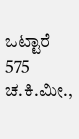ಒಟ್ಟಾರೆ 575 ಚ.ಕಿ.ಮೀ.,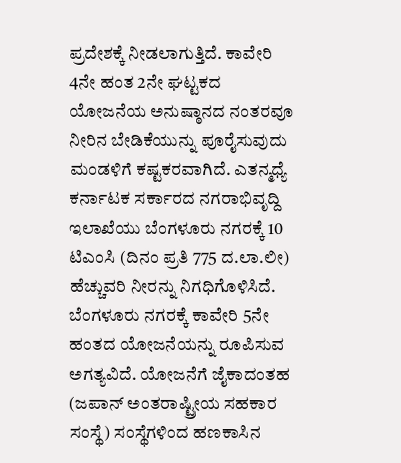ಪ್ರದೇಶಕ್ಕೆ ನೀಡಲಾಗುತ್ತಿದೆ. ಕಾವೇರಿ 4ನೇ ಹಂತ 2ನೇ ಘಟ್ಟಕದ ಯೋಜನೆಯ ಅನುಷ್ಠಾನದ ನಂತರವೂ ನೀರಿನ ಬೇಡಿಕೆಯುನ್ನು ಪೂರೈಸುವುದು ಮಂಡಳಿಗೆ ಕಷ್ಟಕರವಾಗಿದೆ. ಎತನ್ಮಧ್ಯೆ ಕರ್ನಾಟಕ ಸರ್ಕಾರದ ನಗರಾಭಿವೃದ್ದಿ ಇಲಾಖೆಯು ಬೆಂಗಳೂರು ನಗರಕ್ಕೆ 10 ಟಿಎಂಸಿ (ದಿನಂ ಪ್ರತಿ 775 ದ.ಲಾ.ಲೀ) ಹೆಚ್ಚುವರಿ ನೀರನ್ನು ನಿಗಧಿಗೊಳಿಸಿದೆ. ಬೆಂಗಳೂರು ನಗರಕ್ಕೆ ಕಾವೇರಿ 5ನೇ ಹಂತದ ಯೋಜನೆಯನ್ನು ರೂಪಿಸುವ ಅಗತ್ಯವಿದೆ. ಯೋಜನೆಗೆ ಜೈಕಾದಂತಹ (ಜಪಾನ್ ಅಂತರಾಷ್ಟ್ರೀಯ ಸಹಕಾರ ಸಂಸ್ಥೆ) ಸಂಸ್ಥೆಗಳಿಂದ ಹಣಕಾಸಿನ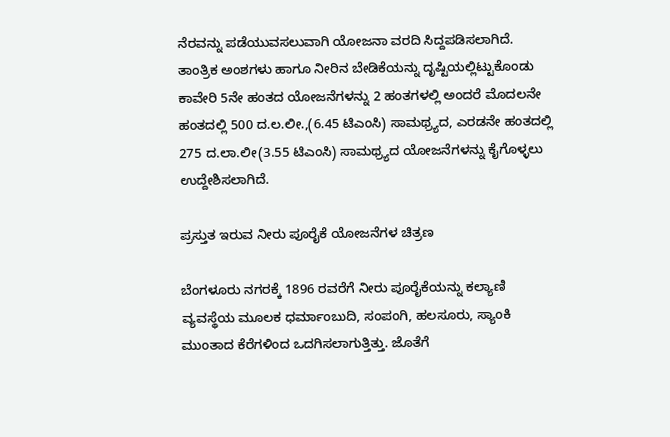ನೆರವನ್ನು ಪಡೆಯುವಸಲುವಾಗಿ ಯೋಜನಾ ವರದಿ ಸಿದ್ದಪಡಿಸಲಾಗಿದೆ. ತಾಂತ್ರಿಕ ಅಂಶಗಳು ಹಾಗೂ ನೀರಿನ ಬೇಡಿಕೆಯನ್ನು ದೃಷ್ಟಿಯಲ್ಲಿಟ್ಟುಕೊಂಡು ಕಾವೇರಿ 5ನೇ ಹಂತದ ಯೋಜನೆಗಳನ್ನು 2 ಹಂತಗಳಲ್ಲಿ ಅಂದರೆ ಮೊದಲನೇ ಹಂತದಲ್ಲಿ 500 ದ.ಲ.ಲೀ.,(6.45 ಟಿಎಂಸಿ) ಸಾಮಥ್ರ್ಯದ, ಎರಡನೇ ಹಂತದಲ್ಲಿ 275 ದ.ಲಾ.ಲೀ(3.55 ಟಿಎಂಸಿ) ಸಾಮಥ್ರ್ಯದ ಯೋಜನೆಗಳನ್ನು ಕೈಗೊಳ್ಳಲು ಉದ್ದೇಶಿಸಲಾಗಿದೆ.

ಪ್ರಸ್ತುತ ಇರುವ ನೀರು ಪೂರೈಕೆ ಯೋಜನೆಗಳ ಚಿತ್ರಣ

ಬೆಂಗಳೂರು ನಗರಕ್ಕೆ 1896 ರವರೆಗೆ ನೀರು ಪೂರೈಕೆಯನ್ನು ಕಲ್ಯಾಣಿ ವ್ಯವಸ್ಥೆಯ ಮೂಲಕ ಧರ್ಮಾಂಬುದಿ, ಸಂಪಂಗಿ, ಹಲಸೂರು, ಸ್ಯಾಂಕಿ ಮುಂತಾದ ಕೆರೆಗಳಿಂದ ಒದಗಿಸಲಾಗುತ್ತಿತ್ತು. ಜೊತೆಗೆ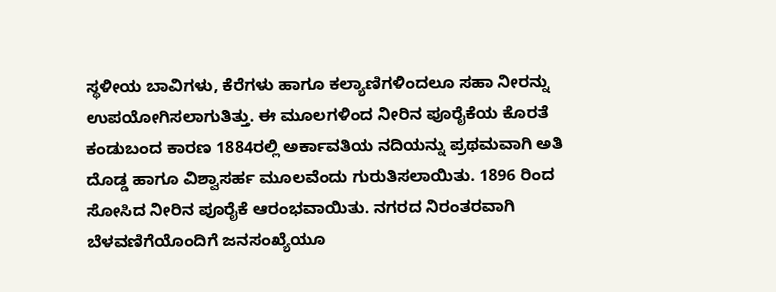ಸ್ಥಳೀಯ ಬಾವಿಗಳು, ಕೆರೆಗಳು ಹಾಗೂ ಕಲ್ಯಾಣಿಗಳಿಂದಲೂ ಸಹಾ ನೀರನ್ನು ಉಪಯೋಗಿಸಲಾಗುತಿತ್ತು. ಈ ಮೂಲಗಳಿಂದ ನೀರಿನ ಪೂರೈಕೆಯ ಕೊರತೆ ಕಂಡುಬಂದ ಕಾರಣ 1884ರಲ್ಲಿ ಅರ್ಕಾವತಿಯ ನದಿಯನ್ನು ಪ್ರಥಮವಾಗಿ ಅತಿ ದೊಡ್ಡ ಹಾಗೂ ವಿಶ್ವಾಸರ್ಹ ಮೂಲವೆಂದು ಗುರುತಿಸಲಾಯಿತು. 1896 ರಿಂದ ಸೋಸಿದ ನೀರಿನ ಪೂರೈಕೆ ಆರಂಭವಾಯಿತು. ನಗರದ ನಿರಂತರವಾಗಿ ಬೆಳವಣಿಗೆಯೊಂದಿಗೆ ಜನಸಂಖ್ಯೆಯೂ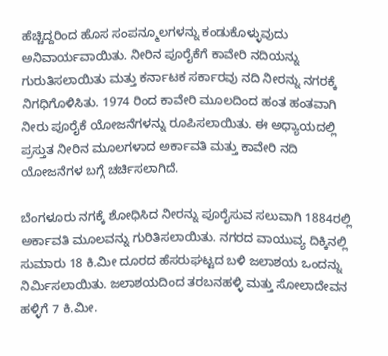ಹೆಚ್ಚಿದ್ದರಿಂದ ಹೊಸ ಸಂಪನ್ಮೂಲಗಳನ್ನು ಕಂಡುಕೊಳ್ಳುವುದು ಅನಿವಾರ್ಯವಾಯಿತು. ನೀರಿನ ಪೂರೈಕೆಗೆ ಕಾವೇರಿ ನದಿಯನ್ನು ಗುರುತಿಸಲಾಯಿತು ಮತ್ತು ಕರ್ನಾಟಕ ಸರ್ಕಾರವು ನದಿ ನೀರನ್ನು ನಗರಕ್ಕೆ ನಿಗಧಿಗೊಳಿಸಿತು. 1974 ರಿಂದ ಕಾವೇರಿ ಮೂಲದಿಂದ ಹಂತ ಹಂತವಾಗಿ ನೀರು ಪೂರೈಕೆ ಯೋಜನೆಗಳನ್ನು ರೂಪಿಸಲಾಯಿತು. ಈ ಅಧ್ಯಾಯದಲ್ಲಿ ಪ್ರಸ್ತುತ ನೀರಿನ ಮೂಲಗಳಾದ ಅರ್ಕಾವತಿ ಮತ್ತು ಕಾವೇರಿ ನದಿ ಯೋಜನೆಗಳ ಬಗ್ಗೆ ಚರ್ಚಿಸಲಾಗಿದೆ.

ಬೆಂಗಳೂರು ನಗಕ್ಕೆ ಶೋಧಿಸಿದ ನೀರನ್ನು ಪೂರೈಸುವ ಸಲುವಾಗಿ 1884ರಲ್ಲಿ ಅರ್ಕಾವತಿ ಮೂಲವನ್ನು ಗುರಿತಿಸಲಾಯಿತು. ನಗರದ ವಾಯುವ್ಯ ದಿಕ್ಕಿನಲ್ಲಿ ಸುಮಾರು 18 ಕಿ.ಮೀ ದೂರದ ಹೆಸರುಘಟ್ಟದ ಬಳಿ ಜಲಾಶಯ ಒಂದನ್ನು ನಿರ್ಮಿಸಲಾಯಿತು. ಜಲಾಶಯದಿಂದ ತರಬನಹಳ್ಳಿ ಮತ್ತು ಸೋಲಾದೇವನ ಹಳ್ಳಿಗೆ 7 ಕಿ.ಮೀ.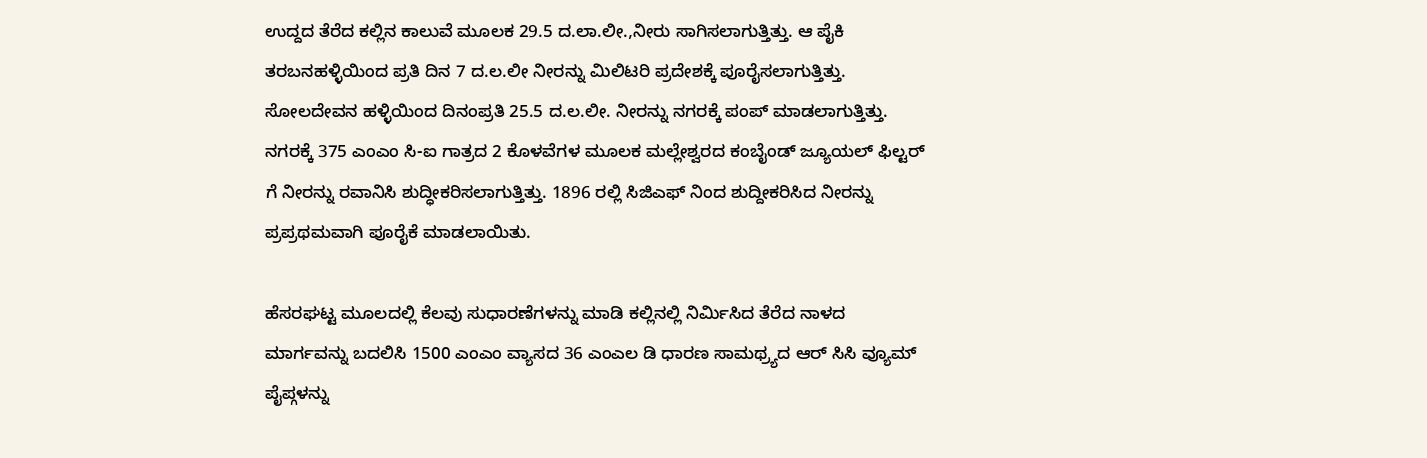ಉದ್ದದ ತೆರೆದ ಕಲ್ಲಿನ ಕಾಲುವೆ ಮೂಲಕ 29.5 ದ.ಲಾ.ಲೀ.,ನೀರು ಸಾಗಿಸಲಾಗುತ್ತಿತ್ತು. ಆ ಪೈಕಿ ತರಬನಹಳ್ಳಿಯಿಂದ ಪ್ರತಿ ದಿನ 7 ದ.ಲ.ಲೀ ನೀರನ್ನು ಮಿಲಿಟರಿ ಪ್ರದೇಶಕ್ಕೆ ಪೂರೈಸಲಾಗುತ್ತಿತ್ತು. ಸೋಲದೇವನ ಹಳ್ಳಿಯಿಂದ ದಿನಂಪ್ರತಿ 25.5 ದ.ಲ.ಲೀ. ನೀರನ್ನು ನಗರಕ್ಕೆ ಪಂಪ್ ಮಾಡಲಾಗುತ್ತಿತ್ತು. ನಗರಕ್ಕೆ 375 ಎಂಎಂ ಸಿ-ಐ ಗಾತ್ರದ 2 ಕೊಳವೆಗಳ ಮೂಲಕ ಮಲ್ಲೇಶ್ವರದ ಕಂಬೈಂಡ್ ಜ್ಯೂಯಲ್ ಫಿಲ್ಟರ್ ಗೆ ನೀರನ್ನು ರವಾನಿಸಿ ಶುದ್ಧೀಕರಿಸಲಾಗುತ್ತಿತ್ತು. 1896 ರಲ್ಲಿ ಸಿಜಿಎಫ್ ನಿಂದ ಶುದ್ದೀಕರಿಸಿದ ನೀರನ್ನು ಪ್ರಪ್ರಥಮವಾಗಿ ಪೂರೈಕೆ ಮಾಡಲಾಯಿತು.

ಹೆಸರಘಟ್ಟ ಮೂಲದಲ್ಲಿ ಕೆಲವು ಸುಧಾರಣೆಗಳನ್ನು ಮಾಡಿ ಕಲ್ಲಿನಲ್ಲಿ ನಿರ್ಮಿಸಿದ ತೆರೆದ ನಾಳದ ಮಾರ್ಗವನ್ನು ಬದಲಿಸಿ 1500 ಎಂಎಂ ವ್ಯಾಸದ 36 ಎಂಎಲ ಡಿ ಧಾರಣ ಸಾಮಥ್ರ್ಯದ ಆರ್ ಸಿಸಿ ವ್ಯೂಮ್ ಪೈಪ್ಗಳನ್ನು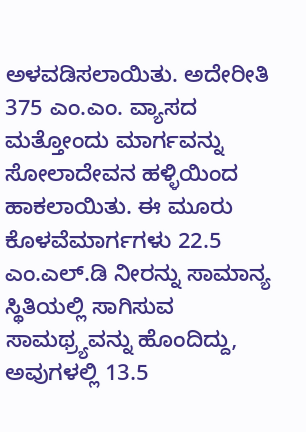ಅಳವಡಿಸಲಾಯಿತು. ಅದೇರೀತಿ 375 ಎಂ.ಎಂ. ವ್ಯಾಸದ ಮತ್ತೋಂದು ಮಾರ್ಗವನ್ನು ಸೋಲಾದೇವನ ಹಳ್ಳಿಯಿಂದ ಹಾಕಲಾಯಿತು. ಈ ಮೂರು ಕೊಳವೆಮಾರ್ಗಗಳು 22.5 ಎಂ.ಎಲ್.ಡಿ ನೀರನ್ನು ಸಾಮಾನ್ಯ ಸ್ಥಿತಿಯಲ್ಲಿ ಸಾಗಿಸುವ ಸಾಮಥ್ರ್ಯವನ್ನು ಹೊಂದಿದ್ದು, ಅವುಗಳಲ್ಲಿ 13.5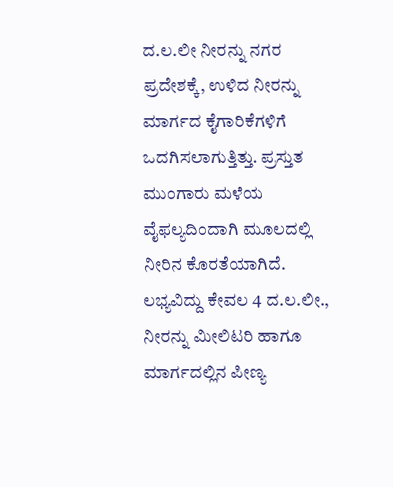ದ.ಲ.ಲೀ ನೀರನ್ನು ನಗರ ಪ್ರದೇಶಕ್ಕೆ, ಉಳಿದ ನೀರನ್ನು ಮಾರ್ಗದ ಕೈಗಾರಿಕೆಗಳಿಗೆ ಒದಗಿಸಲಾಗುತ್ತಿತ್ತು. ಪ್ರಸ್ತುತ ಮುಂಗಾರು ಮಳೆಯ ವೈಫಲ್ಯದಿಂದಾಗಿ ಮೂಲದಲ್ಲಿ ನೀರಿನ ಕೊರತೆಯಾಗಿದೆ. ಲಭ್ಯವಿದ್ದು ಕೇವಲ 4 ದ.ಲ.ಲೀ., ನೀರನ್ನು ಮೀಲಿಟರಿ ಹಾಗೂ ಮಾರ್ಗದಲ್ಲಿನ ಪೀಣ್ಯ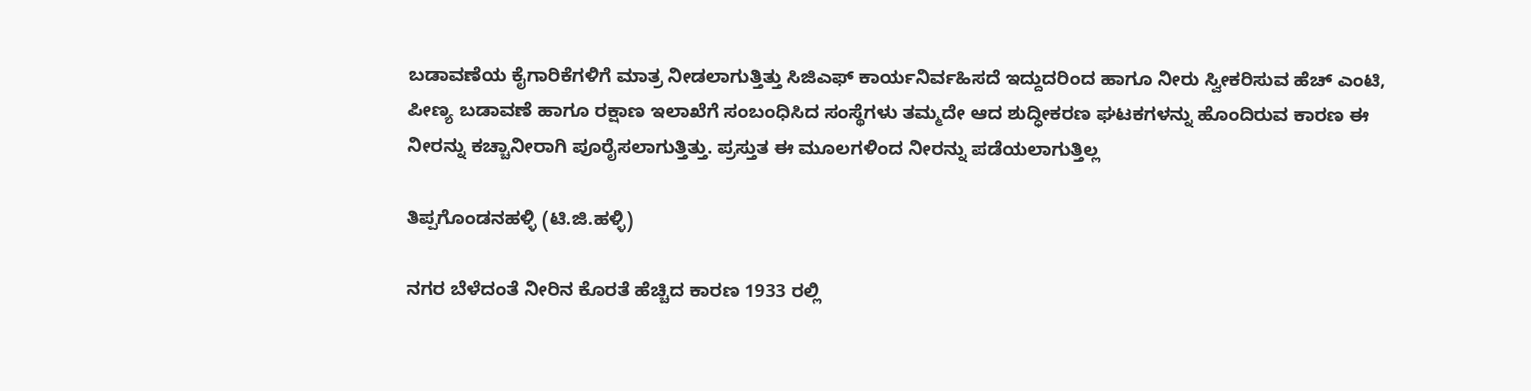ಬಡಾವಣೆಯ ಕೈಗಾರಿಕೆಗಳಿಗೆ ಮಾತ್ರ ನೀಡಲಾಗುತ್ತಿತ್ತು ಸಿಜಿಎಫ್ ಕಾರ್ಯನಿರ್ವಹಿಸದೆ ಇದ್ದುದರಿಂದ ಹಾಗೂ ನೀರು ಸ್ವೀಕರಿಸುವ ಹೆಚ್ ಎಂಟಿ, ಪೀಣ್ಯ ಬಡಾವಣೆ ಹಾಗೂ ರಕ್ಷಾಣ ಇಲಾಖೆಗೆ ಸಂಬಂಧಿಸಿದ ಸಂಸ್ಥೆಗಳು ತಮ್ಮದೇ ಆದ ಶುದ್ಧೀಕರಣ ಘಟಕಗಳನ್ನು ಹೊಂದಿರುವ ಕಾರಣ ಈ ನೀರನ್ನು ಕಚ್ಚಾನೀರಾಗಿ ಪೂರೈಸಲಾಗುತ್ತಿತ್ತು. ಪ್ರಸ್ತುತ ಈ ಮೂಲಗಳಿಂದ ನೀರನ್ನು ಪಡೆಯಲಾಗುತ್ತಿಲ್ಲ

ತಿಪ್ಪಗೊಂಡನಹಳ್ಳಿ (ಟಿ.ಜಿ.ಹಳ್ಳಿ)

ನಗರ ಬೆಳೆದಂತೆ ನೀರಿನ ಕೊರತೆ ಹೆಚ್ಚಿದ ಕಾರಣ 1933 ರಲ್ಲಿ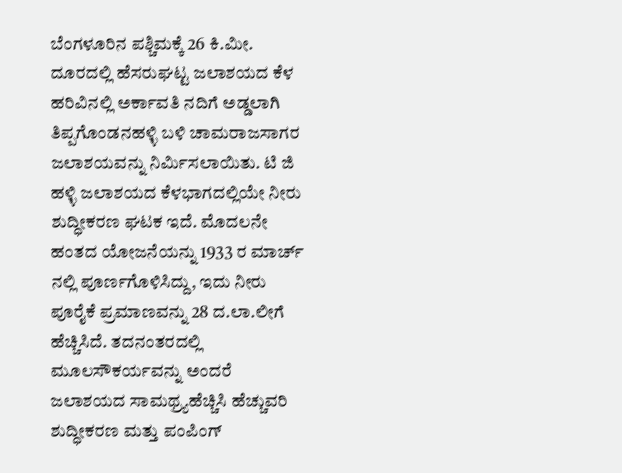ಬೆಂಗಳೂರಿನ ಪಶ್ಚಿಮಕ್ಕೆ 26 ಕಿ.ಮೀ. ದೂರದಲ್ಲಿ ಹೆಸರುಘಟ್ಟ ಜಲಾಶಯದ ಕೆಳ ಹರಿವಿನಲ್ಲಿ ಅರ್ಕಾವತಿ ನದಿಗೆ ಅಡ್ಡಲಾಗಿ ತಿಪ್ಪಗೊಂಡನಹಳ್ಳಿ ಬಳಿ ಚಾಮರಾಜಸಾಗರ ಜಲಾಶಯವನ್ನು ನಿರ್ಮಿಸಲಾಯಿತು. ಟಿ ಜಿ ಹಳ್ಳಿ ಜಲಾಶಯದ ಕೆಳಭಾಗದಲ್ಲಿಯೇ ನೀರು ಶುದ್ಧೀಕರಣ ಘಟಕ ಇದೆ. ಮೊದಲನೇ ಹಂತದ ಯೋಜನೆಯನ್ನು 1933 ರ ಮಾರ್ಚ್ ನಲ್ಲಿ ಪೂರ್ಣಗೊಳಿಸಿದ್ದು, ಇದು ನೀರು ಪೂರೈಕೆ ಪ್ರಮಾಣವನ್ನು 28 ದ.ಲಾ.ಲೀಗೆ ಹೆಚ್ಚಿಸಿದೆ. ತದನಂತರದಲ್ಲಿ ಮೂಲಸೌಕರ್ಯವನ್ನು ಅಂದರೆ ಜಲಾಶಯದ ಸಾಮಥ್ರ್ಯಹೆಚ್ಚಿಸಿ ಹೆಚ್ಚುವರಿ ಶುದ್ಧೀಕರಣ ಮತ್ತು ಪಂಪಿಂಗ್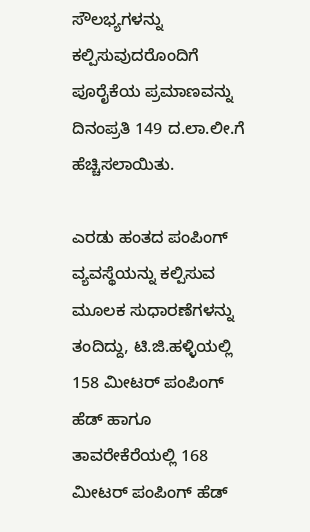ಸೌಲಭ್ಯಗಳನ್ನು ಕಲ್ಪಿಸುವುದರೊಂದಿಗೆ ಪೂರೈಕೆಯ ಪ್ರಮಾಣವನ್ನು ದಿನಂಪ್ರತಿ 149 ದ.ಲಾ.ಲೀ.ಗೆ ಹೆಚ್ಚಿಸಲಾಯಿತು.

ಎರಡು ಹಂತದ ಪಂಪಿಂಗ್ ವ್ಯವಸ್ಥೆಯನ್ನು ಕಲ್ಪಿಸುವ ಮೂಲಕ ಸುಧಾರಣೆಗಳನ್ನು ತಂದಿದ್ದು, ಟಿ.ಜಿ.ಹಳ್ಳಿಯಲ್ಲಿ 158 ಮೀಟರ್ ಪಂಪಿಂಗ್ ಹೆಡ್ ಹಾಗೂ ತಾವರೇಕೆರೆಯಲ್ಲಿ 168 ಮೀಟರ್ ಪಂಪಿಂಗ್ ಹೆಡ್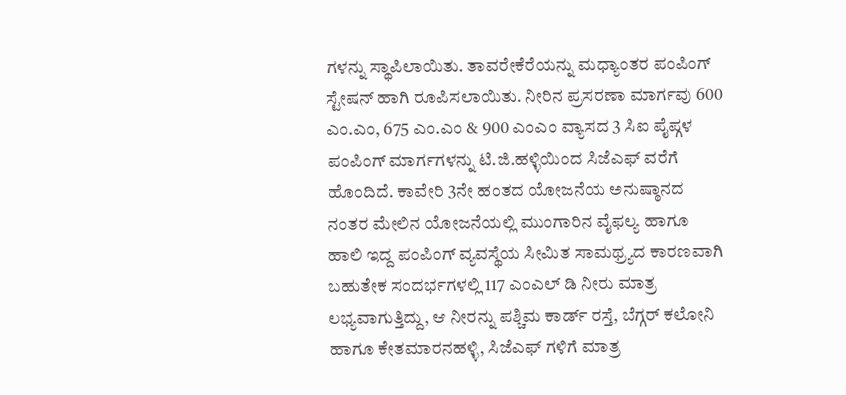ಗಳನ್ನು ಸ್ಥಾಪಿಲಾಯಿತು. ತಾವರೇಕೆರೆಯನ್ನು ಮಧ್ಯಾಂತರ ಪಂಪಿಂಗ್ ಸ್ಟೇಷನ್ ಹಾಗಿ ರೂಪಿಸಲಾಯಿತು. ನೀರಿನ ಪ್ರಸರಣಾ ಮಾರ್ಗವು 600 ಎಂ.ಎಂ, 675 ಎಂ.ಎಂ & 900 ಎಂಎಂ ವ್ಯಾಸದ 3 ಸಿಐ ಪೈಪ್ಗಳ ಪಂಪಿಂಗ್ ಮಾರ್ಗಗಳನ್ನು ಟಿ.ಜಿ.ಹಳ್ಳಿಯಿಂದ ಸಿಜೆಎಫ್ ವರೆಗೆ ಹೊಂದಿದೆ. ಕಾವೇರಿ 3ನೇ ಹಂತದ ಯೋಜನೆಯ ಅನುಷ್ಠಾನದ ನಂತರ ಮೇಲಿನ ಯೋಜನೆಯಲ್ಲಿ ಮುಂಗಾರಿನ ವೈಫಲ್ಯ ಹಾಗೂ ಹಾಲಿ ಇದ್ದ ಪಂಪಿಂಗ್ ವ್ಯವಸ್ಥೆಯ ಸೀಮಿತ ಸಾಮಥ್ರ್ಯದ ಕಾರಣವಾಗಿ ಬಹುತೇಕ ಸಂದರ್ಭಗಳಲ್ಲಿ 117 ಎಂಎಲ್ ಡಿ ನೀರು ಮಾತ್ರ ಲಭ್ಯವಾಗುತ್ತಿದ್ದು, ಆ ನೀರನ್ನು ಪಶ್ಚಿಮ ಕಾರ್ಡ್ ರಸ್ತೆ, ಬೆಗ್ಗರ್ ಕಲೋನಿ ಹಾಗೂ ಕೇತಮಾರನಹಳ್ಳಿ, ಸಿಜೆಎಫ್ ಗಳಿಗೆ ಮಾತ್ರ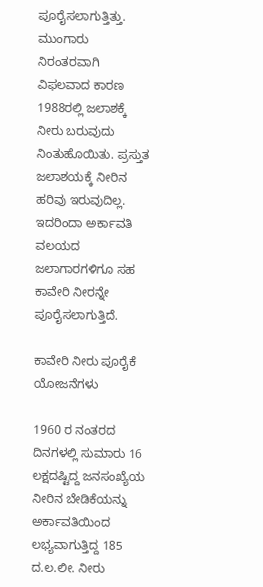ಪೂರೈಸಲಾಗುತ್ತಿತ್ತು. ಮುಂಗಾರು ನಿರಂತರವಾಗಿ ವಿಫಲವಾದ ಕಾರಣ 1988ರಲ್ಲಿ ಜಲಾಶಕ್ಕೆ ನೀರು ಬರುವುದು ನಿಂತುಹೊಯಿತು. ಪ್ರಸ್ತುತ ಜಲಾಶಯಕ್ಕೆ ನೀರಿನ ಹರಿವು ಇರುವುದಿಲ್ಲ. ಇದರಿಂದಾ ಅರ್ಕಾವತಿ ವಲಯದ ಜಲಾಗಾರಗಳಿಗೂ ಸಹ ಕಾವೇರಿ ನೀರನ್ನೇ ಪೂರೈಸಲಾಗುತ್ತಿದೆ.

ಕಾವೇರಿ ನೀರು ಪೂರೈಕೆ ಯೋಜನೆಗಳು

1960 ರ ನಂತರದ ದಿನಗಳಲ್ಲಿ ಸುಮಾರು 16 ಲಕ್ಷದಷ್ಟಿದ್ದ ಜನಸಂಖ್ಯೆಯ ನೀರಿನ ಬೇಡಿಕೆಯನ್ನು ಅರ್ಕಾವತಿಯಿಂದ ಲಭ್ಯವಾಗುತ್ತಿದ್ದ 185 ದ.ಲ.ಲೀ. ನೀರು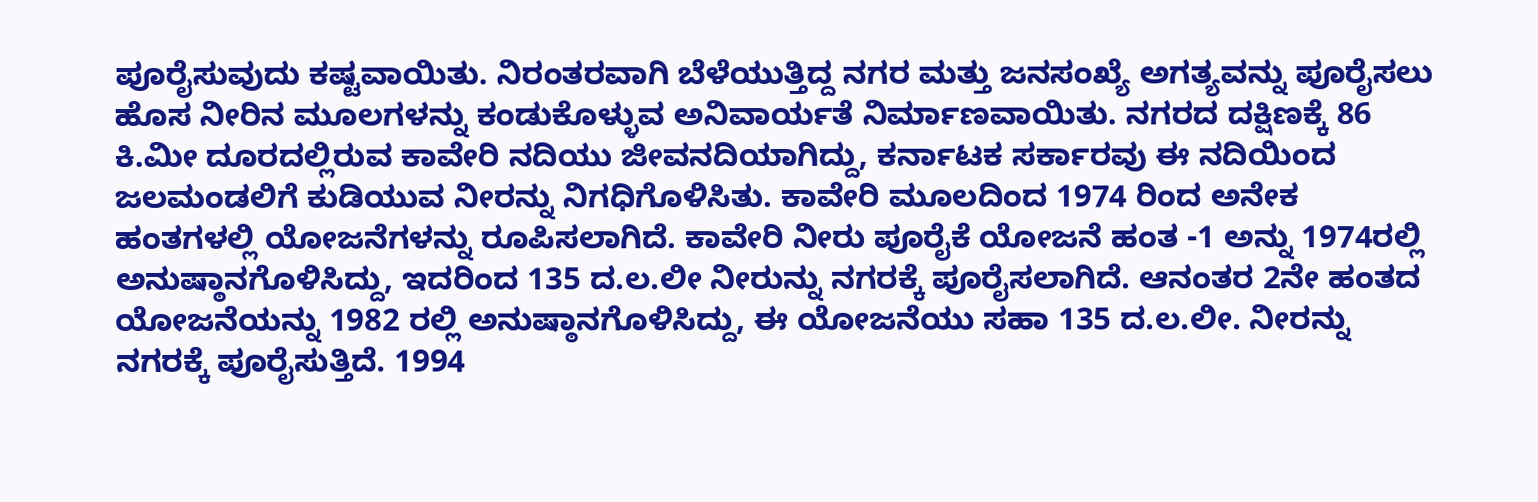ಪೂರೈಸುವುದು ಕಷ್ಟವಾಯಿತು. ನಿರಂತರವಾಗಿ ಬೆಳೆಯುತ್ತಿದ್ದ ನಗರ ಮತ್ತು ಜನಸಂಖ್ಯೆ ಅಗತ್ಯವನ್ನು ಪೂರೈಸಲು ಹೊಸ ನೀರಿನ ಮೂಲಗಳನ್ನು ಕಂಡುಕೊಳ್ಳುವ ಅನಿವಾರ್ಯತೆ ನಿರ್ಮಾಣವಾಯಿತು. ನಗರದ ದಕ್ಷಿಣಕ್ಕೆ 86 ಕಿ.ಮೀ ದೂರದಲ್ಲಿರುವ ಕಾವೇರಿ ನದಿಯು ಜೀವನದಿಯಾಗಿದ್ದು, ಕರ್ನಾಟಕ ಸರ್ಕಾರವು ಈ ನದಿಯಿಂದ ಜಲಮಂಡಲಿಗೆ ಕುಡಿಯುವ ನೀರನ್ನು ನಿಗಧಿಗೊಳಿಸಿತು. ಕಾವೇರಿ ಮೂಲದಿಂದ 1974 ರಿಂದ ಅನೇಕ ಹಂತಗಳಲ್ಲಿ ಯೋಜನೆಗಳನ್ನು ರೂಪಿಸಲಾಗಿದೆ. ಕಾವೇರಿ ನೀರು ಪೂರೈಕೆ ಯೋಜನೆ ಹಂತ -1 ಅನ್ನು 1974ರಲ್ಲಿ ಅನುಷ್ಠಾನಗೊಳಿಸಿದ್ದು, ಇದರಿಂದ 135 ದ.ಲ.ಲೀ ನೀರುನ್ನು ನಗರಕ್ಕೆ ಪೂರೈಸಲಾಗಿದೆ. ಆನಂತರ 2ನೇ ಹಂತದ ಯೋಜನೆಯನ್ನು 1982 ರಲ್ಲಿ ಅನುಷ್ಠಾನಗೊಳಿಸಿದ್ದು, ಈ ಯೋಜನೆಯು ಸಹಾ 135 ದ.ಲ.ಲೀ. ನೀರನ್ನು ನಗರಕ್ಕೆ ಪೂರೈಸುತ್ತಿದೆ. 1994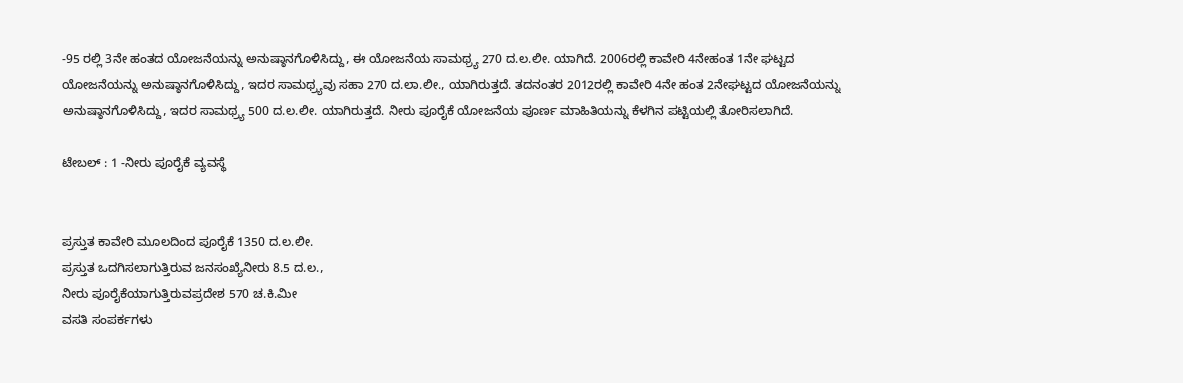-95 ರಲ್ಲಿ 3ನೇ ಹಂತದ ಯೋಜನೆಯನ್ನು ಅನುಷ್ಠಾನಗೊಳಿಸಿದ್ದು, ಈ ಯೋಜನೆಯ ಸಾಮಥ್ರ್ಯ 270 ದ.ಲ.ಲೀ. ಯಾಗಿದೆ. 2006ರಲ್ಲಿ ಕಾವೇರಿ 4ನೇಹಂತ 1ನೇ ಘಟ್ಟದ ಯೋಜನೆಯನ್ನು ಅನುಷ್ಠಾನಗೊಳಿಸಿದ್ದು, ಇದರ ಸಾಮಥ್ರ್ಯವು ಸಹಾ 270 ದ.ಲಾ.ಲೀ., ಯಾಗಿರುತ್ತದೆ. ತದನಂತರ 2012ರಲ್ಲಿ ಕಾವೇರಿ 4ನೇ ಹಂತ 2ನೇಘಟ್ಟದ ಯೋಜನೆಯನ್ನು ಅನುಷ್ಠಾನಗೊಳಿಸಿದ್ದು, ಇದರ ಸಾಮಥ್ರ್ಯ 500 ದ.ಲ.ಲೀ. ಯಾಗಿರುತ್ತದೆ. ನೀರು ಪೂರೈಕೆ ಯೋಜನೆಯ ಪೂರ್ಣ ಮಾಹಿತಿಯನ್ನು ಕೆಳಗಿನ ಪಟ್ಟಿಯಲ್ಲಿ ತೋರಿಸಲಾಗಿದೆ.

ಟೇಬಲ್ : 1 -ನೀರು ಪೂರೈಕೆ ವ್ಯವಸ್ಥೆ


ಪ್ರಸ್ತುತ ಕಾವೇರಿ ಮೂಲದಿಂದ ಪೂರೈಕೆ 1350 ದ.ಲ.ಲೀ.
ಪ್ರಸ್ತುತ ಒದಗಿಸಲಾಗುತ್ತಿರುವ ಜನಸಂಖ್ಯೆನೀರು 8.5 ದ.ಲ.,
ನೀರು ಪೂರೈಕೆಯಾಗುತ್ತಿರುವಪ್ರದೇಶ 570 ಚ.ಕಿ.ಮೀ
ವಸತಿ ಸಂಪರ್ಕಗಳು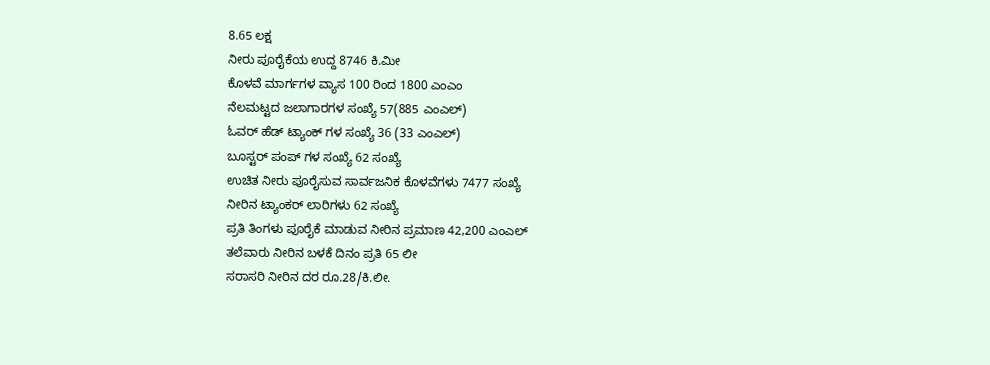8.65 ಲಕ್ಷ
ನೀರು ಪೂರೈಕೆಯ ಉದ್ದ 8746 ಕಿ.ಮೀ
ಕೊಳವೆ ಮಾರ್ಗಗಳ ವ್ಯಾಸ 100 ರಿಂದ 1800 ಎಂಎಂ
ನೆಲಮಟ್ಟದ ಜಲಾಗಾರಗಳ ಸಂಖ್ಯೆ 57(885 ಎಂಎಲ್)
ಓವರ್ ಹೆಡ್ ಟ್ಯಾಂಕ್‍ ಗಳ ಸಂಖ್ಯೆ 36 (33 ಎಂಎಲ್)
ಬೂಸ್ಟರ್ ಪಂಪ್ ಗಳ ಸಂಖ್ಯೆ 62 ಸಂಖ್ಯೆ
ಉಚಿತ ನೀರು ಪೂರೈಸುವ ಸಾರ್ವಜನಿಕ ಕೊಳವೆಗಳು 7477 ಸಂಖ್ಯೆ
ನೀರಿನ ಟ್ಯಾಂಕರ್ ಲಾರಿಗಳು 62 ಸಂಖ್ಯೆ
ಪ್ರತಿ ತಿಂಗಳು ಪೂರೈಕೆ ಮಾಡುವ ನೀರಿನ ಪ್ರಮಾಣ 42,200 ಎಂಎಲ್
ತಲೆವಾರು ನೀರಿನ ಬಳಕೆ ದಿನಂ ಪ್ರತಿ 65 ಲೀ
ಸರಾಸರಿ ನೀರಿನ ದರ ರೂ.28/ಕಿ.ಲೀ.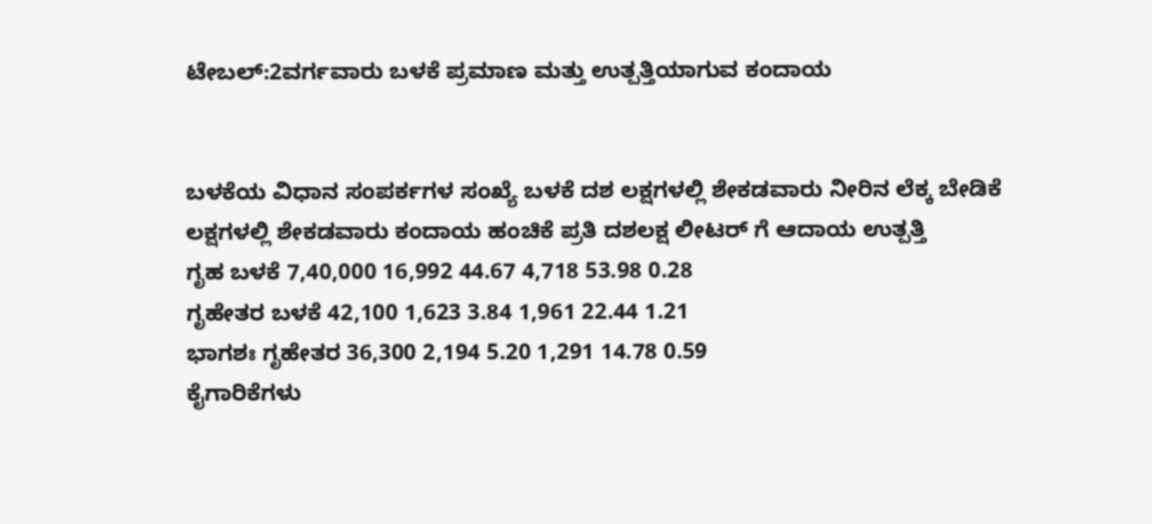ಟೇಬಲ್:2ವರ್ಗವಾರು ಬಳಕೆ ಪ್ರಮಾಣ ಮತ್ತು ಉತ್ಪತ್ತಿಯಾಗುವ ಕಂದಾಯ


ಬಳಕೆಯ ವಿಧಾನ ಸಂಪರ್ಕಗಳ ಸಂಖ್ಯೆ ಬಳಕೆ ದಶ ಲಕ್ಷಗಳಲ್ಲಿ ಶೇಕಡವಾರು ನೀರಿನ ಲೆಕ್ಕ ಬೇಡಿಕೆ ಲಕ್ಷಗಳಲ್ಲಿ ಶೇಕಡವಾರು ಕಂದಾಯ ಹಂಚಿಕೆ ಪ್ರತಿ ದಶಲಕ್ಷ ಲೀಟರ್‍ ಗೆ ಆದಾಯ ಉತ್ಪತ್ತಿ
ಗೃಹ ಬಳಕೆ 7,40,000 16,992 44.67 4,718 53.98 0.28
ಗೃಹೇತರ ಬಳಕೆ 42,100 1,623 3.84 1,961 22.44 1.21
ಭಾಗಶಃ ಗೃಹೇತರ 36,300 2,194 5.20 1,291 14.78 0.59
ಕೈಗಾರಿಕೆಗಳು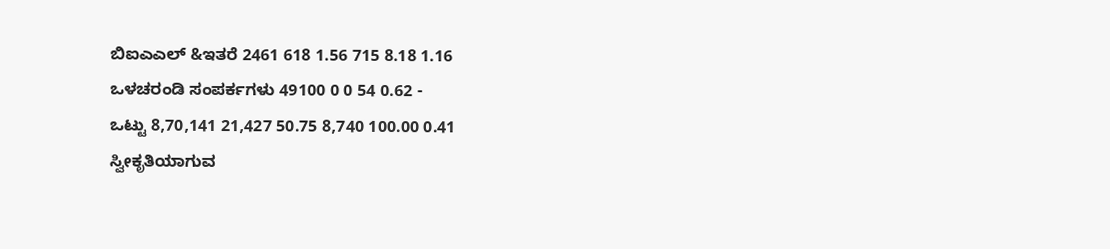ಬಿಐಎಎಲ್ &ಇತರೆ 2461 618 1.56 715 8.18 1.16
ಒಳಚರಂಡಿ ಸಂಪರ್ಕಗಳು 49100 0 0 54 0.62 -
ಒಟ್ಟು 8,70,141 21,427 50.75 8,740 100.00 0.41
ಸ್ವೀಕೃತಿಯಾಗುವ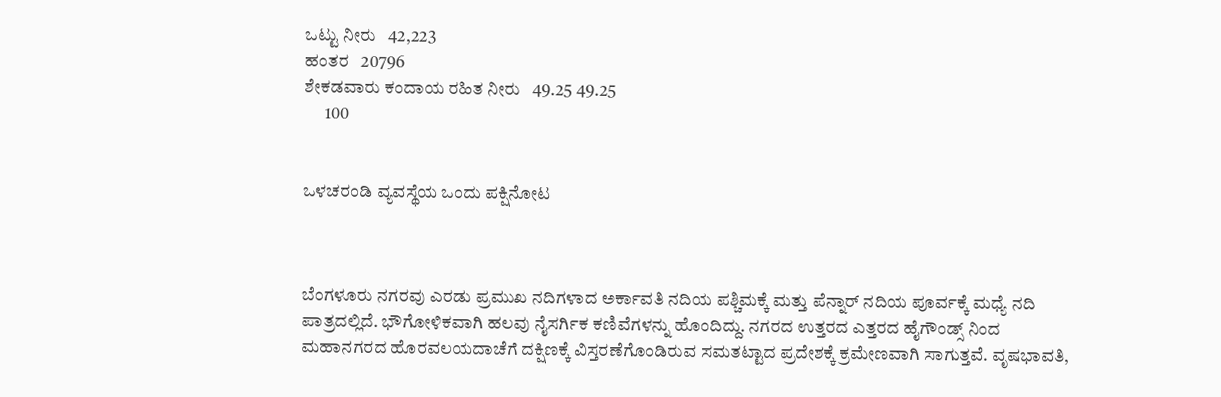ಒಟ್ಟು ನೀರು   42,223
ಹಂತರ   20796
ಶೇಕಡವಾರು ಕಂದಾಯ ರಹಿತ ನೀರು   49.25 49.25
      100


ಒಳಚರಂಡಿ ವ್ಯವಸ್ಥೆಯ ಒಂದು ಪಕ್ಷಿನೋಟ



ಬೆಂಗಳೂರು ನಗರವು ಎರಡು ಪ್ರಮುಖ ನದಿಗಳಾದ ಅರ್ಕಾವತಿ ನದಿಯ ಪಶ್ಚಿಮಕ್ಕೆ ಮತ್ತು ಪೆನ್ನಾರ್ ನದಿಯ ಪೂರ್ವಕ್ಕೆ ಮಧ್ಯೆ ನದಿ ಪಾತ್ರದಲ್ಲಿದೆ. ಭೌಗೋಳಿಕವಾಗಿ ಹಲವು ನೈಸರ್ಗಿಕ ಕಣಿವೆಗಳನ್ನು ಹೊಂದಿದ್ದು. ನಗರದ ಉತ್ತರದ ಎತ್ತರದ ಹೈಗೌಂಡ್ಸ್ ನಿಂದ ಮಹಾನಗರದ ಹೊರವಲಯದಾಚೆಗೆ ದಕ್ಷಿಣಕ್ಕೆ ವಿಸ್ತರಣೆಗೊಂಡಿರುವ ಸಮತಟ್ಟಾದ ಪ್ರದೇಶಕ್ಕೆ ಕ್ರಮೇಣವಾಗಿ ಸಾಗುತ್ತವೆ. ವೃಷಭಾವತಿ,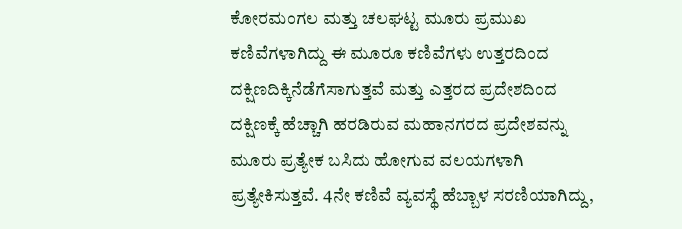ಕೋರಮಂಗಲ ಮತ್ತು ಚಲಘಟ್ಟ ಮೂರು ಪ್ರಮುಖ ಕಣಿವೆಗಳಾಗಿದ್ದು ಈ ಮೂರೂ ಕಣಿವೆಗಳು ಉತ್ತರದಿಂದ ದಕ್ಷಿಣದಿಕ್ಕಿನೆಡೆಗೆಸಾಗುತ್ತವೆ ಮತ್ತು ಎತ್ತರದ ಪ್ರದೇಶದಿಂದ ದಕ್ಷಿಣಕ್ಕೆ ಹೆಚ್ಚಾಗಿ ಹರಡಿರುವ ಮಹಾನಗರದ ಪ್ರದೇಶವನ್ನು ಮೂರು ಪ್ರತ್ಯೇಕ ಬಸಿದು ಹೋಗುವ ವಲಯಗಳಾಗಿ ಪ್ರತ್ಯೇಕಿಸುತ್ತವೆ. 4ನೇ ಕಣಿವೆ ವ್ಯವಸ್ಥೆ ಹೆಬ್ಬಾಳ ಸರಣಿಯಾಗಿದ್ದು,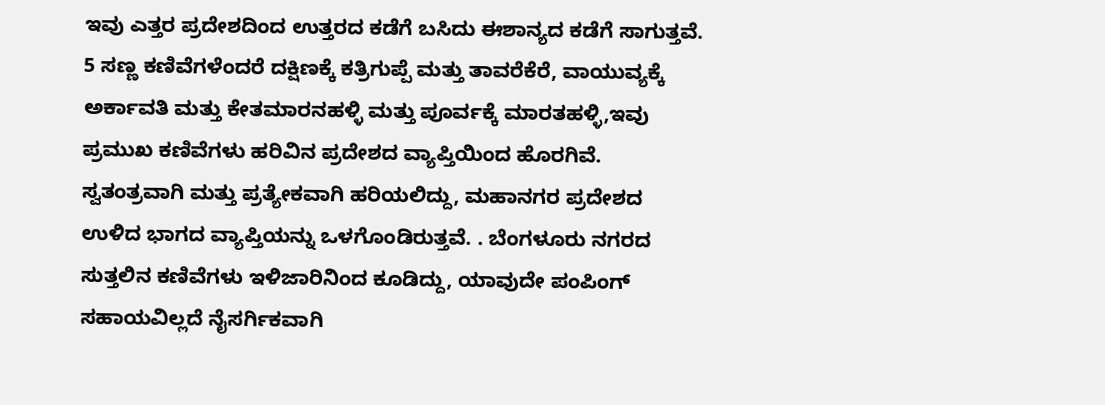ಇವು ಎತ್ತರ ಪ್ರದೇಶದಿಂದ ಉತ್ತರದ ಕಡೆಗೆ ಬಸಿದು ಈಶಾನ್ಯದ ಕಡೆಗೆ ಸಾಗುತ್ತವೆ. 5 ಸಣ್ಣ ಕಣಿವೆಗಳೆಂದರೆ ದಕ್ಷಿಣಕ್ಕೆ ಕತ್ರಿಗುಪ್ಪೆ ಮತ್ತು ತಾವರೆಕೆರೆ, ವಾಯುವ್ಯಕ್ಕೆ ಅರ್ಕಾವತಿ ಮತ್ತು ಕೇತಮಾರನಹಳ್ಳಿ ಮತ್ತು ಪೂರ್ವಕ್ಕೆ ಮಾರತಹಳ್ಳಿ,ಇವು ಪ್ರಮುಖ ಕಣಿವೆಗಳು ಹರಿವಿನ ಪ್ರದೇಶದ ವ್ಯಾಪ್ತಿಯಿಂದ ಹೊರಗಿವೆ. ಸ್ವತಂತ್ರವಾಗಿ ಮತ್ತು ಪ್ರತ್ಯೇಕವಾಗಿ ಹರಿಯಲಿದ್ದು, ಮಹಾನಗರ ಪ್ರದೇಶದ ಉಳಿದ ಭಾಗದ ವ್ಯಾಪ್ತಿಯನ್ನು ಒಳಗೊಂಡಿರುತ್ತವೆ. . ಬೆಂಗಳೂರು ನಗರದ ಸುತ್ತಲಿನ ಕಣಿವೆಗಳು ಇಳಿಜಾರಿನಿಂದ ಕೂಡಿದ್ದು, ಯಾವುದೇ ಪಂಪಿಂಗ್ ಸಹಾಯವಿಲ್ಲದೆ ನೈಸರ್ಗಿಕವಾಗಿ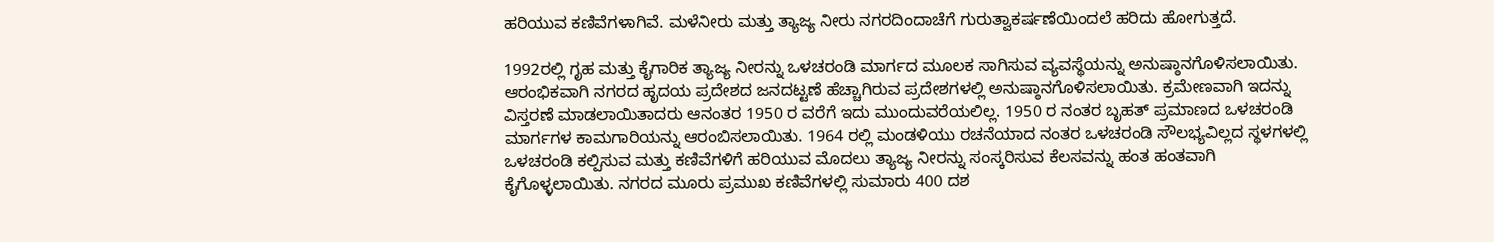ಹರಿಯುವ ಕಣಿವೆಗಳಾಗಿವೆ. ಮಳೆನೀರು ಮತ್ತು ತ್ಯಾಜ್ಯ ನೀರು ನಗರದಿಂದಾಚೆಗೆ ಗುರುತ್ವಾಕರ್ಷಣೆಯಿಂದಲೆ ಹರಿದು ಹೋಗುತ್ತದೆ.

1992ರಲ್ಲಿ ಗೃಹ ಮತ್ತು ಕೈಗಾರಿಕ ತ್ಯಾಜ್ಯ ನೀರನ್ನು ಒಳಚರಂಡಿ ಮಾರ್ಗದ ಮೂಲಕ ಸಾಗಿಸುವ ವ್ಯವಸ್ಥೆಯನ್ನು ಅನುಷ್ಠಾನಗೊಳಿಸಲಾಯಿತು. ಆರಂಭಿಕವಾಗಿ ನಗರದ ಹೃದಯ ಪ್ರದೇಶದ ಜನದಟ್ಟಣೆ ಹೆಚ್ಚಾಗಿರುವ ಪ್ರದೇಶಗಳಲ್ಲಿ ಅನುಷ್ಠಾನಗೊಳಿಸಲಾಯಿತು. ಕ್ರಮೇಣವಾಗಿ ಇದನ್ನು ವಿಸ್ತರಣೆ ಮಾಡಲಾಯಿತಾದರು ಆನಂತರ 1950 ರ ವರೆಗೆ ಇದು ಮುಂದುವರೆಯಲಿಲ್ಲ. 1950 ರ ನಂತರ ಬೃಹತ್ ಪ್ರಮಾಣದ ಒಳಚರಂಡಿ ಮಾರ್ಗಗಳ ಕಾಮಗಾರಿಯನ್ನು ಆರಂಬಿಸಲಾಯಿತು. 1964 ರಲ್ಲಿ ಮಂಡಳಿಯು ರಚನೆಯಾದ ನಂತರ ಒಳಚರಂಡಿ ಸೌಲಭ್ಯವಿಲ್ಲದ ಸ್ಥಳಗಳಲ್ಲಿ ಒಳಚರಂಡಿ ಕಲ್ಪಿಸುವ ಮತ್ತು ಕಣಿವೆಗಳಿಗೆ ಹರಿಯುವ ಮೊದಲು ತ್ಯಾಜ್ಯ ನೀರನ್ನು ಸಂಸ್ಕರಿಸುವ ಕೆಲಸವನ್ನು ಹಂತ ಹಂತವಾಗಿ ಕೈಗೊಳ್ಳಲಾಯಿತು. ನಗರದ ಮೂರು ಪ್ರಮುಖ ಕಣಿವೆಗಳಲ್ಲಿ ಸುಮಾರು 400 ದಶ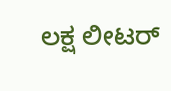ಲಕ್ಷ ಲೀಟರ್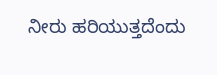ನೀರು ಹರಿಯುತ್ತದೆಂದು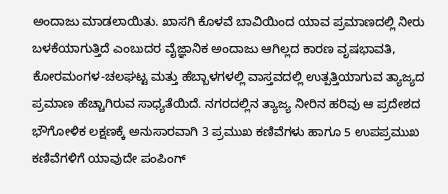ಅಂದಾಜು ಮಾಡಲಾಯಿತು. ಖಾಸಗಿ ಕೊಳವೆ ಬಾವಿಯಿಂದ ಯಾವ ಪ್ರಮಾಣದಲ್ಲಿ ನೀರು ಬಳಕೆಯಾಗುತ್ತಿದೆ ಎಂಬುದರ ವೈಜ್ಞಾನಿಕ ಅಂದಾಜು ಆಗಿಲ್ಲದ ಕಾರಣ ವೃಷಭಾವತಿ, ಕೋರಮಂಗಳ-ಚಲಘಟ್ಟ ಮತ್ತು ಹೆಬ್ಬಾಳಗಳಲ್ಲಿ ವಾಸ್ತವದಲ್ಲಿ ಉತ್ಪತ್ತಿಯಾಗುವ ತ್ಯಾಜ್ಯದ ಪ್ರಮಾಣ ಹೆಚ್ಚಾಗಿರುವ ಸಾಧ್ಯತೆಯಿದೆ. ನಗರದಲ್ಲಿನ ತ್ಯಾಜ್ಯ ನೀರಿನ ಹರಿವು ಆ ಪ್ರದೇಶದ ಭೌಗೋಳಿಕ ಲಕ್ಷಣಕ್ಕೆ ಅನುಸಾರವಾಗಿ 3 ಪ್ರಮುಖ ಕಣಿವೆಗಳು ಹಾಗೂ 5 ಉಪಪ್ರಮುಖ ಕಣಿವೆಗಳಿಗೆ ಯಾವುದೇ ಪಂಪಿಂಗ್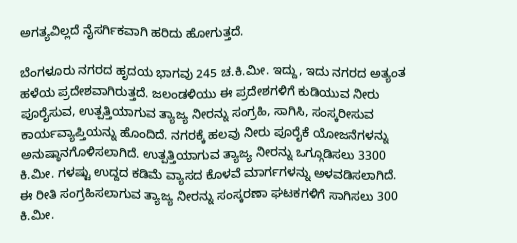ಅಗತ್ಯವಿಲ್ಲದೆ ನೈಸರ್ಗಿಕವಾಗಿ ಹರಿದು ಹೋಗುತ್ತದೆ.

ಬೆಂಗಳೂರು ನಗರದ ಹೃದಯ ಭಾಗವು 245 ಚ.ಕಿ.ಮೀ. ಇದ್ದು, ಇದು ನಗರದ ಅತ್ಯಂತ ಹಳೆಯ ಪ್ರದೇಶವಾಗಿರುತ್ತದೆ. ಜಲಂಡಳಿಯು ಈ ಪ್ರದೇಶಗಳಿಗೆ ಕುಡಿಯುವ ನೀರು ಪೂರೈಸುವ, ಉತ್ಪತ್ತಿಯಾಗುವ ತ್ಯಾಜ್ಯ ನೀರನ್ನು ಸಂಗ್ರಹಿ, ಸಾಗಿಸಿ, ಸಂಸ್ಕರೀಸುವ ಕಾರ್ಯವ್ಯಾಪ್ತಿಯನ್ನು ಹೊಂದಿದೆ. ನಗರಕ್ಕೆ ಹಲವು ನೀರು ಪೂರೈಕೆ ಯೋಜನೆಗಳನ್ನು ಅನುಷ್ಠಾನಗೊಳಿಸಲಾಗಿದೆ. ಉತ್ಪತ್ತಿಯಾಗುವ ತ್ಯಾಜ್ಯ ನೀರನ್ನು ಒಗ್ಗೂಡಿಸಲು 3300 ಕಿ.ಮೀ. ಗಳಷ್ಟು ಉದ್ದದ ಕಡಿಮೆ ವ್ಯಾಸದ ಕೊಳವೆ ಮಾರ್ಗಗಳನ್ನು ಅಳವಡಿಸಲಾಗಿದೆ. ಈ ರೀತಿ ಸಂಗ್ರಹಿಸಲಾಗುವ ತ್ಯಾಜ್ಯ ನೀರನ್ನು ಸಂಸ್ಕರಣಾ ಘಟಕಗಳಿಗೆ ಸಾಗಿಸಲು 300 ಕಿ.ಮೀ.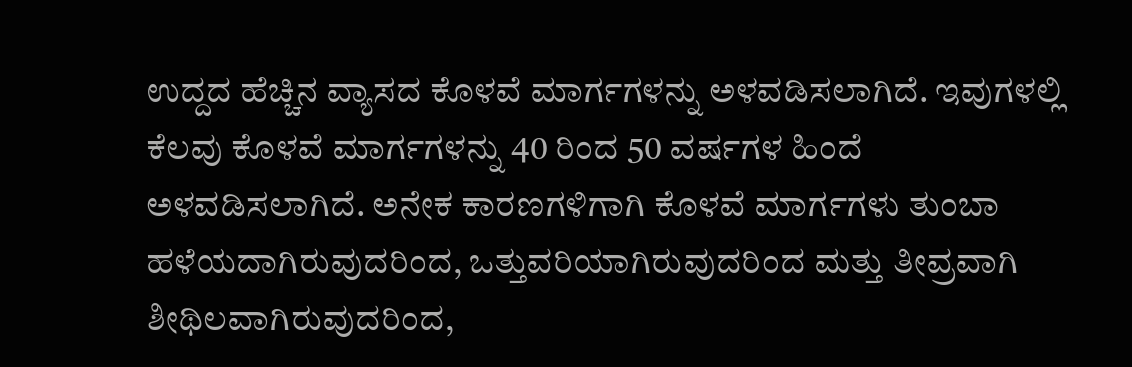ಉದ್ದದ ಹೆಚ್ಚಿನ ವ್ಯಾಸದ ಕೊಳವೆ ಮಾರ್ಗಗಳನ್ನು ಅಳವಡಿಸಲಾಗಿದೆ. ಇವುಗಳಲ್ಲಿ ಕೆಲವು ಕೊಳವೆ ಮಾರ್ಗಗಳನ್ನು 40 ರಿಂದ 50 ವರ್ಷಗಳ ಹಿಂದೆ ಅಳವಡಿಸಲಾಗಿದೆ. ಅನೇಕ ಕಾರಣಗಳಿಗಾಗಿ ಕೊಳವೆ ಮಾರ್ಗಗಳು ತುಂಬಾ ಹಳೆಯದಾಗಿರುವುದರಿಂದ, ಒತ್ತುವರಿಯಾಗಿರುವುದರಿಂದ ಮತ್ತು ತೀವ್ರವಾಗಿ ಶೀಥಿಲವಾಗಿರುವುದರಿಂದ,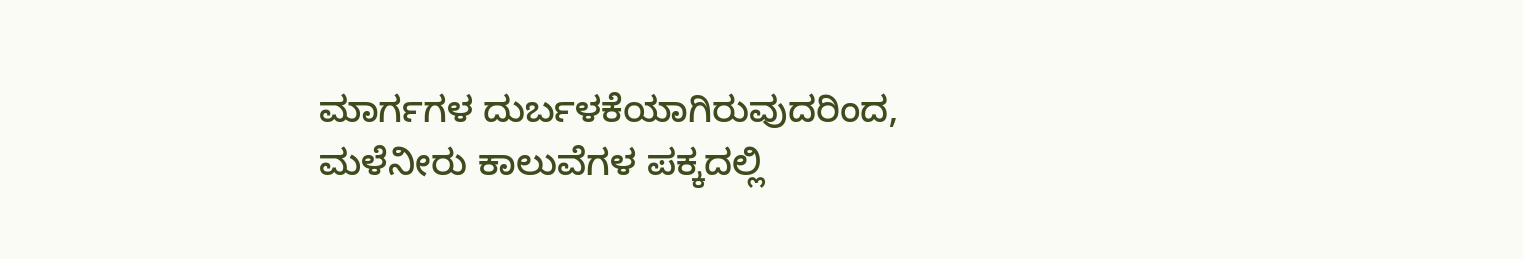ಮಾರ್ಗಗಳ ದುರ್ಬಳಕೆಯಾಗಿರುವುದರಿಂದ, ಮಳೆನೀರು ಕಾಲುವೆಗಳ ಪಕ್ಕದಲ್ಲಿ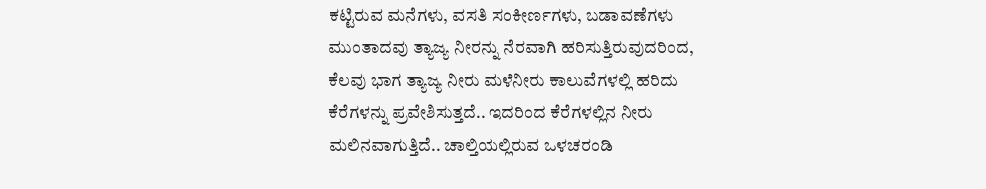ಕಟ್ಟಿರುವ ಮನೆಗಳು, ವಸತಿ ಸಂಕೀರ್ಣಗಳು, ಬಡಾವಣೆಗಳು ಮುಂತಾದವು ತ್ಯಾಜ್ಯ ನೀರನ್ನು ನೆರವಾಗಿ ಹರಿಸುತ್ತಿರುವುದರಿಂದ, ಕೆಲವು ಭಾಗ ತ್ಯಾಜ್ಯ ನೀರು ಮಳೆನೀರು ಕಾಲುವೆಗಳಲ್ಲಿ ಹರಿದು ಕೆರೆಗಳನ್ನು ಪ್ರವೇಶಿಸುತ್ತದೆ.. ಇದರಿಂದ ಕೆರೆಗಳಲ್ಲಿನ ನೀರು ಮಲಿನವಾಗುತ್ತಿದೆ.. ಚಾಲ್ತಿಯಲ್ಲಿರುವ ಒಳಚರಂಡಿ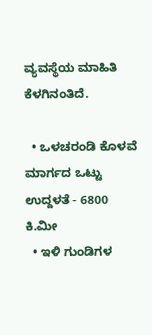ವ್ಯವಸ್ಥೆಯ ಮಾಹಿತಿ ಕೆಳಗಿನಂತಿದೆ.

  • ಒಳಚರಂಡಿ ಕೊಳವೆ ಮಾರ್ಗದ ಒಟ್ಟು ಉದ್ದಳತೆ - 6800 ಕಿ.ಮೀ
  • ಇಳಿ ಗುಂಡಿಗಳ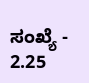ಸಂಖ್ಯೆ - 2.25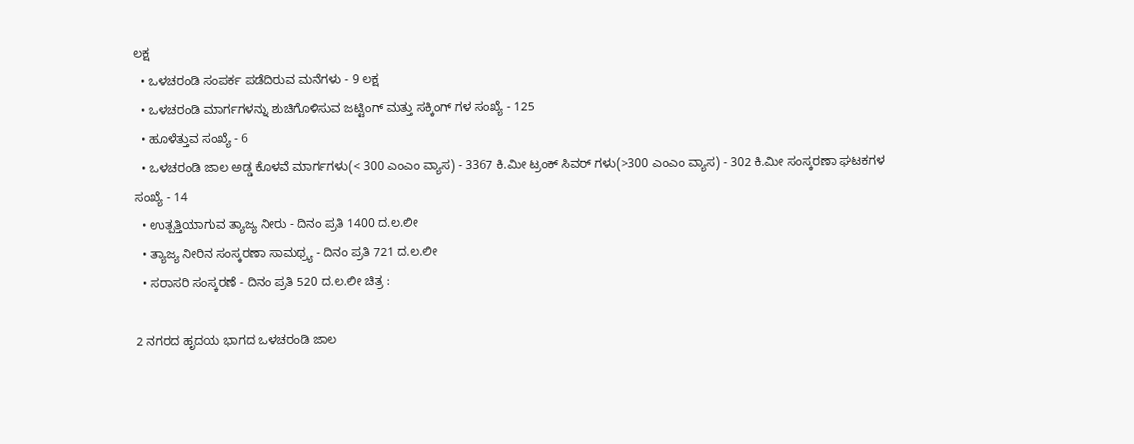ಲಕ್ಷ
  • ಒಳಚರಂಡಿ ಸಂಪರ್ಕ ಪಡೆದಿರುವ ಮನೆಗಳು - 9 ಲಕ್ಷ
  • ಒಳಚರಂಡಿ ಮಾರ್ಗಗಳನ್ನು ಶುಚಿಗೊಳಿಸುವ ಜಟ್ಟಿಂಗ್ ಮತ್ತು ಸಕ್ಕಿಂಗ್ ಗಳ ಸಂಖ್ಯೆ - 125
  • ಹೂಳೆತ್ತುವ ಸಂಖ್ಯೆ - 6
  • ಒಳಚರಂಡಿ ಜಾಲ ಅಡ್ಡ ಕೊಳವೆ ಮಾರ್ಗಗಳು(< 300 ಎಂಎಂ ವ್ಯಾಸ) - 3367 ಕಿ.ಮೀ ಟ್ರಂಕ್ ಸಿವರ್ ಗಳು(>300 ಎಂಎಂ ವ್ಯಾಸ) - 302 ಕಿ.ಮೀ ಸಂಸ್ಕರಣಾ ಘಟಕಗಳ ಸಂಖ್ಯೆ - 14
  • ಉತ್ಪತ್ತಿಯಾಗುವ ತ್ಯಾಜ್ಯ ನೀರು - ದಿನಂ ಪ್ರತಿ 1400 ದ.ಲ.ಲೀ
  • ತ್ಯಾಜ್ಯ ನೀರಿನ ಸಂಸ್ಕರಣಾ ಸಾಮಥ್ರ್ಯ - ದಿನಂ ಪ್ರತಿ 721 ದ.ಲ.ಲೀ
  • ಸರಾಸರಿ ಸಂಸ್ಕರಣೆ - ದಿನಂ ಪ್ರತಿ 520 ದ.ಲ.ಲೀ ಚಿತ್ರ :

2 ನಗರದ ಹೃದಯ ಭಾಗದ ಒಳಚರಂಡಿ ಜಾಲ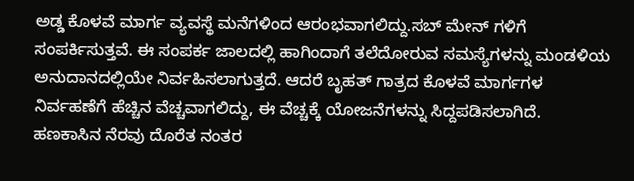ಅಡ್ಡ ಕೊಳವೆ ಮಾರ್ಗ ವ್ಯವಸ್ಥೆ ಮನೆಗಳಿಂದ ಆರಂಭವಾಗಲಿದ್ದು.ಸಬ್ ಮೇನ್ ಗಳಿಗೆ ಸಂಪರ್ಕಿಸುತ್ತವೆ. ಈ ಸಂಪರ್ಕ ಜಾಲದಲ್ಲಿ ಹಾಗಿಂದಾಗೆ ತಲೆದೋರುವ ಸಮಸ್ಯೆಗಳನ್ನು ಮಂಡಳಿಯ ಅನುದಾನದಲ್ಲಿಯೇ ನಿರ್ವಹಿಸಲಾಗುತ್ತದೆ. ಆದರೆ ಬೃಹತ್ ಗಾತ್ರದ ಕೊಳವೆ ಮಾರ್ಗಗಳ ನಿರ್ವಹಣೆಗೆ ಹೆಚ್ಚಿನ ವೆಚ್ಚವಾಗಲಿದ್ದು, ಈ ವೆಚ್ಚಕ್ಕೆ ಯೋಜನೆಗಳನ್ನು ಸಿದ್ದಪಡಿಸಲಾಗಿದೆ. ಹಣಕಾಸಿನ ನೆರವು ದೊರೆತ ನಂತರ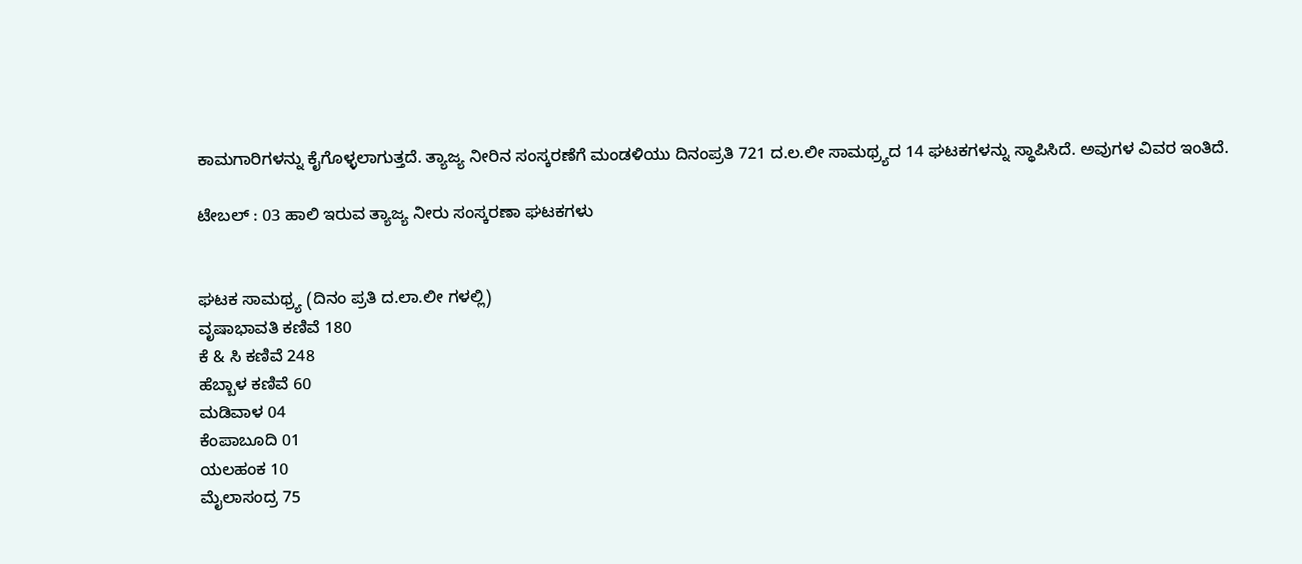ಕಾಮಗಾರಿಗಳನ್ನು ಕೈಗೊಳ್ಳಲಾಗುತ್ತದೆ. ತ್ಯಾಜ್ಯ ನೀರಿನ ಸಂಸ್ಕರಣೆಗೆ ಮಂಡಳಿಯು ದಿನಂಪ್ರತಿ 721 ದ.ಲ.ಲೀ ಸಾಮಥ್ರ್ಯದ 14 ಘಟಕಗಳನ್ನು ಸ್ಥಾಪಿಸಿದೆ. ಅವುಗಳ ವಿವರ ಇಂತಿದೆ.

ಟೇಬಲ್ : 03 ಹಾಲಿ ಇರುವ ತ್ಯಾಜ್ಯ ನೀರು ಸಂಸ್ಕರಣಾ ಘಟಕಗಳು


ಘಟಕ ಸಾಮಥ್ರ್ಯ (ದಿನಂ ಪ್ರತಿ ದ.ಲಾ.ಲೀ ಗಳಲ್ಲಿ)
ವೃಷಾಭಾವತಿ ಕಣಿವೆ 180
ಕೆ & ಸಿ ಕಣಿವೆ 248
ಹೆಬ್ಬಾಳ ಕಣಿವೆ 60
ಮಡಿವಾಳ 04
ಕೆಂಪಾಬೂದಿ 01
ಯಲಹಂಕ 10
ಮೈಲಾಸಂದ್ರ 75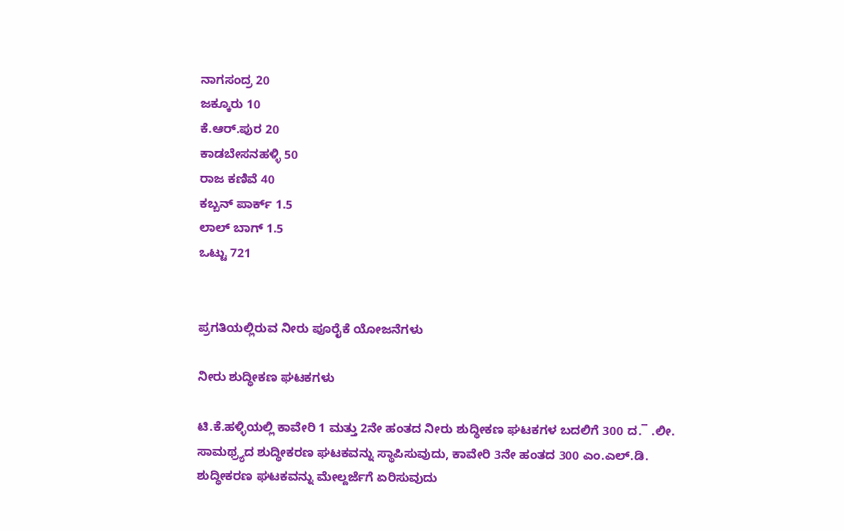ನಾಗಸಂದ್ರ 20
ಜಕ್ಕೂರು 10
ಕೆ.ಆರ್.ಪುರ 20
ಕಾಡಬೇಸನಹಳ್ಳಿ 50
ರಾಜ ಕಣಿವೆ 40
ಕಬ್ಬನ್ ಪಾರ್ಕ್ 1.5
ಲಾಲ್ ಬಾಗ್ 1.5
ಒಟ್ಟು 721


ಪ್ರಗತಿಯಲ್ಲಿರುವ ನೀರು ಪೂರೈಕೆ ಯೋಜನೆಗಳು

ನೀರು ಶುದ್ಧೀಕಣ ಘಟಕಗಳು

ಟಿ.ಕೆ.ಹಳ್ಳಿಯಲ್ಲಿ ಕಾವೇರಿ 1 ಮತ್ತು 2ನೇ ಹಂತದ ನೀರು ಶುದ್ಧೀಕಣ ಘಟಕಗಳ ಬದಲಿಗೆ 300 ದ.¯ .ಲೀ. ಸಾಮಥ್ರ್ಯದ ಶುದ್ಧೀಕರಣ ಘಟಕವನ್ನು ಸ್ಥಾಪಿಸುವುದು, ಕಾವೇರಿ 3ನೇ ಹಂತದ 300 ಎಂ.ಎಲ್.ಡಿ. ಶುದ್ಧೀಕರಣ ಘಟಕವನ್ನು ಮೇಲ್ದರ್ಜೆಗೆ ಏರಿಸುವುದು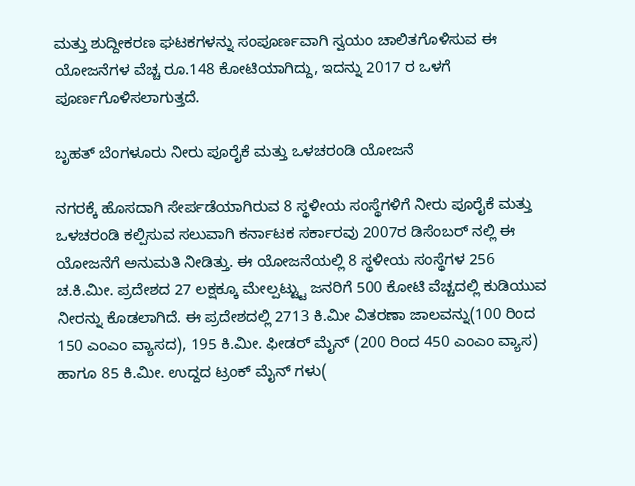ಮತ್ತು ಶುದ್ದೀಕರಣ ಘಟಕಗಳನ್ನು ಸಂಪೂರ್ಣವಾಗಿ ಸ್ವಯಂ ಚಾಲಿತಗೊಳಿಸುವ ಈ ಯೋಜನೆಗಳ ವೆಚ್ಚ ರೂ.148 ಕೋಟಿಯಾಗಿದ್ದು, ಇದನ್ನು 2017 ರ ಒಳಗೆ ಪೂರ್ಣಗೊಳಿಸಲಾಗುತ್ತದೆ.

ಬೃಹತ್ ಬೆಂಗಳೂರು ನೀರು ಪೂರೈಕೆ ಮತ್ತು ಒಳಚರಂಡಿ ಯೋಜನೆ

ನಗರಕ್ಕೆ ಹೊಸದಾಗಿ ಸೇರ್ಪಡೆಯಾಗಿರುವ 8 ಸ್ಥಳೀಯ ಸಂಸ್ಥೆಗಳಿಗೆ ನೀರು ಪೂರೈಕೆ ಮತ್ತು ಒಳಚರಂಡಿ ಕಲ್ಪಿಸುವ ಸಲುವಾಗಿ ಕರ್ನಾಟಕ ಸರ್ಕಾರವು 2007ರ ಡಿಸೆಂಬರ್ ನಲ್ಲಿ ಈ ಯೋಜನೆಗೆ ಅನುಮತಿ ನೀಡಿತ್ತು. ಈ ಯೋಜನೆಯಲ್ಲಿ 8 ಸ್ಥಳೀಯ ಸಂಸ್ಥೆಗಳ 256 ಚ.ಕಿ.ಮೀ. ಪ್ರದೇಶದ 27 ಲಕ್ಷಕ್ಕೂ ಮೇಲ್ಪಟ್ಟ್ಟು ಜನರಿಗೆ 500 ಕೋಟಿ ವೆಚ್ಚದಲ್ಲಿ ಕುಡಿಯುವ ನೀರನ್ನು ಕೊಡಲಾಗಿದೆ. ಈ ಪ್ರದೇಶದಲ್ಲಿ 2713 ಕಿ.ಮೀ ವಿತರಣಾ ಜಾಲವನ್ನು(100 ರಿಂದ 150 ಎಂಎಂ ವ್ಯಾಸದ), 195 ಕಿ.ಮೀ. ಫೀಡರ್ ಮೈನ್ (200 ರಿಂದ 450 ಎಂಎಂ ವ್ಯಾಸ) ಹಾಗೂ 85 ಕಿ.ಮೀ. ಉದ್ದದ ಟ್ರಂಕ್ ಮೈನ್ ಗಳು(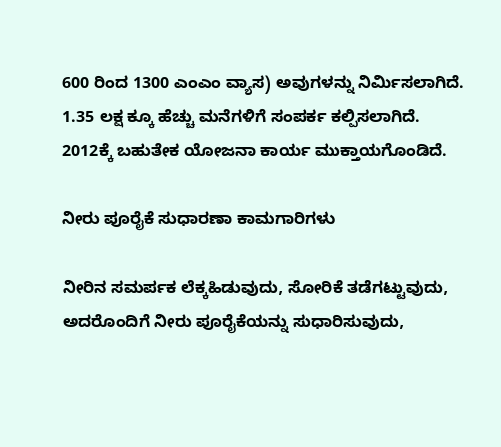600 ರಿಂದ 1300 ಎಂಎಂ ವ್ಯಾಸ) ಅವುಗಳನ್ನು ನಿರ್ಮಿಸಲಾಗಿದೆ. 1.35 ಲಕ್ಷ ಕ್ಕೂ ಹೆಚ್ಚು ಮನೆಗಳಿಗೆ ಸಂಪರ್ಕ ಕಲ್ಪಿಸಲಾಗಿದೆ. 2012ಕ್ಕೆ ಬಹುತೇಕ ಯೋಜನಾ ಕಾರ್ಯ ಮುಕ್ತಾಯಗೊಂಡಿದೆ.

ನೀರು ಪೂರೈಕೆ ಸುಧಾರಣಾ ಕಾಮಗಾರಿಗಳು

ನೀರಿನ ಸಮರ್ಪಕ ಲೆಕ್ಕಹಿಡುವುದು, ಸೋರಿಕೆ ತಡೆಗಟ್ಟುವುದು, ಅದರೊಂದಿಗೆ ನೀರು ಪೂರೈಕೆಯನ್ನು ಸುಧಾರಿಸುವುದು,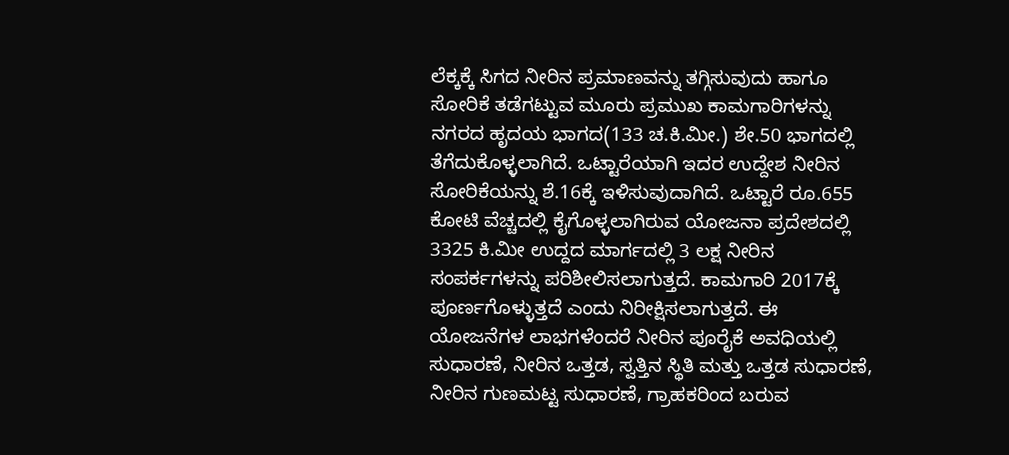ಲೆಕ್ಕಕ್ಕೆ ಸಿಗದ ನೀರಿನ ಪ್ರಮಾಣವನ್ನು ತಗ್ಗಿಸುವುದು ಹಾಗೂ ಸೋರಿಕೆ ತಡೆಗಟ್ಟುವ ಮೂರು ಪ್ರಮುಖ ಕಾಮಗಾರಿಗಳನ್ನು ನಗರದ ಹೃದಯ ಭಾಗದ(133 ಚ.ಕಿ.ಮೀ.) ಶೇ.50 ಭಾಗದಲ್ಲಿ ತೆಗೆದುಕೊಳ್ಳಲಾಗಿದೆ. ಒಟ್ಟಾರೆಯಾಗಿ ಇದರ ಉದ್ದೇಶ ನೀರಿನ ಸೋರಿಕೆಯನ್ನು ಶೆ.16ಕ್ಕೆ ಇಳಿಸುವುದಾಗಿದೆ. ಒಟ್ಟಾರೆ ರೂ.655 ಕೋಟಿ ವೆಚ್ಚದಲ್ಲಿ ಕೈಗೊಳ್ಳಲಾಗಿರುವ ಯೋಜನಾ ಪ್ರದೇಶದಲ್ಲಿ 3325 ಕಿ.ಮೀ ಉದ್ದದ ಮಾರ್ಗದಲ್ಲಿ 3 ಲಕ್ಷ ನೀರಿನ ಸಂಪರ್ಕಗಳನ್ನು ಪರಿಶೀಲಿಸಲಾಗುತ್ತದೆ. ಕಾಮಗಾರಿ 2017ಕ್ಕೆ ಪೂರ್ಣಗೊಳ್ಳುತ್ತದೆ ಎಂದು ನಿರೀಕ್ಷಿಸಲಾಗುತ್ತದೆ. ಈ ಯೋಜನೆಗಳ ಲಾಭಗಳೆಂದರೆ ನೀರಿನ ಪೂರೈಕೆ ಅವಧಿಯಲ್ಲಿ ಸುಧಾರಣೆ, ನೀರಿನ ಒತ್ತಡ, ಸ್ವತ್ತಿನ ಸ್ಥಿತಿ ಮತ್ತು ಒತ್ತಡ ಸುಧಾರಣೆ, ನೀರಿನ ಗುಣಮಟ್ಟ ಸುಧಾರಣೆ, ಗ್ರಾಹಕರಿಂದ ಬರುವ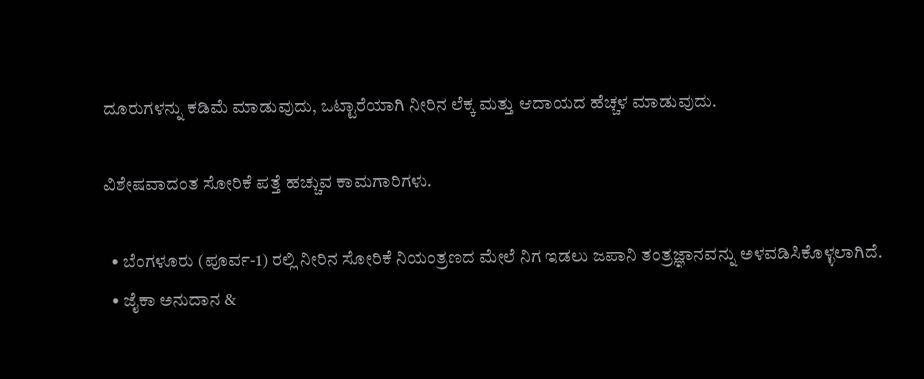ದೂರುಗಳನ್ನು ಕಡಿಮೆ ಮಾಡುವುದು, ಒಟ್ಟಾರೆಯಾಗಿ ನೀರಿನ ಲೆಕ್ಕ ಮತ್ತು ಆದಾಯದ ಹೆಚ್ಚಳ ಮಾಡುವುದು.

ವಿಶೇಷವಾದಂತ ಸೋರಿಕೆ ಪತ್ತೆ ಹಚ್ಚುವ ಕಾಮಗಾರಿಗಳು.

  • ಬೆಂಗಳೂರು (ಪೂರ್ವ-1) ರಲ್ಲಿ ನೀರಿನ ಸೋರಿಕೆ ನಿಯಂತ್ರಣದ ಮೇಲೆ ನಿಗ ಇಡಲು ಜಪಾನಿ ತಂತ್ರಜ್ಞಾನವನ್ನು ಅಳವಡಿಸಿಕೊಳ್ಳಲಾಗಿದೆ.
  • ಜೈಕಾ ಅನುದಾನ &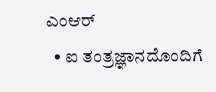ಎಂಆರ್
  • ಐ ತಂತ್ರಜ್ಞಾನದೊಂದಿಗೆ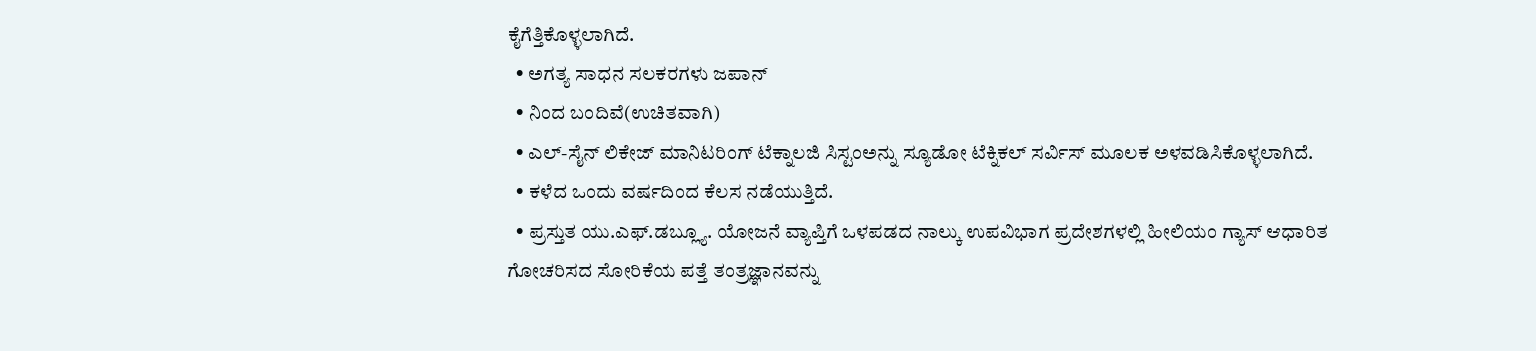ಕೈಗೆತ್ತಿಕೊಳ್ಳಲಾಗಿದೆ.
  • ಅಗತ್ಯ ಸಾಧನ ಸಲಕರಗಳು ಜಪಾನ್
  • ನಿಂದ ಬಂದಿವೆ(ಉಚಿತವಾಗಿ)
  • ಎಲ್-ಸೈನ್ ಲಿಕೇಜ್ ಮಾನಿಟರಿಂಗ್ ಟೆಕ್ನಾಲಜಿ ಸಿಸ್ಟಂಅನ್ನು ಸ್ಯೂಡೋ ಟೆಕ್ನಿಕಲ್ ಸರ್ವಿಸ್ ಮೂಲಕ ಅಳವಡಿಸಿಕೊಳ್ಳಲಾಗಿದೆ.
  • ಕಳೆದ ಒಂದು ವರ್ಷದಿಂದ ಕೆಲಸ ನಡೆಯುತ್ತಿದೆ.
  • ಪ್ರಸ್ತುತ ಯು.ಎಫ್.ಡಬ್ಲ್ಯೂ. ಯೋಜನೆ ವ್ಯಾಪ್ತಿಗೆ ಒಳಪಡದ ನಾಲ್ಕು ಉಪವಿಭಾಗ ಪ್ರದೇಶಗಳಲ್ಲಿ ಹೀಲಿಯಂ ಗ್ಯಾಸ್ ಆಧಾರಿತ ಗೋಚರಿಸದ ಸೋರಿಕೆಯ ಪತ್ತೆ ತಂತ್ರಜ್ಞಾನವನ್ನು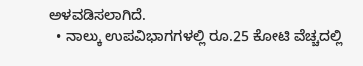ಅಳವಡಿಸಲಾಗಿದೆ.
  • ನಾಲ್ಕು ಉಪವಿಭಾಗಗಳಲ್ಲಿ ರೂ.25 ಕೋಟಿ ವೆಚ್ಚದಲ್ಲಿ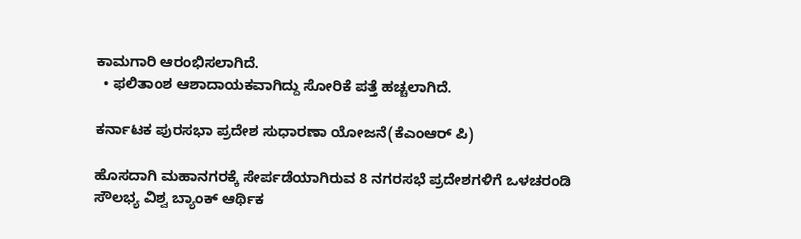ಕಾಮಗಾರಿ ಆರಂಭಿಸಲಾಗಿದೆ.
  • ಫಲಿತಾಂಶ ಆಶಾದಾಯಕವಾಗಿದ್ದು ಸೋರಿಕೆ ಪತ್ತೆ ಹಚ್ಚಲಾಗಿದೆ.

ಕರ್ನಾಟಕ ಪುರಸಭಾ ಪ್ರದೇಶ ಸುಧಾರಣಾ ಯೋಜನೆ(ಕೆಎಂಆರ್ ಪಿ)

ಹೊಸದಾಗಿ ಮಹಾನಗರಕ್ಕೆ ಸೇರ್ಪಡೆಯಾಗಿರುವ 8 ನಗರಸಭೆ ಪ್ರದೇಶಗಳಿಗೆ ಒಳಚರಂಡಿ ಸೌಲಭ್ಯ ವಿಶ್ವ ಬ್ಯಾಂಕ್ ಆರ್ಥಿಕ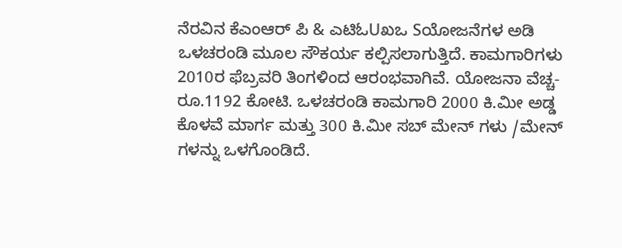ನೆರವಿನ ಕೆಎಂಆರ್ ಪಿ & ಎಟಿಓUಖಒ Sಯೋಜನೆಗಳ ಅಡಿ ಒಳಚರಂಡಿ ಮೂಲ ಸೌಕರ್ಯ ಕಲ್ಪಿಸಲಾಗುತ್ತಿದೆ. ಕಾಮಗಾರಿಗಳು 2010ರ ಫೆಬ್ರವರಿ ತಿಂಗಳಿಂದ ಆರಂಭವಾಗಿವೆ. ಯೋಜನಾ ವೆಚ್ಚ- ರೂ.1192 ಕೋಟಿ. ಒಳಚರಂಡಿ ಕಾಮಗಾರಿ 2000 ಕಿ.ಮೀ ಅಡ್ಡ ಕೊಳವೆ ಮಾರ್ಗ ಮತ್ತು 300 ಕಿ.ಮೀ ಸಬ್ ಮೇನ್ ಗಳು /ಮೇನ್ ಗಳನ್ನು ಒಳಗೊಂಡಿದೆ.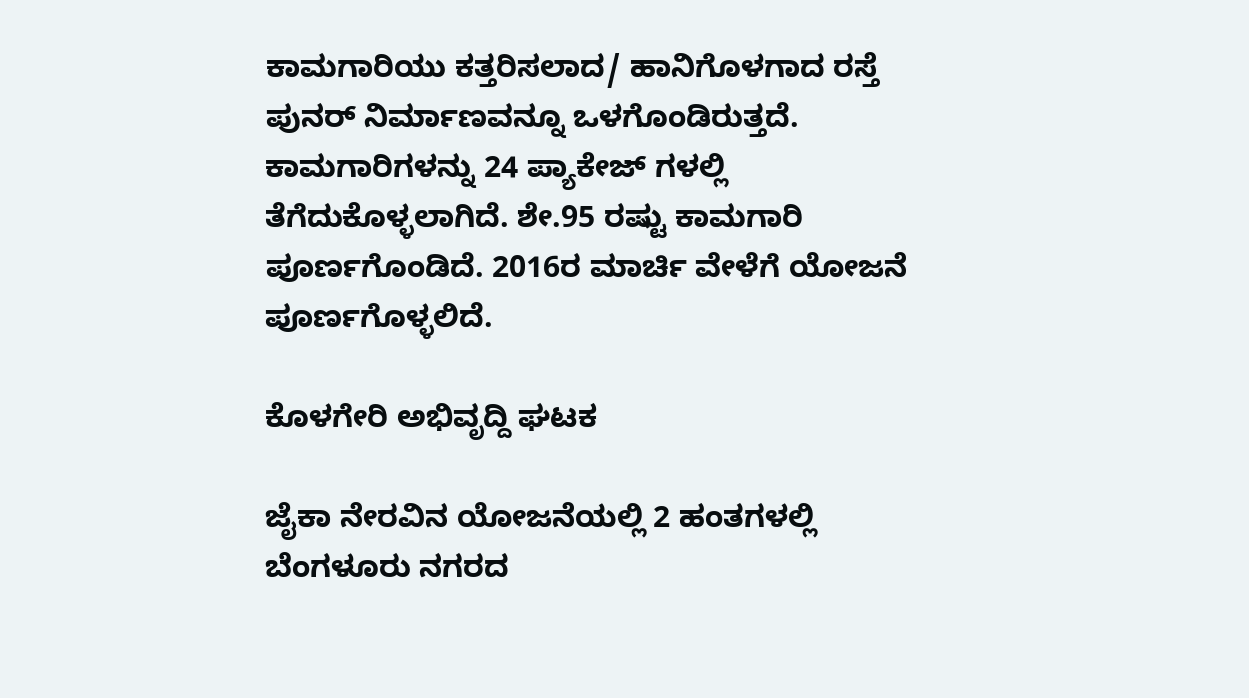ಕಾಮಗಾರಿಯು ಕತ್ತರಿಸಲಾದ/ ಹಾನಿಗೊಳಗಾದ ರಸ್ತೆ ಪುನರ್ ನಿರ್ಮಾಣವನ್ನೂ ಒಳಗೊಂಡಿರುತ್ತದೆ. ಕಾಮಗಾರಿಗಳನ್ನು 24 ಪ್ಯಾಕೇಜ್ ಗಳಲ್ಲಿ ತೆಗೆದುಕೊಳ್ಳಲಾಗಿದೆ. ಶೇ.95 ರಷ್ಟು ಕಾಮಗಾರಿ ಪೂರ್ಣಗೊಂಡಿದೆ. 2016ರ ಮಾರ್ಚಿ ವೇಳೆಗೆ ಯೋಜನೆ ಪೂರ್ಣಗೊಳ್ಳಲಿದೆ.

ಕೊಳಗೇರಿ ಅಭಿವೃದ್ದಿ ಘಟಕ

ಜೈಕಾ ನೇರವಿನ ಯೋಜನೆಯಲ್ಲಿ 2 ಹಂತಗಳಲ್ಲಿ ಬೆಂಗಳೂರು ನಗರದ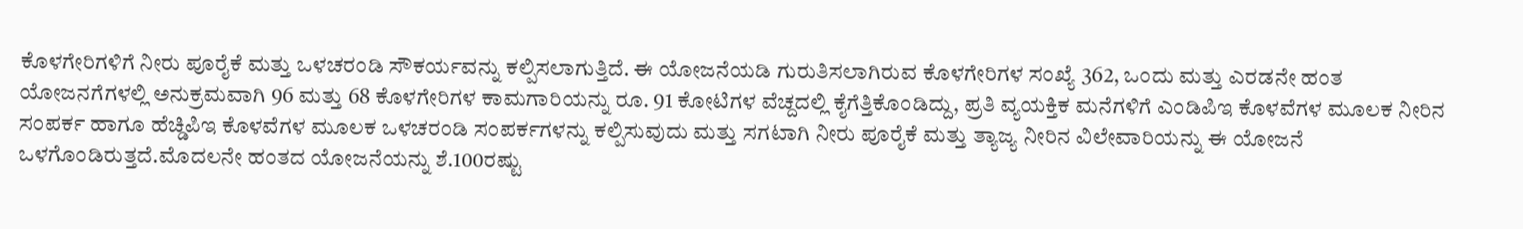ಕೊಳಗೇರಿಗಳಿಗೆ ನೀರು ಪೂರೈಕೆ ಮತ್ತು ಒಳಚರಂಡಿ ಸೌಕರ್ಯವನ್ನು ಕಲ್ಪಿಸಲಾಗುತ್ತಿದೆ. ಈ ಯೋಜನೆಯಡಿ ಗುರುತಿಸಲಾಗಿರುವ ಕೊಳಗೇರಿಗಳ ಸಂಖ್ಯೆ 362, ಒಂದು ಮತ್ತು ಎರಡನೇ ಹಂತ ಯೋಜನಗೆಗಳಲ್ಲಿ ಅನುಕ್ರಮವಾಗಿ 96 ಮತ್ತು 68 ಕೊಳಗೇರಿಗಳ ಕಾಮಗಾರಿಯನ್ನು ರೂ. 91 ಕೋಟಿಗಳ ವೆಚ್ದದಲ್ಲಿ ಕೈಗೆತ್ತಿಕೊಂಡಿದ್ದು, ಪ್ರತಿ ವ್ಯಯಕ್ತಿಕ ಮನೆಗಳಿಗೆ ಎಂಡಿಪಿಇ ಕೊಳವೆಗಳ ಮೂಲಕ ನೀರಿನ ಸಂಪರ್ಕ ಹಾಗೂ ಹೆಚ್ಡಿಪಿಇ ಕೊಳವೆಗಳ ಮೂಲಕ ಒಳಚರಂಡಿ ಸಂಪರ್ಕಗಳನ್ನು ಕಲ್ಪಿಸುವುದು ಮತ್ತು ಸಗಟಾಗಿ ನೀರು ಪೂರೈಕೆ ಮತ್ತು ತ್ಯಾಜ್ಯ ನೀರಿನ ವಿಲೇವಾರಿಯನ್ನು ಈ ಯೋಜನೆ ಒಳಗೊಂಡಿರುತ್ತದೆ.ಮೊದಲನೇ ಹಂತದ ಯೋಜನೆಯನ್ನು ಶೆ.100ರಷ್ಟು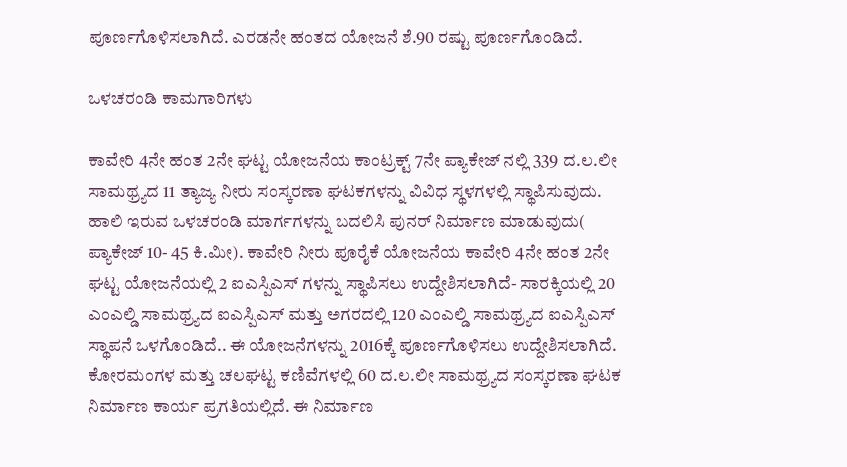ಪೂರ್ಣಗೊಳಿಸಲಾಗಿದೆ. ಎರಡನೇ ಹಂತದ ಯೋಜನೆ ಶೆ.90 ರಷ್ಟು ಪೂರ್ಣಗೊಂಡಿದೆ.

ಒಳಚರಂಡಿ ಕಾಮಗಾರಿಗಳು

ಕಾವೇರಿ 4ನೇ ಹಂತ 2ನೇ ಘಟ್ಟ ಯೋಜನೆಯ ಕಾಂಟ್ರಕ್ಟ್ 7ನೇ ಪ್ಯಾಕೇಜ್ ನಲ್ಲಿ 339 ದ.ಲ.ಲೀ ಸಾಮಥ್ರ್ಯದ 11 ತ್ಯಾಜ್ಯ ನೀರು ಸಂಸ್ಕರಣಾ ಘಟಕಗಳನ್ನು ವಿವಿಧ ಸ್ಥಳಗಳಲ್ಲಿ ಸ್ಥಾಪಿಸುವುದು. ಹಾಲಿ ಇರುವ ಒಳಚರಂಡಿ ಮಾರ್ಗಗಳನ್ನು ಬದಲಿಸಿ ಪುನರ್ ನಿರ್ಮಾಣ ಮಾಡುವುದು( ಪ್ಯಾಕೇಜ್ 10- 45 ಕಿ.ಮೀ). ಕಾವೇರಿ ನೀರು ಪೂರೈಕೆ ಯೋಜನೆಯ ಕಾವೇರಿ 4ನೇ ಹಂತ 2ನೇ ಘಟ್ಟ ಯೋಜನೆಯಲ್ಲಿ 2 ಐಎಸ್ಪಿಎಸ್ ಗಳನ್ನು ಸ್ಥಾಪಿಸಲು ಉದ್ದೇಶಿಸಲಾಗಿದೆ- ಸಾರಕ್ಕಿಯಲ್ಲಿ 20 ಎಂಎಲ್ಡಿ ಸಾಮಥ್ರ್ಯದ ಐಎಸ್ಪಿಎಸ್ ಮತ್ತು ಅಗರದಲ್ಲಿ 120 ಎಂಎಲ್ಡಿ ಸಾಮಥ್ರ್ಯದ ಐಎಸ್ಪಿಎಸ್ ಸ್ಥಾಪನೆ ಒಳಗೊಂಡಿದೆ.. ಈ ಯೋಜನೆಗಳನ್ನು 2016ಕ್ಕೆ ಪೂರ್ಣಗೊಳಿಸಲು ಉದ್ದೇಶಿಸಲಾಗಿದೆ. ಕೋರಮಂಗಳ ಮತ್ತು ಚಲಘಟ್ಟ ಕಣಿವೆಗಳಲ್ಲಿ 60 ದ.ಲ.ಲೀ ಸಾಮಥ್ರ್ಯದ ಸಂಸ್ಕರಣಾ ಘಟಕ ನಿರ್ಮಾಣ ಕಾರ್ಯ ಪ್ರಗತಿಯಲ್ಲಿದೆ. ಈ ನಿರ್ಮಾಣ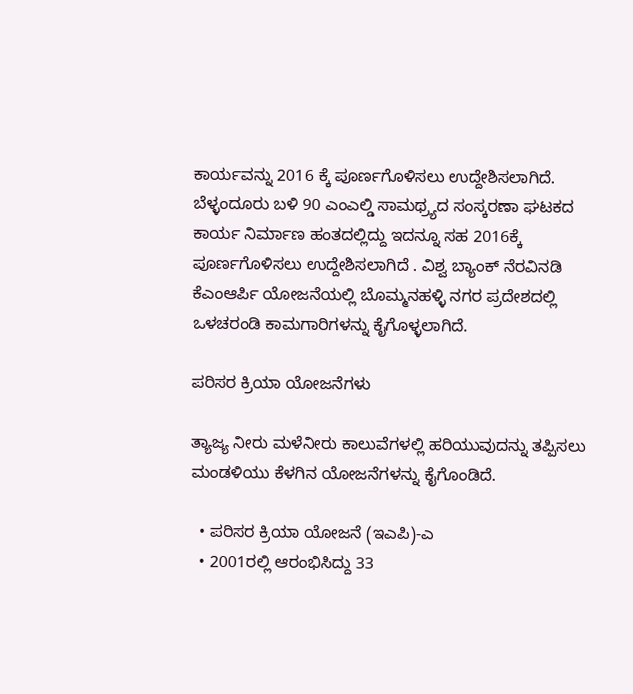ಕಾರ್ಯವನ್ನು 2016 ಕ್ಕೆ ಪೂರ್ಣಗೊಳಿಸಲು ಉದ್ದೇಶಿಸಲಾಗಿದೆ. ಬೆಳ್ಳಂದೂರು ಬಳಿ 90 ಎಂಎಲ್ಡಿ ಸಾಮಥ್ರ್ಯದ ಸಂಸ್ಕರಣಾ ಘಟಕದ ಕಾರ್ಯ ನಿರ್ಮಾಣ ಹಂತದಲ್ಲಿದ್ದು ಇದನ್ನೂ ಸಹ 2016ಕ್ಕೆ ಪೂರ್ಣಗೊಳಿಸಲು ಉದ್ದೇಶಿಸಲಾಗಿದೆ . ವಿಶ್ವ ಬ್ಯಾಂಕ್ ನೆರವಿನಡಿ ಕೆಎಂಆರ್ಪಿ ಯೋಜನೆಯಲ್ಲಿ ಬೊಮ್ಮನಹಳ್ಳಿ ನಗರ ಪ್ರದೇಶದಲ್ಲಿ ಒಳಚರಂಡಿ ಕಾಮಗಾರಿಗಳನ್ನು ಕೈಗೊಳ್ಳಲಾಗಿದೆ.

ಪರಿಸರ ಕ್ರಿಯಾ ಯೋಜನೆಗಳು

ತ್ಯಾಜ್ಯ ನೀರು ಮಳೆನೀರು ಕಾಲುವೆಗಳಲ್ಲಿ ಹರಿಯುವುದನ್ನು ತಪ್ಪಿಸಲು ಮಂಡಳಿಯು ಕೆಳಗಿನ ಯೋಜನೆಗಳನ್ನು ಕೈಗೊಂಡಿದೆ.

  • ಪರಿಸರ ಕ್ರಿಯಾ ಯೋಜನೆ (ಇಎಪಿ)-ಎ
  • 2001ರಲ್ಲಿ ಆರಂಭಿಸಿದ್ದು 33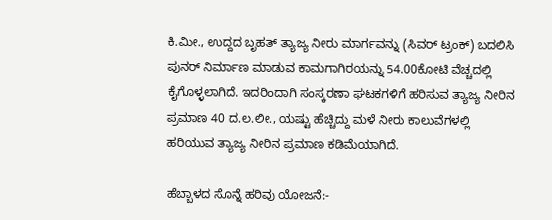ಕಿ.ಮೀ., ಉದ್ದದ ಬೃಹತ್ ತ್ಯಾಜ್ಯ ನೀರು ಮಾರ್ಗವನ್ನು (ಸಿವರ್ ಟ್ರಂಕ್) ಬದಲಿಸಿ ಪುನರ್ ನಿರ್ಮಾಣ ಮಾಡುವ ಕಾಮಗಾಗಿರಯನ್ನು 54.00ಕೋಟಿ ವೆಚ್ಚದಲ್ಲಿ ಕೈಗೊಳ್ಳಲಾಗಿದೆ. ಇದರಿಂದಾಗಿ ಸಂಸ್ಕರಣಾ ಘಟಕಗಳಿಗೆ ಹರಿಸುವ ತ್ಯಾಜ್ಯ ನೀರಿನ ಪ್ರಮಾಣ 40 ದ.ಲ.ಲೀ., ಯಷ್ಟು ಹೆಚ್ಚಿದ್ದು ಮಳೆ ನೀರು ಕಾಲುವೆಗಳಲ್ಲಿ ಹರಿಯುವ ತ್ಯಾಜ್ಯ ನೀರಿನ ಪ್ರಮಾಣ ಕಡಿಮೆಯಾಗಿದೆ.

ಹೆಬ್ಬಾಳದ ಸೊನ್ನೆ ಹರಿವು ಯೋಜನೆ:-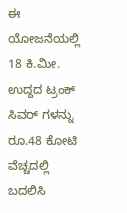ಈ ಯೋಜನೆಯಲ್ಲಿ 18 ಕಿ.ಮೀ. ಉದ್ದದ ಟ್ರಂಕ್ ಸಿವರ್ ಗಳನ್ನು ರೂ.48 ಕೋಟಿ ವೆಚ್ಚದಲ್ಲಿ ಬದಲಿಸಿ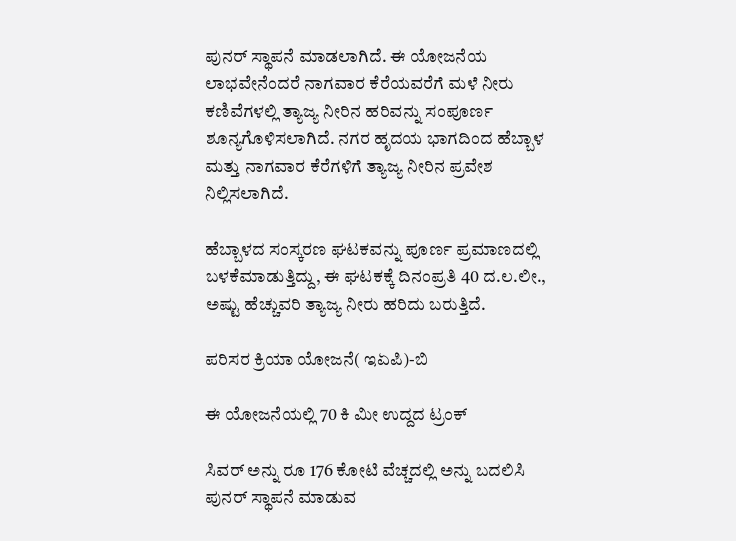ಪುನರ್ ಸ್ಥಾಪನೆ ಮಾಡಲಾಗಿದೆ. ಈ ಯೋಜನೆಯ ಲಾಭವೇನೆಂದರೆ ನಾಗವಾರ ಕೆರೆಯವರೆಗೆ ಮಳೆ ನೀರು ಕಣಿವೆಗಳಲ್ಲಿ ತ್ಯಾಜ್ಯ ನೀರಿನ ಹರಿವನ್ನು ಸಂಪೂರ್ಣ ಶೂನ್ಯಗೊಳಿಸಲಾಗಿದೆ. ನಗರ ಹೃದಯ ಭಾಗದಿಂದ ಹೆಬ್ಬಾಳ ಮತ್ತು ನಾಗವಾರ ಕೆರೆಗಳಿಗೆ ತ್ಯಾಜ್ಯ ನೀರಿನ ಪ್ರವೇಶ ನಿಲ್ಲಿಸಲಾಗಿದೆ.

ಹೆಬ್ಬಾಳದ ಸಂಸ್ಕರಣ ಘಟಕವನ್ನು ಪೂರ್ಣ ಪ್ರಮಾಣದಲ್ಲಿ ಬಳಕೆಮಾಡುತ್ತಿದ್ದು, ಈ ಘಟಕಕ್ಕೆ ದಿನಂಪ್ರತಿ 40 ದ.ಲ.ಲೀ., ಅಷ್ಟು ಹೆಚ್ಚುವರಿ ತ್ಯಾಜ್ಯ ನೀರು ಹರಿದು ಬರುತ್ತಿದೆ.

ಪರಿಸರ ಕ್ರಿಯಾ ಯೋಜನೆ( ಇಏಪಿ)-ಬಿ

ಈ ಯೋಜನೆಯಲ್ಲಿ 70 ಕಿ ಮೀ ಉದ್ದದ ಟ್ರಂಕ್

ಸಿವರ್ ಅನ್ನು ರೂ 176 ಕೋಟಿ ವೆಚ್ಚದಲ್ಲಿ ಅನ್ನು ಬದಲಿಸಿ ಪುನರ್ ಸ್ಥಾಪನೆ ಮಾಡುವ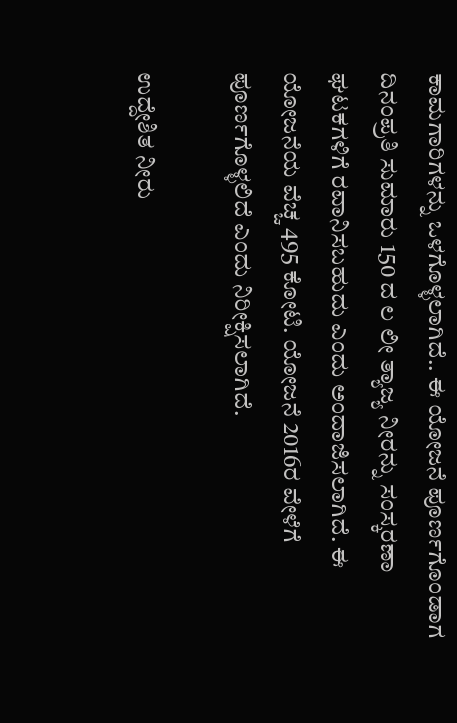ಕಾಮಗಾರಿಗಳನ್ನು ಒಳಗೊಳ್ಳಲಾಗಿದೆ.. ಈ ಯೋಜನೆ ಪೂರ್ಣಗೊಂಡಾಗ ದಿನಂಪ್ರತಿ ಸುಮಾರು 150 ದ ಲ ಲೀ ತ್ಯಾಜ್ಯ ನೀರನ್ನು ಸಂಸ್ಕರಣಾ ಘಟಕಗಳಿಗೆ ರವಾನಿಸಬಹುದು ಎಂದು ಅಂದಾಜಿಸಲಾಗಿದೆ. ಈ ಯೋಜನೆಯ ವೆಚ್ಚ 495 ಕೋಟಿ. ಯೋಜನೆ 2016ರ ವೇಳೆಗೆ ಪೂರ್ಣಗೊಳ್ಳಲಿದೆ ಎಂದು ನಿರೀಕ್ಷಿಸಲಾಗಿದೆ.

ಉದ್ದೇಶಿತ ನೀರು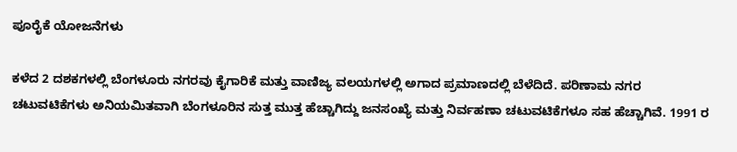ಪೂರೈಕೆ ಯೋಜನೆಗಳು

ಕಳೆದ 2 ದಶಕಗಳಲ್ಲಿ ಬೆಂಗಳೂರು ನಗರವು ಕೈಗಾರಿಕೆ ಮತ್ತು ವಾಣಿಜ್ಯ ವಲಯಗಳಲ್ಲಿ ಅಗಾದ ಪ್ರಮಾಣದಲ್ಲಿ ಬೆಳೆದಿದೆ. ಪರಿಣಾಮ ನಗರ ಚಟುವಟಿಕೆಗಳು ಅನಿಯಮಿತವಾಗಿ ಬೆಂಗಳೂರಿನ ಸುತ್ತ ಮುತ್ತ ಹೆಚ್ಚಾಗಿದ್ದು ಜನಸಂಖ್ಯೆ ಮತ್ತು ನಿರ್ವಹಣಾ ಚಟುವಟಿಕೆಗಳೂ ಸಹ ಹೆಚ್ಚಾಗಿವೆ. 1991 ರ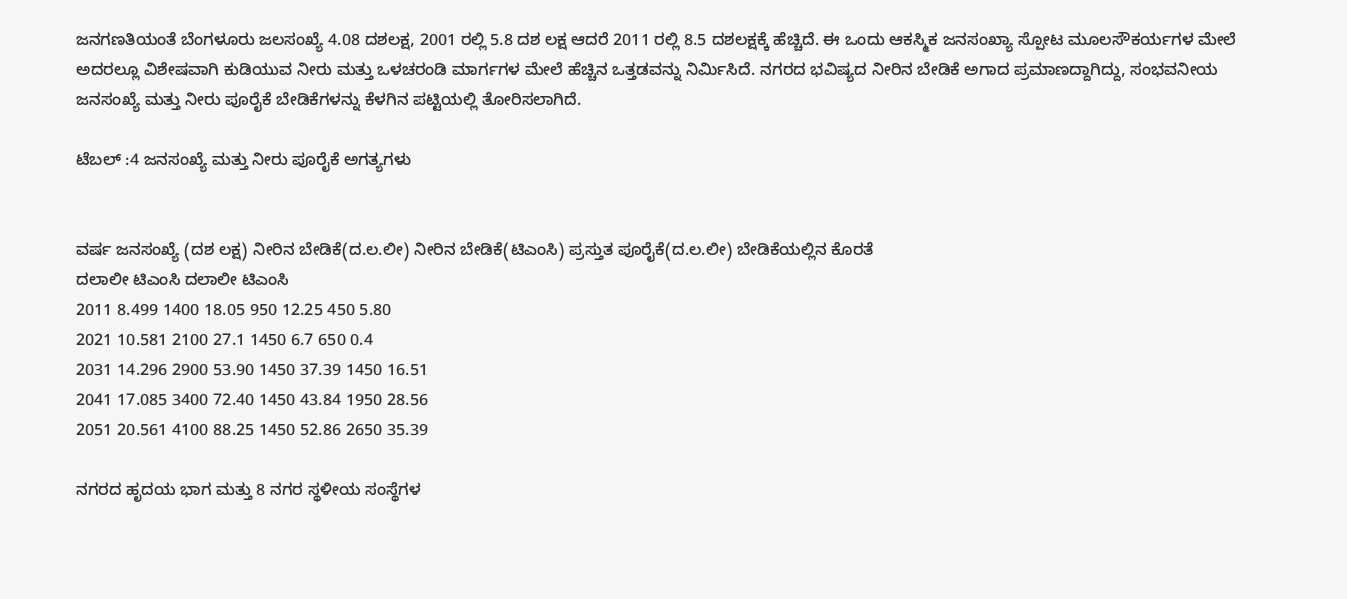ಜನಗಣತಿಯಂತೆ ಬೆಂಗಳೂರು ಜಲಸಂಖ್ಯೆ 4.08 ದಶಲಕ್ಷ, 2001 ರಲ್ಲಿ 5.8 ದಶ ಲಕ್ಷ ಆದರೆ 2011 ರಲ್ಲಿ 8.5 ದಶಲಕ್ಷಕ್ಕೆ ಹೆಚ್ಚಿದೆ. ಈ ಒಂದು ಆಕಸ್ಮಿಕ ಜನಸಂಖ್ಯಾ ಸ್ಪೋಟ ಮೂಲಸೌಕರ್ಯಗಳ ಮೇಲೆ ಅದರಲ್ಲೂ ವಿಶೇಷವಾಗಿ ಕುಡಿಯುವ ನೀರು ಮತ್ತು ಒಳಚರಂಡಿ ಮಾರ್ಗಗಳ ಮೇಲೆ ಹೆಚ್ಚಿನ ಒತ್ತಡವನ್ನು ನಿರ್ಮಿಸಿದೆ. ನಗರದ ಭವಿಷ್ಯದ ನೀರಿನ ಬೇಡಿಕೆ ಅಗಾದ ಪ್ರಮಾಣದ್ದಾಗಿದ್ದು, ಸಂಭವನೀಯ ಜನಸಂಖ್ಯೆ ಮತ್ತು ನೀರು ಪೂರೈಕೆ ಬೇಡಿಕೆಗಳನ್ನು ಕೆಳಗಿನ ಪಟ್ಟಿಯಲ್ಲಿ ತೋರಿಸಲಾಗಿದೆ.

ಟೆಬಲ್ :4 ಜನಸಂಖ್ಯೆ ಮತ್ತು ನೀರು ಪೂರೈಕೆ ಅಗತ್ಯಗಳು


ವರ್ಷ ಜನಸಂಖ್ಯೆ (ದಶ ಲಕ್ಷ) ನೀರಿನ ಬೇಡಿಕೆ(ದ.ಲ.ಲೀ) ನೀರಿನ ಬೇಡಿಕೆ(ಟಿಎಂಸಿ) ಪ್ರಸ್ತುತ ಪೂರೈಕೆ(ದ.ಲ.ಲೀ) ಬೇಡಿಕೆಯಲ್ಲಿನ ಕೊರತೆ
ದಲಾಲೀ ಟಿಎಂಸಿ ದಲಾಲೀ ಟಿಎಂಸಿ
2011 8.499 1400 18.05 950 12.25 450 5.80
2021 10.581 2100 27.1 1450 6.7 650 0.4
2031 14.296 2900 53.90 1450 37.39 1450 16.51
2041 17.085 3400 72.40 1450 43.84 1950 28.56
2051 20.561 4100 88.25 1450 52.86 2650 35.39

ನಗರದ ಹೃದಯ ಭಾಗ ಮತ್ತು 8 ನಗರ ಸ್ಥಳೀಯ ಸಂಸ್ಥೆಗಳ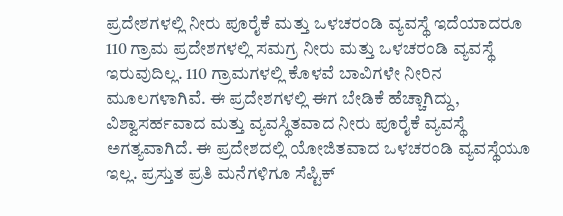ಪ್ರದೇಶಗಳಲ್ಲಿ ನೀರು ಪೂರೈಕೆ ಮತ್ತು ಒಳಚರಂಡಿ ವ್ಯವಸ್ಥೆ ಇದೆಯಾದರೂ 110 ಗ್ರಾಮ ಪ್ರದೇಶಗಳಲ್ಲಿ ಸಮಗ್ರ ನೀರು ಮತ್ತು ಒಳಚರಂಡಿ ವ್ಯವಸ್ಥೆ ಇರುವುದಿಲ್ಲ. 110 ಗ್ರಾಮಗಳಲ್ಲಿ ಕೊಳವೆ ಬಾವಿಗಳೇ ನೀರಿನ ಮೂಲಗಳಾಗಿವೆ. ಈ ಪ್ರದೇಶಗಳಲ್ಲಿ ಈಗ ಬೇಡಿಕೆ ಹೆಚ್ಚಾಗಿದ್ದು, ವಿಶ್ವಾಸರ್ಹವಾದ ಮತ್ತು ವ್ಯವಸ್ಥಿತವಾದ ನೀರು ಪೂರೈಕೆ ವ್ಯವಸ್ಥೆ ಅಗತ್ಯವಾಗಿದೆ. ಈ ಪ್ರದೇಶದಲ್ಲಿ ಯೋಜಿತವಾದ ಒಳಚರಂಡಿ ವ್ಯವಸ್ಥೆಯೂ ಇಲ್ಲ. ಪ್ರಸ್ತುತ ಪ್ರತಿ ಮನೆಗಳಿಗೂ ಸೆಪ್ಟಿಕ್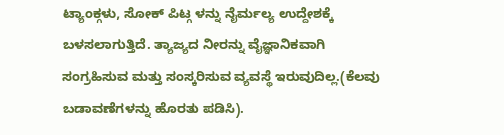ಟ್ಯಾಂಕ್ಗಳು, ಸೋಕ್ ಪಿಟ್ಗ ಳನ್ನು ನೈರ್ಮಲ್ಯ ಉದ್ದೇಶಕ್ಕೆ ಬಳಸಲಾಗುತ್ತಿದೆ. ತ್ಯಾಜ್ಯದ ನೀರನ್ನು ವೈಜ್ಞಾನಿಕವಾಗಿ ಸಂಗ್ರಹಿಸುವ ಮತ್ತು ಸಂಸ್ಕರಿಸುವ ವ್ಯವಸ್ಥೆ ಇರುವುದಿಲ್ಲ.(ಕೆಲವು ಬಡಾವಣೆಗಳನ್ನು ಹೊರತು ಪಡಿಸಿ).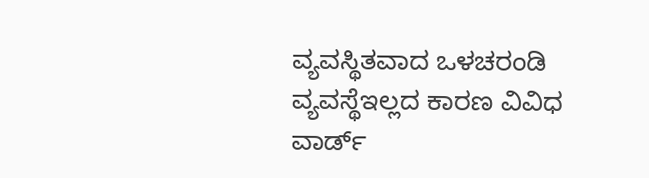ವ್ಯವಸ್ಥಿತವಾದ ಒಳಚರಂಡಿ ವ್ಯವಸ್ಥೆಇಲ್ಲದ ಕಾರಣ ವಿವಿಧ ವಾರ್ಡ್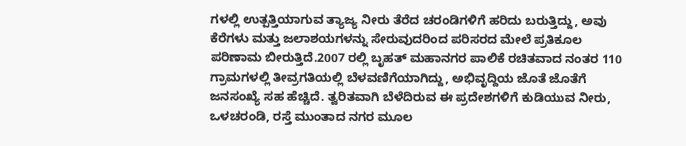ಗಳಲ್ಲಿ ಉತ್ಪತ್ತಿಯಾಗುವ ತ್ಯಾಜ್ಯ ನೀರು ತೆರೆದ ಚರಂಡಿಗಳಿಗೆ ಹರಿದು ಬರುತ್ತಿದ್ದು, ಅವು ಕೆರೆಗಳು ಮತ್ತು ಜಲಾಶಯಗಳನ್ನು ಸೇರುವುದರಿಂದ ಪರಿಸರದ ಮೇಲೆ ಪ್ರತಿಕೂಲ ಪರಿಣಾಮ ಬೀರುತ್ತಿದೆ.2007 ರಲ್ಲಿ ಬೃಹತ್ ಮಹಾನಗರ ಪಾಲಿಕೆ ರಚಿತವಾದ ನಂತರ 110 ಗ್ರಾಮಗಳಲ್ಲಿ ತೀವ್ರಗತಿಯಲ್ಲಿ ಬೆಳವಣಿಗೆಯಾಗಿದ್ದು, ಅಭಿವೃದ್ದಿಯ ಜೊತೆ ಜೊತೆಗೆ ಜನಸಂಖ್ಯೆ ಸಹ ಹೆಚ್ಚಿದೆ. ತ್ವರಿತವಾಗಿ ಬೆಳೆದಿರುವ ಈ ಪ್ರದೇಶಗಳಿಗೆ ಕುಡಿಯುವ ನೀರು, ಒಳಚರಂಡಿ, ರಸ್ತೆ ಮುಂತಾದ ನಗರ ಮೂಲ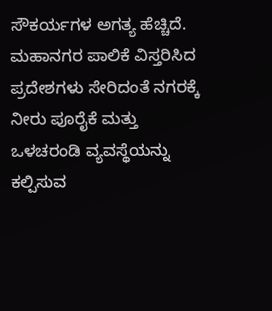ಸೌಕರ್ಯಗಳ ಅಗತ್ಯ ಹೆಚ್ಚಿದೆ. ಮಹಾನಗರ ಪಾಲಿಕೆ ವಿಸ್ತರಿಸಿದ ಪ್ರದೇಶಗಳು ಸೇರಿದಂತೆ ನಗರಕ್ಕೆ ನೀರು ಪೂರೈಕೆ ಮತ್ತು ಒಳಚರಂಡಿ ವ್ಯವಸ್ಥೆಯನ್ನು ಕಲ್ಪಿಸುವ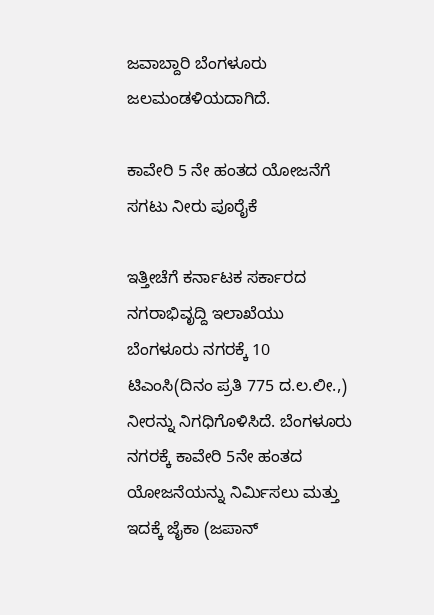ಜವಾಬ್ದಾರಿ ಬೆಂಗಳೂರು ಜಲಮಂಡಳಿಯದಾಗಿದೆ.

ಕಾವೇರಿ 5 ನೇ ಹಂತದ ಯೋಜನೆಗೆ ಸಗಟು ನೀರು ಪೂರೈಕೆ

ಇತ್ತೀಚೆಗೆ ಕರ್ನಾಟಕ ಸರ್ಕಾರದ ನಗರಾಭಿವೃದ್ದಿ ಇಲಾಖೆಯು ಬೆಂಗಳೂರು ನಗರಕ್ಕೆ 10 ಟಿಎಂಸಿ(ದಿನಂ ಪ್ರತಿ 775 ದ.ಲ.ಲೀ.,) ನೀರನ್ನು ನಿಗಧಿಗೊಳಿಸಿದೆ. ಬೆಂಗಳೂರು ನಗರಕ್ಕೆ ಕಾವೇರಿ 5ನೇ ಹಂತದ ಯೋಜನೆಯನ್ನು ನಿರ್ಮಿಸಲು ಮತ್ತು ಇದಕ್ಕೆ ಜೈಕಾ (ಜಪಾನ್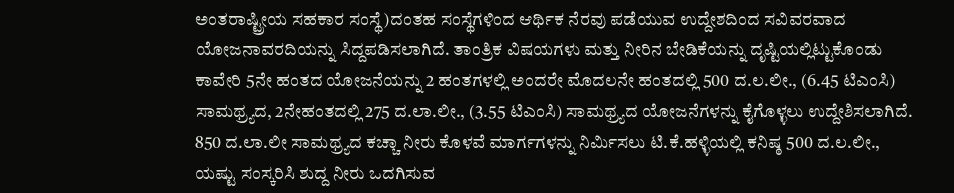ಅಂತರಾಷ್ಟ್ರೀಯ ಸಹಕಾರ ಸಂಸ್ಥೆ)ದಂತಹ ಸಂಸ್ಥೆಗಳಿಂದ ಆರ್ಥಿಕ ನೆರವು ಪಡೆಯುವ ಉದ್ದೇಶದಿಂದ ಸವಿವರವಾದ ಯೋಜನಾವರದಿಯನ್ನು ಸಿದ್ದಪಡಿಸಲಾಗಿದೆ. ತಾಂತ್ರಿಕ ವಿಷಯಗಳು ಮತ್ತು ನೀರಿನ ಬೇಡಿಕೆಯನ್ನು ದೃಷ್ಟಿಯಲ್ಲಿಟ್ಟುಕೊಂಡು ಕಾವೇರಿ 5ನೇ ಹಂತದ ಯೋಜನೆಯನ್ನು 2 ಹಂತಗಳಲ್ಲಿ ಅಂದರೇ ಮೊದಲನೇ ಹಂತದಲ್ಲಿ 500 ದ.ಲ.ಲೀ., (6.45 ಟಿಎಂಸಿ) ಸಾಮಥ್ರ್ಯದ, 2ನೇಹಂತದಲ್ಲಿ 275 ದ.ಲಾ.ಲೀ., (3.55 ಟಿಎಂಸಿ) ಸಾಮಥ್ರ್ಯದ ಯೋಜನೆಗಳನ್ನು ಕೈಗೊಳ್ಳಲು ಉದ್ದೇಶಿಸಲಾಗಿದೆ. 850 ದ.ಲಾ.ಲೀ ಸಾಮಥ್ರ್ಯದ ಕಚ್ಚಾ ನೀರು ಕೊಳವೆ ಮಾರ್ಗಗಳನ್ನು ನಿರ್ಮಿಸಲು ಟಿ.ಕೆ.ಹಳ್ಳಿಯಲ್ಲಿ ಕನಿಷ್ಠ 500 ದ.ಲ.ಲೀ., ಯಷ್ಟು ಸಂಸ್ಕರಿಸಿ ಶುದ್ದ ನೀರು ಒದಗಿಸುವ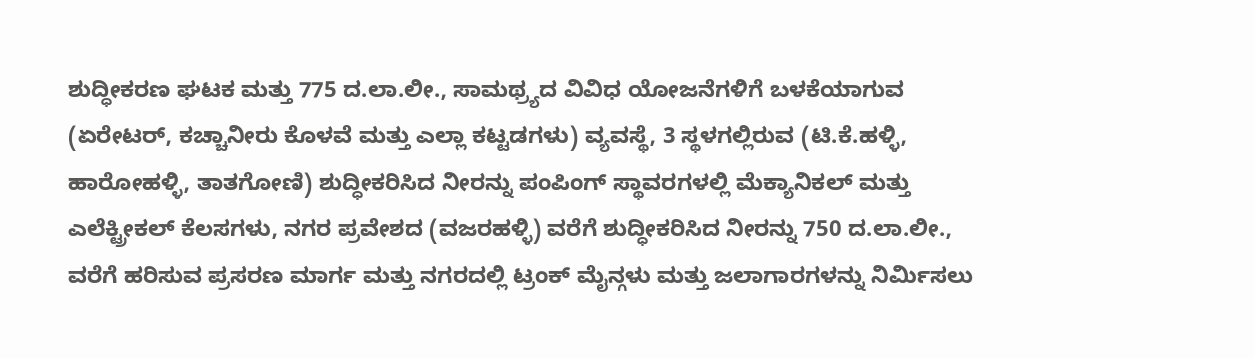ಶುದ್ಧೀಕರಣ ಘಟಕ ಮತ್ತು 775 ದ.ಲಾ.ಲೀ., ಸಾಮಥ್ರ್ಯದ ವಿವಿಧ ಯೋಜನೆಗಳಿಗೆ ಬಳಕೆಯಾಗುವ (ಏರೇಟರ್, ಕಚ್ಚಾನೀರು ಕೊಳವೆ ಮತ್ತು ಎಲ್ಲಾ ಕಟ್ಟಡಗಳು) ವ್ಯವಸ್ಥೆ, 3 ಸ್ಥಳಗಲ್ಲಿರುವ (ಟಿ.ಕೆ.ಹಳ್ಳಿ, ಹಾರೋಹಳ್ಳಿ, ತಾತಗೋಣಿ) ಶುದ್ಧೀಕರಿಸಿದ ನೀರನ್ನು ಪಂಪಿಂಗ್ ಸ್ಥಾವರಗಳಲ್ಲಿ ಮೆಕ್ಯಾನಿಕಲ್ ಮತ್ತು ಎಲೆಕ್ಟ್ರೀಕಲ್ ಕೆಲಸಗಳು, ನಗರ ಪ್ರವೇಶದ (ವಜರಹಳ್ಳಿ) ವರೆಗೆ ಶುದ್ಧೀಕರಿಸಿದ ನೀರನ್ನು 750 ದ.ಲಾ.ಲೀ., ವರೆಗೆ ಹರಿಸುವ ಪ್ರಸರಣ ಮಾರ್ಗ ಮತ್ತು ನಗರದಲ್ಲಿ ಟ್ರಂಕ್ ಮೈನ್ಗಳು ಮತ್ತು ಜಲಾಗಾರಗಳನ್ನು ನಿರ್ಮಿಸಲು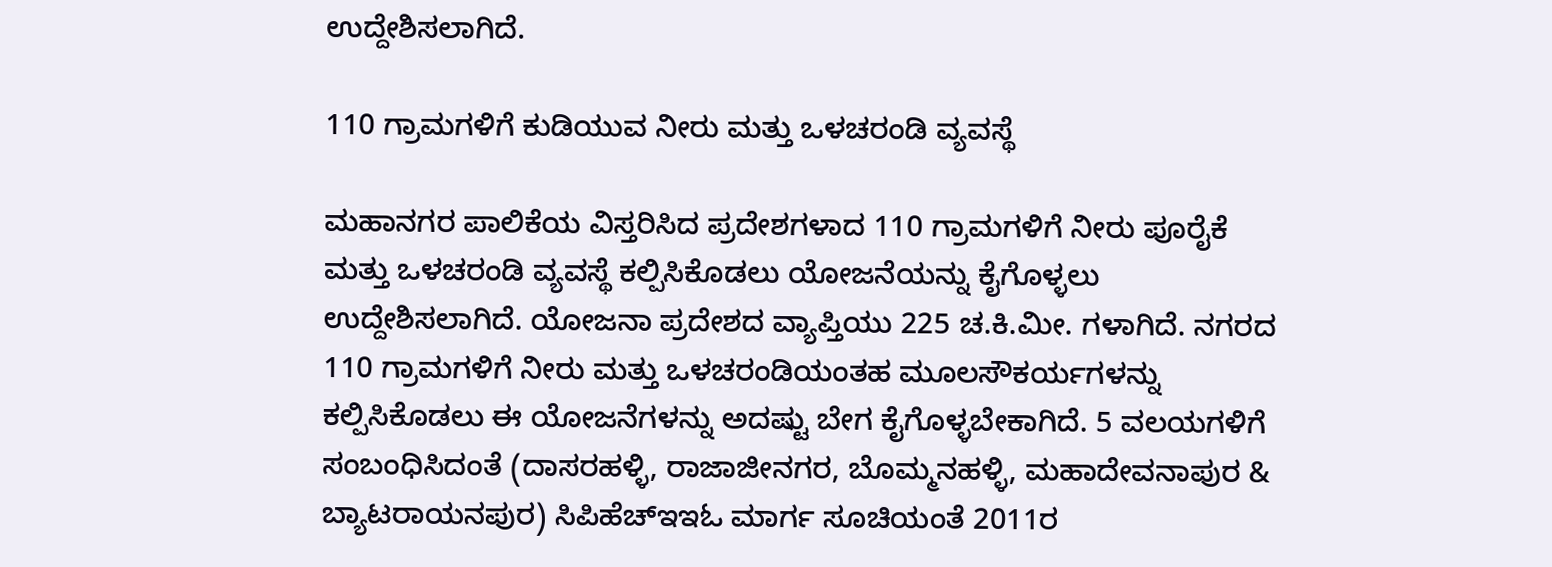ಉದ್ದೇಶಿಸಲಾಗಿದೆ.

110 ಗ್ರಾಮಗಳಿಗೆ ಕುಡಿಯುವ ನೀರು ಮತ್ತು ಒಳಚರಂಡಿ ವ್ಯವಸ್ಥೆ

ಮಹಾನಗರ ಪಾಲಿಕೆಯ ವಿಸ್ತರಿಸಿದ ಪ್ರದೇಶಗಳಾದ 110 ಗ್ರಾಮಗಳಿಗೆ ನೀರು ಪೂರೈಕೆ ಮತ್ತು ಒಳಚರಂಡಿ ವ್ಯವಸ್ಥೆ ಕಲ್ಪಿಸಿಕೊಡಲು ಯೋಜನೆಯನ್ನು ಕೈಗೊಳ್ಳಲು ಉದ್ದೇಶಿಸಲಾಗಿದೆ. ಯೋಜನಾ ಪ್ರದೇಶದ ವ್ಯಾಪ್ತಿಯು 225 ಚ.ಕಿ.ಮೀ. ಗಳಾಗಿದೆ. ನಗರದ 110 ಗ್ರಾಮಗಳಿಗೆ ನೀರು ಮತ್ತು ಒಳಚರಂಡಿಯಂತಹ ಮೂಲಸೌಕರ್ಯಗಳನ್ನು ಕಲ್ಪಿಸಿಕೊಡಲು ಈ ಯೋಜನೆಗಳನ್ನು ಅದಷ್ಟು ಬೇಗ ಕೈಗೊಳ್ಳಬೇಕಾಗಿದೆ. 5 ವಲಯಗಳಿಗೆ ಸಂಬಂಧಿಸಿದಂತೆ (ದಾಸರಹಳ್ಳಿ, ರಾಜಾಜೀನಗರ, ಬೊಮ್ಮನಹಳ್ಳಿ, ಮಹಾದೇವನಾಪುರ & ಬ್ಯಾಟರಾಯನಪುರ) ಸಿಪಿಹೆಚ್ಇಇಓ ಮಾರ್ಗ ಸೂಚಿಯಂತೆ 2011ರ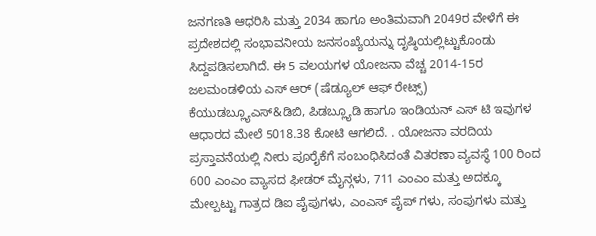ಜನಗಣತಿ ಆಧರಿಸಿ ಮತ್ತು 2034 ಹಾಗೂ ಅಂತಿಮವಾಗಿ 2049ರ ವೇಳೆಗೆ ಈ ಪ್ರದೇಶದಲ್ಲಿ ಸಂಭಾವನೀಯ ಜನಸಂಖ್ಯೆಯನ್ನು ದೃಷ್ಠಿಯಲ್ಲಿಟ್ಟುಕೊಂಡು ಸಿದ್ದಪಡಿಸಲಾಗಿದೆ. ಈ 5 ವಲಯಗಳ ಯೋಜನಾ ವೆಚ್ಚ 2014-15ರ ಜಲಮಂಡಳಿಯ ಎಸ್ ಆರ್ (ಷೆಡ್ಯೂಲ್ ಆಫ್ ರೇಟ್ಸ್) ಕೆಯುಡಬ್ಲ್ಯೂಎಸ್&ಡಿಬಿ, ಪಿಡಬ್ಲ್ಯೂಡಿ ಹಾಗೂ ಇಂಡಿಯನ್ ಎಸ್ ಟಿ ಇವುಗಳ ಆಧಾರದ ಮೇಲೆ 5018.38 ಕೋಟಿ ಆಗಲಿದೆ. . ಯೋಜನಾ ವರದಿಯ ಪ್ರಸ್ತಾವನೆಯಲ್ಲಿ ನೀರು ಪೂರೈಕೆಗೆ ಸಂಬಂಧಿಸಿದಂತೆ ವಿತರಣಾ ವ್ಯವಸ್ಥೆ 100 ರಿಂದ 600 ಎಂಎಂ ವ್ಯಾಸದ ಫೀಡರ್ ಮೈನ್ಗಳು, 711 ಎಂಎಂ ಮತ್ತು ಅದಕ್ಕೂ ಮೇಲ್ಪಟ್ಟು ಗಾತ್ರದ ಡಿಐ ಪೈಪುಗಳು, ಎಂಎಸ್ ಪೈಪ್ ಗಳು, ಸಂಪುಗಳು ಮತ್ತು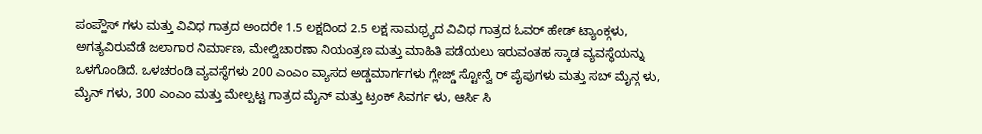ಪಂಪ್ಹೌಸ್ ಗಳು ಮತ್ತು ವಿವಿಧ ಗಾತ್ರದ ಅಂದರೇ 1.5 ಲಕ್ಷದಿಂದ 2.5 ಲಕ್ಷ ಸಾಮಥ್ರ್ಯದ ವಿವಿಧ ಗಾತ್ರದ ಓವರ್ ಹೇಡ್ ಟ್ಯಾಂಕ್ಗಳು, ಅಗತ್ಯವಿರುವೆಡೆ ಜಲಾಗಾರ ನಿರ್ಮಾಣ, ಮೇಲ್ವಿಚಾರಣಾ ನಿಯಂತ್ರಣ ಮತ್ತು ಮಾಹಿತಿ ಪಡೆಯಲು ಇರುವಂತಹ ಸ್ಕಾಡ ವ್ಯವಸ್ಥೆಯನ್ನು ಒಳಗೊಂಡಿದೆ. ಒಳಚರಂಡಿ ವ್ಯವಸ್ಥೆಗಳು 200 ಎಂಎಂ ವ್ಯಾಸದ ಅಡ್ಡಮಾರ್ಗಗಳು ಗ್ಲೇಜ್ಡ್ ಸ್ಟೋನ್ವೆ ರ್ ಪೈಪುಗಳು ಮತ್ತು ಸಬ್ ಮೈನ್ಗ ಳು, ಮೈನ್ ಗಳು, 300 ಎಂಎಂ ಮತ್ತು ಮೇಲ್ಪಟ್ಟ ಗಾತ್ರದ ಮೈನ್ ಮತ್ತು ಟ್ರಂಕ್ ಸಿವರ್ಗ ಳು, ಆರ್ಸಿ ಸಿ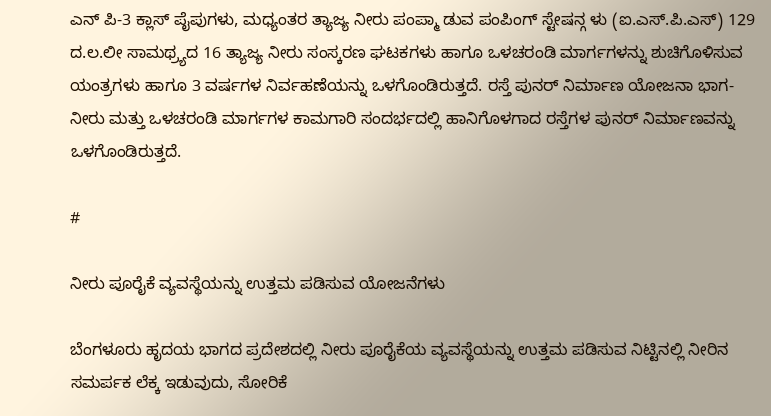ಎನ್ ಪಿ-3 ಕ್ಲಾಸ್ ಪೈಪುಗಳು, ಮಧ್ಯಂತರ ತ್ಯಾಜ್ಯ ನೀರು ಪಂಪ್ಮಾ ಡುವ ಪಂಪಿಂಗ್ ಸ್ಟೇಷನ್ಗ ಳು (ಐ.ಎಸ್.ಪಿ.ಎಸ್) 129 ದ.ಲ.ಲೀ ಸಾಮಥ್ರ್ಯದ 16 ತ್ಯಾಜ್ಯ ನೀರು ಸಂಸ್ಕರಣ ಘಟಕಗಳು ಹಾಗೂ ಒಳಚರಂಡಿ ಮಾರ್ಗಗಳನ್ನು ಶುಚಿಗೊಳಿಸುವ ಯಂತ್ರಗಳು ಹಾಗೂ 3 ವರ್ಷಗಳ ನಿರ್ವಹಣೆಯನ್ನು ಒಳಗೊಂಡಿರುತ್ತದೆ. ರಸ್ತೆ ಪುನರ್ ನಿರ್ಮಾಣ ಯೋಜನಾ ಭಾಗ- ನೀರು ಮತ್ತು ಒಳಚರಂಡಿ ಮಾರ್ಗಗಳ ಕಾಮಗಾರಿ ಸಂದರ್ಭದಲ್ಲಿ ಹಾನಿಗೊಳಗಾದ ರಸ್ತೆಗಳ ಪುನರ್ ನಿರ್ಮಾಣವನ್ನು ಒಳಗೊಂಡಿರುತ್ತದೆ.

#

ನೀರು ಪೂರೈಕೆ ವ್ಯವಸ್ಥೆಯನ್ನು ಉತ್ತಮ ಪಡಿಸುವ ಯೋಜನೆಗಳು

ಬೆಂಗಳೂರು ಹೃದಯ ಭಾಗದ ಪ್ರದೇಶದಲ್ಲಿ ನೀರು ಪೂರೈಕೆಯ ವ್ಯವಸ್ಥೆಯನ್ನು ಉತ್ತಮ ಪಡಿಸುವ ನಿಟ್ಟಿನಲ್ಲಿ ನೀರಿನ ಸಮರ್ಪಕ ಲೆಕ್ಕ ಇಡುವುದು, ಸೋರಿಕೆ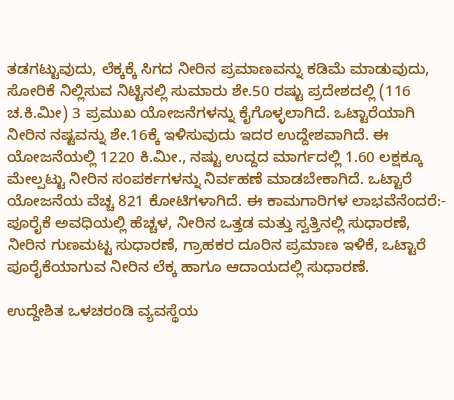ತಡಗಟ್ಟುವುದು, ಲೆಕ್ಕಕ್ಕೆ ಸಿಗದ ನೀರಿನ ಪ್ರಮಾಣವನ್ನು ಕಡಿಮೆ ಮಾಡುವುದು, ಸೋರಿಕೆ ನಿಲ್ಲಿಸುವ ನಿಟ್ಟಿನಲ್ಲಿ ಸುಮಾರು ಶೇ.50 ರಷ್ಟು ಪ್ರದೇಶದಲ್ಲಿ (116 ಚ.ಕಿ.ಮೀ) 3 ಪ್ರಮುಖ ಯೋಜನೆಗಳನ್ನು ಕೈಗೊಳ್ಳಲಾಗಿದೆ. ಒಟ್ಟಾರೆಯಾಗಿ ನೀರಿನ ನಷ್ಟವನ್ನು ಶೇ.16ಕ್ಕೆ ಇಳಿಸುವುದು ಇದರ ಉದ್ದೇಶವಾಗಿದೆ. ಈ ಯೋಜನೆಯಲ್ಲಿ 1220 ಕಿ.ಮೀ., ನಷ್ಟು ಉದ್ದದ ಮಾರ್ಗದಲ್ಲಿ 1.60 ಲಕ್ಷಕ್ಕೂ ಮೇಲ್ಪಟ್ಟು ನೀರಿನ ಸಂಪರ್ಕಗಳನ್ನು ನಿರ್ವಹಣೆ ಮಾಡಬೇಕಾಗಿದೆ. ಒಟ್ಟಾರೆ ಯೋಜನೆಯ ವೆಚ್ಚ 821 ಕೋಟಿಗಳಾಗಿದೆ. ಈ ಕಾಮಗಾರಿಗಳ ಲಾಭವೆನೆಂದರೆ:- ಪೂರೈಕೆ ಅವಧಿಯಲ್ಲಿ ಹೆಚ್ಚಳ, ನೀರಿನ ಒತ್ತಡ ಮತ್ತು ಸ್ವತ್ತಿನಲ್ಲಿ ಸುಧಾರಣೆ, ನೀರಿನ ಗುಣಮಟ್ಟ ಸುಧಾರಣೆ, ಗ್ರಾಹಕರ ದೂರಿನ ಪ್ರಮಾಣ ಇಳಿಕೆ, ಒಟ್ಟಾರೆ ಪೂರೈಕೆಯಾಗುವ ನೀರಿನ ಲೆಕ್ಕ ಹಾಗೂ ಆದಾಯದಲ್ಲಿ ಸುಧಾರಣೆ.

ಉದ್ದೇಶಿತ ಒಳಚರಂಡಿ ವ್ಯವಸ್ಥೆಯ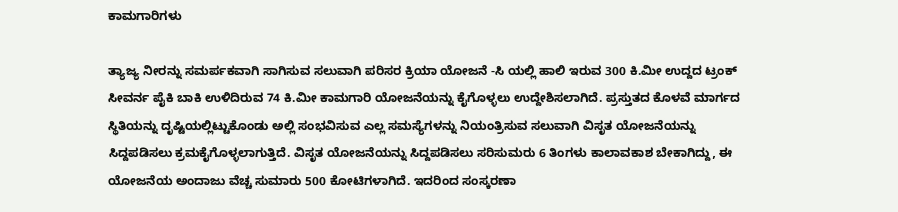ಕಾಮಗಾರಿಗಳು

ತ್ಯಾಜ್ಯ ನೀರನ್ನು ಸಮರ್ಪಕವಾಗಿ ಸಾಗಿಸುವ ಸಲುವಾಗಿ ಪರಿಸರ ಕ್ರಿಯಾ ಯೋಜನೆ -ಸಿ ಯಲ್ಲಿ ಹಾಲಿ ಇರುವ 300 ಕಿ.ಮೀ ಉದ್ದದ ಟ್ರಂಕ್ ಸೀವರ್ನ ಪೈಕಿ ಬಾಕಿ ಉಳಿದಿರುವ 74 ಕಿ.ಮೀ ಕಾಮಗಾರಿ ಯೋಜನೆಯನ್ನು ಕೈಗೊಳ್ಳಲು ಉದ್ದೇಶಿಸಲಾಗಿದೆ. ಪ್ರಸ್ತುತದ ಕೊಳವೆ ಮಾರ್ಗದ ಸ್ಥಿತಿಯನ್ನು ದೃಷ್ಟಿಯಲ್ಲಿಟ್ಟುಕೊಂಡು ಅಲ್ಲಿ ಸಂಭವಿಸುವ ಎಲ್ಲ ಸಮಸ್ಯೆಗಳನ್ನು ನಿಯಂತ್ರಿಸುವ ಸಲುವಾಗಿ ವಿಸೃತ ಯೋಜನೆಯನ್ನು ಸಿದ್ದಪಡಿಸಲು ಕ್ರಮಕೈಗೊಳ್ಳಲಾಗುತ್ತಿದೆ. ವಿಸೃತ ಯೋಜನೆಯನ್ನು ಸಿದ್ದಪಡಿಸಲು ಸರಿಸುಮರು 6 ತಿಂಗಳು ಕಾಲಾವಕಾಶ ಬೇಕಾಗಿದ್ದು, ಈ ಯೋಜನೆಯ ಅಂದಾಜು ವೆಚ್ಚ ಸುಮಾರು 500 ಕೋಟಿಗಳಾಗಿದೆ. ಇದರಿಂದ ಸಂಸ್ಕರಣಾ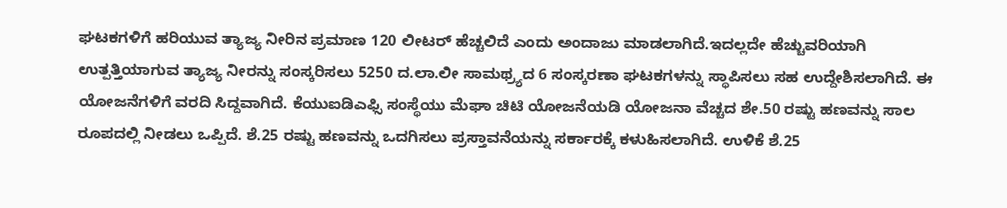ಘಟಕಗಳಿಗೆ ಹರಿಯುವ ತ್ಯಾಜ್ಯ ನೀರಿನ ಪ್ರಮಾಣ 120 ಲೀಟರ್ ಹೆಚ್ಚಲಿದೆ ಎಂದು ಅಂದಾಜು ಮಾಡಲಾಗಿದೆ.ಇದಲ್ಲದೇ ಹೆಚ್ಚುವರಿಯಾಗಿ ಉತ್ಪತ್ತಿಯಾಗುವ ತ್ಯಾಜ್ಯ ನೀರನ್ನು ಸಂಸ್ಕರಿಸಲು 5250 ದ.ಲಾ.ಲೀ ಸಾಮಥ್ರ್ಯದ 6 ಸಂಸ್ಕರಣಾ ಘಟಕಗಳನ್ನು ಸ್ಥಾಪಿಸಲು ಸಹ ಉದ್ದೇಶಿಸಲಾಗಿದೆ. ಈ ಯೋಜನೆಗಳಿಗೆ ವರದಿ ಸಿದ್ದವಾಗಿದೆ. ಕೆಯುಐಡಿಎಫ್ಸಿ ಸಂಸ್ಥೆಯು ಮೆಘಾ ಚಿಟಿ ಯೋಜನೆಯಡಿ ಯೋಜನಾ ವೆಚ್ಚದ ಶೇ.50 ರಷ್ಟು ಹಣವನ್ನು ಸಾಲ ರೂಪದಲ್ಲಿ ನೀಡಲು ಒಪ್ಪಿದೆ. ಶೆ.25 ರಷ್ಟು ಹಣವನ್ನು ಒದಗಿಸಲು ಪ್ರಸ್ತಾವನೆಯನ್ನು ಸರ್ಕಾರಕ್ಕೆ ಕಳುಹಿಸಲಾಗಿದೆ. ಉಳಿಕೆ ಶೆ.25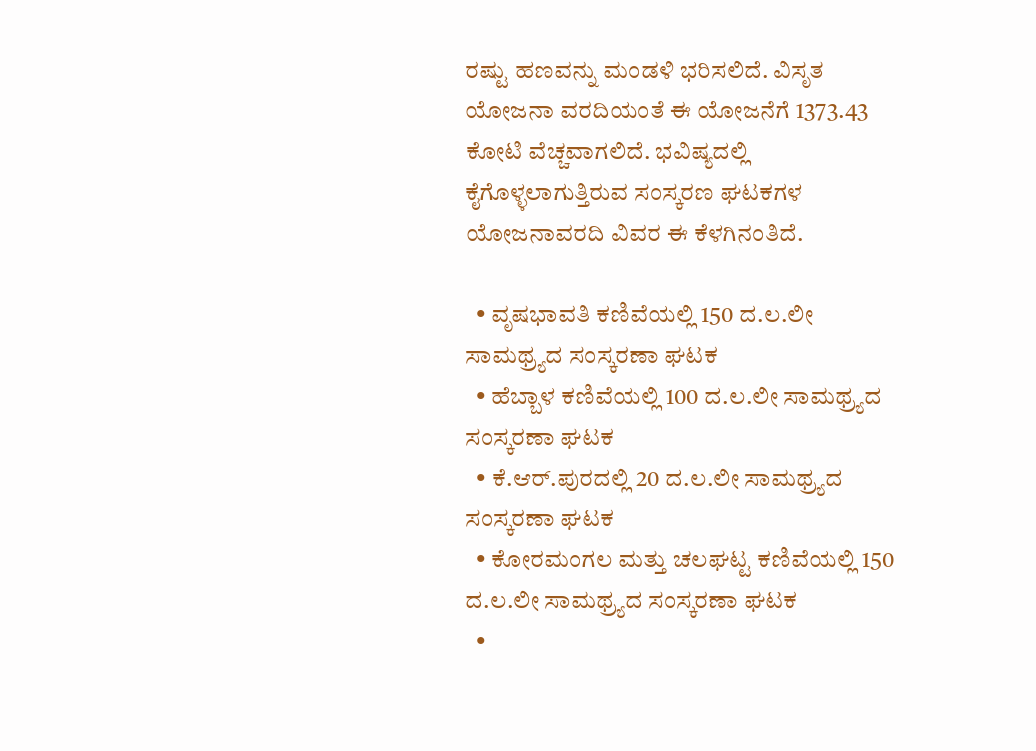ರಷ್ಟು ಹಣವನ್ನು ಮಂಡಳಿ ಭರಿಸಲಿದೆ. ವಿಸೃತ ಯೋಜನಾ ವರದಿಯಂತೆ ಈ ಯೋಜನೆಗೆ 1373.43 ಕೋಟಿ ವೆಚ್ಚವಾಗಲಿದೆ. ಭವಿಷ್ಯದಲ್ಲಿ ಕೈಗೊಳ್ಳಲಾಗುತ್ತಿರುವ ಸಂಸ್ಕರಣ ಘಟಕಗಳ ಯೋಜನಾವರದಿ ವಿವರ ಈ ಕೆಳಗಿನಂತಿದೆ.

  • ವೃಷಭಾವತಿ ಕಣಿವೆಯಲ್ಲಿ 150 ದ.ಲ.ಲೀ ಸಾಮಥ್ರ್ಯದ ಸಂಸ್ಕರಣಾ ಘಟಕ
  • ಹೆಬ್ಬಾಳ ಕಣಿವೆಯಲ್ಲಿ 100 ದ.ಲ.ಲೀ ಸಾಮಥ್ರ್ಯದ ಸಂಸ್ಕರಣಾ ಘಟಕ
  • ಕೆ.ಆರ್.ಪುರದಲ್ಲಿ 20 ದ.ಲ.ಲೀ ಸಾಮಥ್ರ್ಯದ ಸಂಸ್ಕರಣಾ ಘಟಕ
  • ಕೋರಮಂಗಲ ಮತ್ತು ಚಲಘಟ್ಟ ಕಣಿವೆಯಲ್ಲಿ 150 ದ.ಲ.ಲೀ ಸಾಮಥ್ರ್ಯದ ಸಂಸ್ಕರಣಾ ಘಟಕ
  •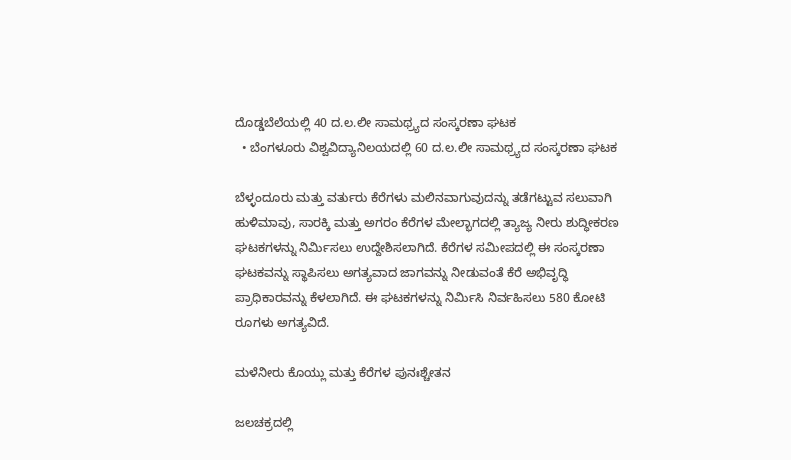ದೊಡ್ಡಬೆಲೆಯಲ್ಲಿ 40 ದ.ಲ.ಲೀ ಸಾಮಥ್ರ್ಯದ ಸಂಸ್ಕರಣಾ ಘಟಕ
  • ಬೆಂಗಳೂರು ವಿಶ್ವವಿದ್ಯಾನಿಲಯದಲ್ಲಿ 60 ದ.ಲ.ಲೀ ಸಾಮಥ್ರ್ಯದ ಸಂಸ್ಕರಣಾ ಘಟಕ

ಬೆಳ್ಳಂದೂರು ಮತ್ತು ವರ್ತುರು ಕೆರೆಗಳು ಮಲಿನವಾಗುವುದನ್ನು ತಡೆಗಟ್ಟುವ ಸಲುವಾಗಿ ಹುಳಿಮಾವು, ಸಾರಕ್ಕಿ ಮತ್ತು ಅಗರಂ ಕೆರೆಗಳ ಮೇಲ್ಭಾಗದಲ್ಲಿ ತ್ಯಾಜ್ಯ ನೀರು ಶುದ್ಧೀಕರಣ ಘಟಕಗಳನ್ನು ನಿರ್ಮಿಸಲು ಉದ್ದೇಶಿಸಲಾಗಿದೆ. ಕೆರೆಗಳ ಸಮೀಪದಲ್ಲಿ ಈ ಸಂಸ್ಕರಣಾ ಘಟಕವನ್ನು ಸ್ಥಾಪಿಸಲು ಅಗತ್ಯವಾದ ಜಾಗವನ್ನು ನೀಡುವಂತೆ ಕೆರೆ ಅಭಿವೃದ್ಧಿ ಪ್ರಾಧಿಕಾರವನ್ನು ಕೆಳಲಾಗಿದೆ. ಈ ಘಟಕಗಳನ್ನು ನಿರ್ಮಿಸಿ ನಿರ್ವಹಿಸಲು 580 ಕೋಟಿ ರೂಗಳು ಅಗತ್ಯವಿದೆ.

ಮಳೆನೀರು ಕೊಯ್ಲು ಮತ್ತು ಕೆರೆಗಳ ಪುನಃಶ್ಚೇತನ

ಜಲಚಕ್ರದಲ್ಲಿ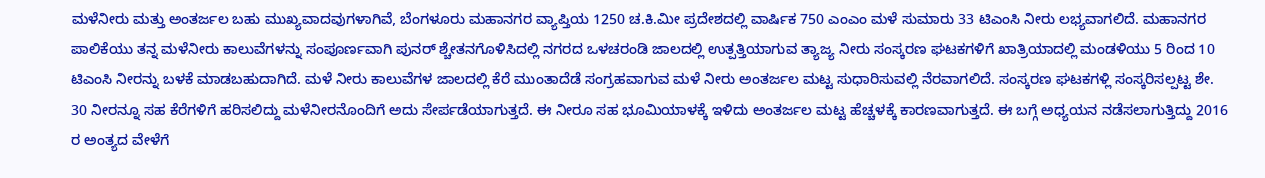ಮಳೆನೀರು ಮತ್ತು ಅಂತರ್ಜಲ ಬಹು ಮುಖ್ಯವಾದವುಗಳಾಗಿವೆ, ಬೆಂಗಳೂರು ಮಹಾನಗರ ವ್ಯಾಪ್ತಿಯ 1250 ಚ.ಕಿ.ಮೀ ಪ್ರದೇಶದಲ್ಲಿ ವಾರ್ಷಿಕ 750 ಎಂಎಂ ಮಳೆ ಸುಮಾರು 33 ಟಿಎಂಸಿ ನೀರು ಲಭ್ಯವಾಗಲಿದೆ. ಮಹಾನಗರ ಪಾಲಿಕೆಯು ತನ್ನ ಮಳೆನೀರು ಕಾಲುವೆಗಳನ್ನು ಸಂಪೂರ್ಣವಾಗಿ ಪುನರ್ ಶ್ಚೇತನಗೊಳಿಸಿದಲ್ಲಿ ನಗರದ ಒಳಚರಂಡಿ ಜಾಲದಲ್ಲಿ ಉತ್ಪತ್ತಿಯಾಗುವ ತ್ಯಾಜ್ಯ ನೀರು ಸಂಸ್ಕರಣ ಘಟಕಗಳಿಗೆ ಖಾತ್ರಿಯಾದಲ್ಲಿ ಮಂಡಳಿಯು 5 ರಿಂದ 10 ಟಿಎಂಸಿ ನೀರನ್ನು ಬಳಕೆ ಮಾಡಬಹುದಾಗಿದೆ. ಮಳೆ ನೀರು ಕಾಲುವೆಗಳ ಜಾಲದಲ್ಲಿ ಕೆರೆ ಮುಂತಾದೆಡೆ ಸಂಗ್ರಹವಾಗುವ ಮಳೆ ನೀರು ಅಂತರ್ಜಲ ಮಟ್ಟ ಸುಧಾರಿಸುವಲ್ಲಿ ನೆರವಾಗಲಿದೆ. ಸಂಸ್ಕರಣ ಘಟಕಗಳ್ಲಿ ಸಂಸ್ಕರಿಸಲ್ಪಟ್ಟ ಶೇ. 30 ನೀರನ್ನೂ ಸಹ ಕೆರೆಗಳಿಗೆ ಹರಿಸಲಿದ್ದು ಮಳೆನೀರನೊಂದಿಗೆ ಅದು ಸೇರ್ಪಡೆಯಾಗುತ್ತದೆ. ಈ ನೀರೂ ಸಹ ಭೂಮಿಯಾಳಕ್ಕೆ ಇಳಿದು ಅಂತರ್ಜಲ ಮಟ್ಟ ಹೆಚ್ಚಳಕ್ಕೆ ಕಾರಣವಾಗುತ್ತದೆ. ಈ ಬಗ್ಗೆ ಅಧ್ಯಯನ ನಡೆಸಲಾಗುತ್ತಿದ್ದು 2016 ರ ಅಂತ್ಯದ ವೇಳೆಗೆ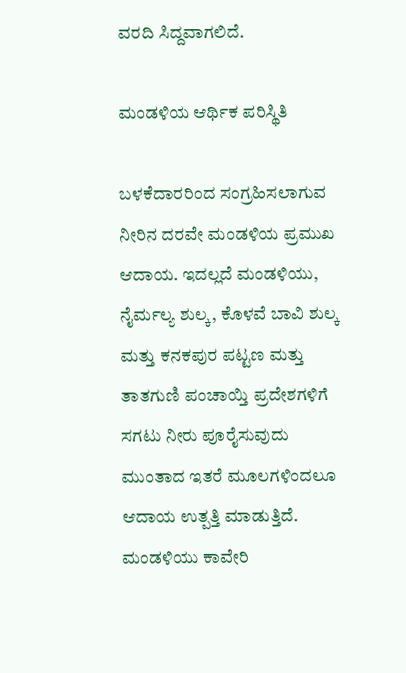ವರದಿ ಸಿದ್ದವಾಗಲಿದೆ.

ಮಂಡಳಿಯ ಆರ್ಥಿಕ ಪರಿಸ್ಥಿತಿ

ಬಳಕೆದಾರರಿಂದ ಸಂಗ್ರಹಿಸಲಾಗುವ ನೀರಿನ ದರವೇ ಮಂಡಳಿಯ ಪ್ರಮುಖ ಆದಾಯ. ಇದಲ್ಲದೆ ಮಂಡಳಿಯು, ನೈರ್ಮಲ್ಯ ಶುಲ್ಕ, ಕೊಳವೆ ಬಾವಿ ಶುಲ್ಕ ಮತ್ತು ಕನಕಪುರ ಪಟ್ಟಣ ಮತ್ತು ತಾತಗುಣಿ ಪಂಚಾಯ್ತಿ ಪ್ರದೇಶಗಳಿಗೆ ಸಗಟು ನೀರು ಪೂರೈಸುವುದು ಮುಂತಾದ ಇತರೆ ಮೂಲಗಳಿಂದಲೂ ಆದಾಯ ಉತ್ಪತ್ತಿ ಮಾಡುತ್ತಿದೆ. ಮಂಡಳಿಯು ಕಾವೇರಿ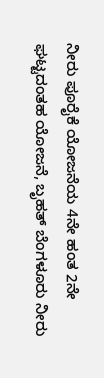ನೀರು ಪೂರೈಕೆ ಯೋಜನೆಯ 4ನೇ ಹಂತ 2ನೇ ಘಟ್ಟದಂತಹ ಯೋಜನೆ, ಬೃಹತ್ ಬೆಂಗಳೂರು ನೀರು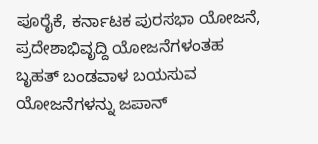ಪೂರೈಕೆ, ಕರ್ನಾಟಕ ಪುರಸಭಾ ಯೋಜನೆ, ಪ್ರದೇಶಾಭಿವೃದ್ದಿ ಯೋಜನೆಗಳಂತಹ ಬೃಹತ್ ಬಂಡವಾಳ ಬಯಸುವ ಯೋಜನೆಗಳನ್ನು ಜಪಾನ್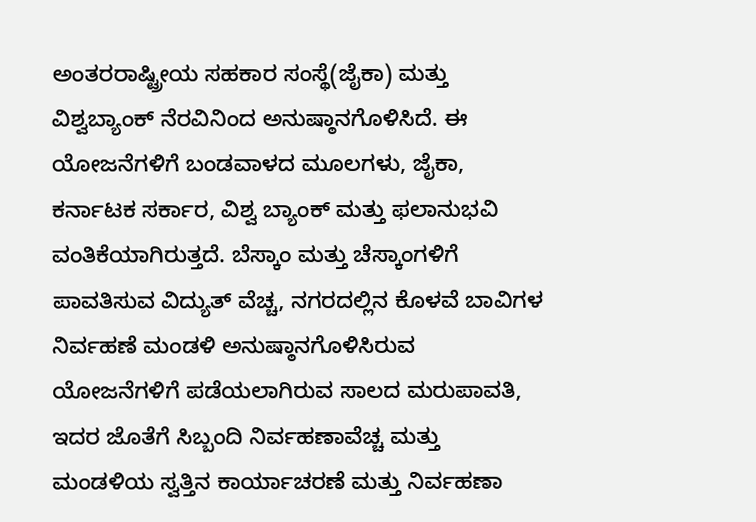ಅಂತರರಾಷ್ಟ್ರೀಯ ಸಹಕಾರ ಸಂಸ್ಥೆ(ಜೈಕಾ) ಮತ್ತು ವಿಶ್ವಬ್ಯಾಂಕ್ ನೆರವಿನಿಂದ ಅನುಷ್ಠಾನಗೊಳಿಸಿದೆ. ಈ ಯೋಜನೆಗಳಿಗೆ ಬಂಡವಾಳದ ಮೂಲಗಳು, ಜೈಕಾ, ಕರ್ನಾಟಕ ಸರ್ಕಾರ, ವಿಶ್ವ ಬ್ಯಾಂಕ್ ಮತ್ತು ಫಲಾನುಭವಿ ವಂತಿಕೆಯಾಗಿರುತ್ತದೆ. ಬೆಸ್ಕಾಂ ಮತ್ತು ಚೆಸ್ಕಾಂಗಳಿಗೆ ಪಾವತಿಸುವ ವಿದ್ಯುತ್ ವೆಚ್ಚ, ನಗರದಲ್ಲಿನ ಕೊಳವೆ ಬಾವಿಗಳ ನಿರ್ವಹಣೆ ಮಂಡಳಿ ಅನುಷ್ಠಾನಗೊಳಿಸಿರುವ ಯೋಜನೆಗಳಿಗೆ ಪಡೆಯಲಾಗಿರುವ ಸಾಲದ ಮರುಪಾವತಿ, ಇದರ ಜೊತೆಗೆ ಸಿಬ್ಬಂದಿ ನಿರ್ವಹಣಾವೆಚ್ಚ ಮತ್ತು ಮಂಡಳಿಯ ಸ್ವತ್ತಿನ ಕಾರ್ಯಾಚರಣೆ ಮತ್ತು ನಿರ್ವಹಣಾ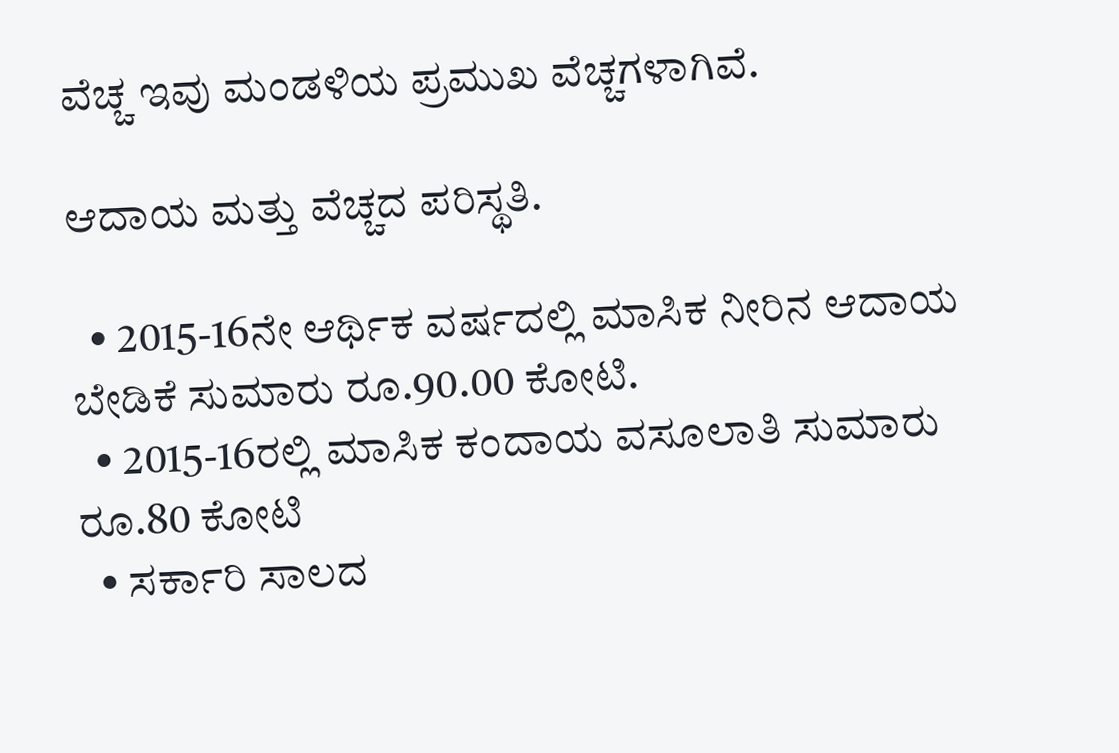ವೆಚ್ಚ ಇವು ಮಂಡಳಿಯ ಪ್ರಮುಖ ವೆಚ್ಚಗಳಾಗಿವೆ.

ಆದಾಯ ಮತ್ತು ವೆಚ್ಚದ ಪರಿಸ್ಥತಿ.

  • 2015-16ನೇ ಆರ್ಥಿಕ ವರ್ಷದಲ್ಲಿ ಮಾಸಿಕ ನೀರಿನ ಆದಾಯ ಬೇಡಿಕೆ ಸುಮಾರು ರೂ.90.00 ಕೋಟಿ.
  • 2015-16ರಲ್ಲಿ ಮಾಸಿಕ ಕಂದಾಯ ವಸೂಲಾತಿ ಸುಮಾರು ರೂ.80 ಕೋಟಿ
  • ಸರ್ಕಾರಿ ಸಾಲದ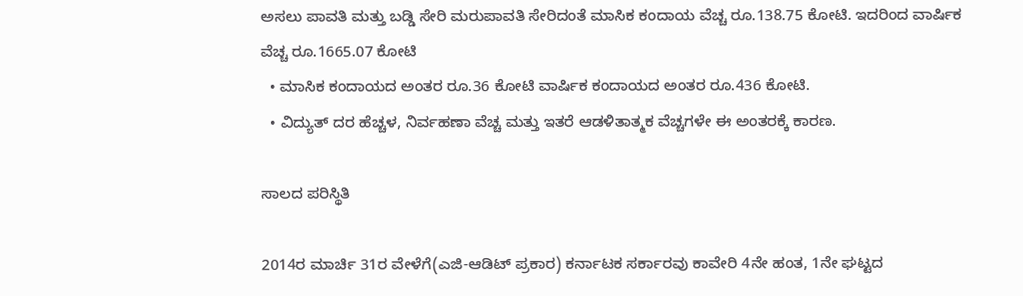ಅಸಲು ಪಾವತಿ ಮತ್ತು ಬಡ್ಡಿ ಸೇರಿ ಮರುಪಾವತಿ ಸೇರಿದಂತೆ ಮಾಸಿಕ ಕಂದಾಯ ವೆಚ್ಚ ರೂ.138.75 ಕೋಟಿ. ಇದರಿಂದ ವಾರ್ಷಿಕ ವೆಚ್ಚ ರೂ.1665.07 ಕೋಟಿ
  • ಮಾಸಿಕ ಕಂದಾಯದ ಅಂತರ ರೂ.36 ಕೋಟಿ ವಾರ್ಷಿಕ ಕಂದಾಯದ ಅಂತರ ರೂ.436 ಕೋಟಿ.
  • ವಿದ್ಯುತ್ ದರ ಹೆಚ್ಚಳ, ನಿರ್ವಹಣಾ ವೆಚ್ಚ ಮತ್ತು ಇತರೆ ಆಡಳಿತಾತ್ಮಕ ವೆಚ್ಚಗಳೇ ಈ ಅಂತರಕ್ಕೆ ಕಾರಣ.

ಸಾಲದ ಪರಿಸ್ಥಿತಿ

2014ರ ಮಾರ್ಚಿ 31ರ ವೇಳೆಗೆ(ಎಜಿ-ಆಡಿಟ್ ಪ್ರಕಾರ) ಕರ್ನಾಟಕ ಸರ್ಕಾರವು ಕಾವೇರಿ 4ನೇ ಹಂತ, 1ನೇ ಘಟ್ಟದ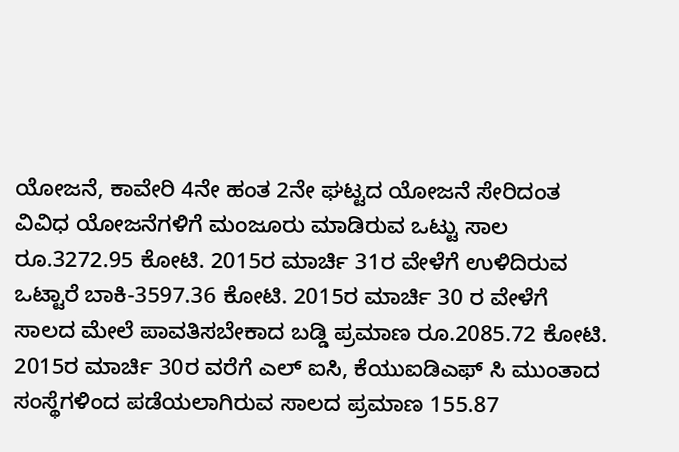ಯೋಜನೆ, ಕಾವೇರಿ 4ನೇ ಹಂತ 2ನೇ ಘಟ್ಟದ ಯೋಜನೆ ಸೇರಿದಂತ ವಿವಿಧ ಯೋಜನೆಗಳಿಗೆ ಮಂಜೂರು ಮಾಡಿರುವ ಒಟ್ಟು ಸಾಲ ರೂ.3272.95 ಕೋಟಿ. 2015ರ ಮಾರ್ಚಿ 31ರ ವೇಳೆಗೆ ಉಳಿದಿರುವ ಒಟ್ಟಾರೆ ಬಾಕಿ-3597.36 ಕೋಟಿ. 2015ರ ಮಾರ್ಚಿ 30 ರ ವೇಳೆಗೆ ಸಾಲದ ಮೇಲೆ ಪಾವತಿಸಬೇಕಾದ ಬಡ್ಡಿ ಪ್ರಮಾಣ ರೂ.2085.72 ಕೋಟಿ. 2015ರ ಮಾರ್ಚಿ 30ರ ವರೆಗೆ ಎಲ್ ಐಸಿ, ಕೆಯುಐಡಿಎಫ್ ಸಿ ಮುಂತಾದ ಸಂಸ್ಥೆಗಳಿಂದ ಪಡೆಯಲಾಗಿರುವ ಸಾಲದ ಪ್ರಮಾಣ 155.87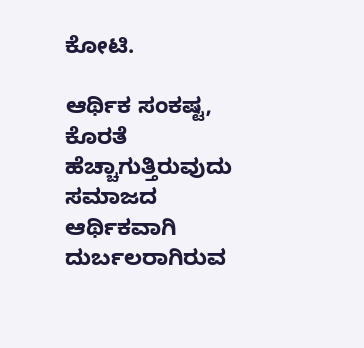ಕೋಟಿ.

ಆರ್ಥಿಕ ಸಂಕಷ್ಟ, ಕೊರತೆ ಹೆಚ್ಚಾಗುತ್ತಿರುವುದು ಸಮಾಜದ ಆರ್ಥಿಕವಾಗಿ ದುರ್ಬಲರಾಗಿರುವ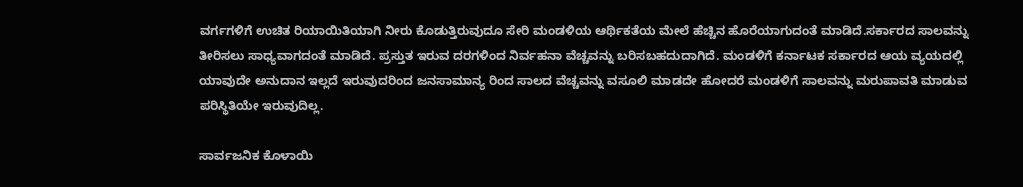ವರ್ಗಗಳಿಗೆ ಉಚಿತ ರಿಯಾಯಿತಿಯಾಗಿ ನೀರು ಕೊಡುತ್ತಿರುವುದೂ ಸೇರಿ ಮಂಡಳಿಯ ಆರ್ಥಿಕತೆಯ ಮೇಲೆ ಹೆಚ್ಚಿನ ಹೊರೆಯಾಗುದಂತೆ ಮಾಡಿದೆ.ಸರ್ಕಾರದ ಸಾಲವನ್ನು ತೀರಿಸಲು ಸಾಧ್ಯವಾಗದಂತೆ ಮಾಡಿದೆ. ಪ್ರಸ್ತುತ ಇರುವ ದರಗಳಿಂದ ನಿರ್ವಹನಾ ವೆಚ್ಚವನ್ನು ಬರಿಸಬಹದುದಾಗಿದೆ. ಮಂಡಳಿಗೆ ಕರ್ನಾಟಕ ಸರ್ಕಾರದ ಆಯ ವ್ಯಯದಲ್ಲಿ ಯಾವುದೇ ಅನುದಾನ ಇಲ್ಲದೆ ಇರುವುದರಿಂದ ಜನಸಾಮಾನ್ಯ ರಿಂದ ಸಾಲದ ವೆಚ್ಚವನ್ನು ವಸೂಲಿ ಮಾಡದೇ ಹೋದರೆ ಮಂಡಳಿಗೆ ಸಾಲವನ್ನು ಮರುಪಾವತಿ ಮಾಡುವ ಪರಿಸ್ಥಿತಿಯೇ ಇರುವುದಿಲ್ಲ.

ಸಾರ್ವಜನಿಕ ಕೊಳಾಯಿ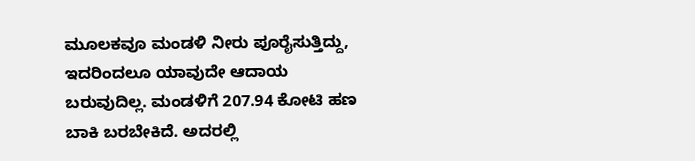ಮೂಲಕವೂ ಮಂಡಳಿ ನೀರು ಪೂರೈಸುತ್ತಿದ್ದು, ಇದರಿಂದಲೂ ಯಾವುದೇ ಆದಾಯ ಬರುವುದಿಲ್ಲ. ಮಂಡಳಿಗೆ 207.94 ಕೋಟಿ ಹಣ ಬಾಕಿ ಬರಬೇಕಿದೆ. ಅದರಲ್ಲಿ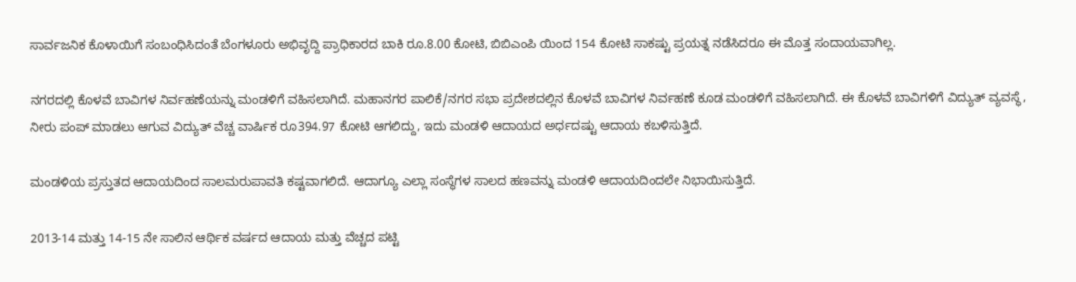ಸಾರ್ವಜನಿಕ ಕೊಳಾಯಿಗೆ ಸಂಬಂಧಿಸಿದಂತೆ ಬೆಂಗಳೂರು ಅಭಿವೃದ್ದಿ ಪ್ರಾಧಿಕಾರದ ಬಾಕಿ ರೂ.8.00 ಕೋಟಿ, ಬಿಬಿಎಂಪಿ ಯಿಂದ 154 ಕೋಟಿ ಸಾಕಷ್ಟು ಪ್ರಯತ್ನ ನಡೆಸಿದರೂ ಈ ಮೊತ್ತ ಸಂದಾಯವಾಗಿಲ್ಲ.

ನಗರದಲ್ಲಿ ಕೊಳವೆ ಬಾವಿಗಳ ನಿರ್ವಹಣೆಯನ್ನು ಮಂಡಳಿಗೆ ವಹಿಸಲಾಗಿದೆ. ಮಹಾನಗರ ಪಾಲಿಕೆ/ನಗರ ಸಭಾ ಪ್ರದೇಶದಲ್ಲಿನ ಕೊಳವೆ ಬಾವಿಗಳ ನಿರ್ವಹಣೆ ಕೂಡ ಮಂಡಳಿಗೆ ವಹಿಸಲಾಗಿದೆ. ಈ ಕೊಳವೆ ಬಾವಿಗಳಿಗೆ ವಿದ್ಯುತ್ ವ್ಯವಸ್ಥೆ, ನೀರು ಪಂಪ್ ಮಾಡಲು ಆಗುವ ವಿದ್ಯುತ್ ವೆಚ್ಚ ವಾರ್ಷಿಕ ರೂ394.97 ಕೋಟಿ ಆಗಲಿದ್ದು, ಇದು ಮಂಡಳಿ ಆದಾಯದ ಅರ್ಧದಷ್ಟು ಆದಾಯ ಕಬಳಿಸುತ್ತಿದೆ.

ಮಂಡಳಿಯ ಪ್ರಸ್ತುತದ ಆದಾಯದಿಂದ ಸಾಲಮರುಪಾವತಿ ಕಷ್ಟವಾಗಲಿದೆ. ಆದಾಗ್ಯೂ ಎಲ್ಲಾ ಸಂಸ್ಥೆಗಳ ಸಾಲದ ಹಣವನ್ನು ಮಂಡಳಿ ಆದಾಯದಿಂದಲೇ ನಿಭಾಯಿಸುತ್ತಿದೆ.

2013-14 ಮತ್ತು 14-15 ನೇ ಸಾಲಿನ ಆರ್ಥಿಕ ವರ್ಷದ ಆದಾಯ ಮತ್ತು ವೆಚ್ಚದ ಪಟ್ಟಿ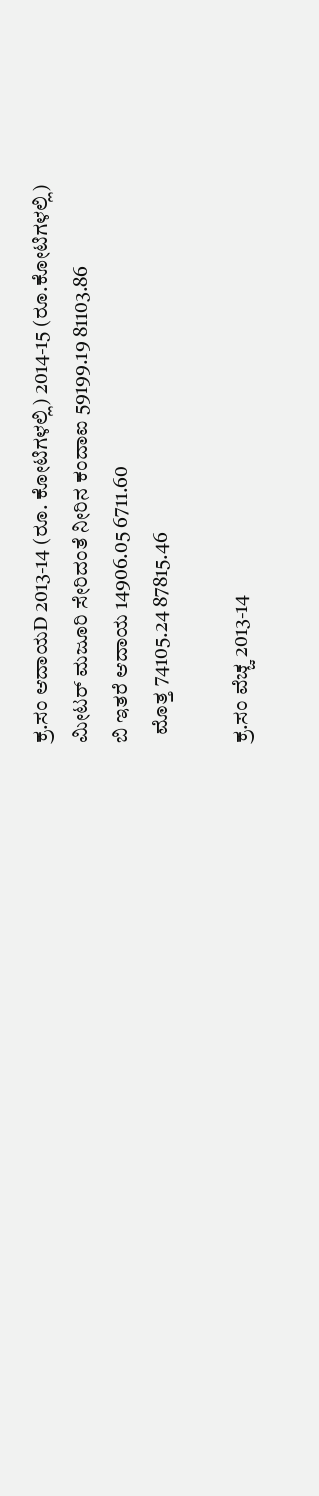ಕ್ರ.ಸಂ ಆದಾಯD 2013-14 (ರೂ. ಕೋಟಿಗಳಲ್ಲಿ) 2014-15 (ರೂ.ಕೋಟಿಗಳಲ್ಲಿ)
ಮೀಟರ್ ಮಜೂರಿ ಸೇರಿದಂತೆ ನೀರಿನ ಕಂದಾಐ 59199.19 81103.86
ಬಿ ಇತರೆ ಆದಾಯ 14906.05 6711.60
  ಮೊತ್ತ 74105.24 87815.46

ಕ್ರ.ಸಂ ವೆಚ್ಚ 2013-14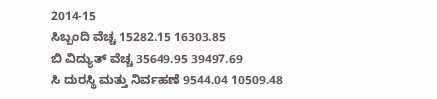2014-15
ಸಿಬ್ಬಂದಿ ವೆಚ್ಚ 15282.15 16303.85
ಬಿ ವಿದ್ಯುತ್ ವೆಚ್ಚ 35649.95 39497.69
ಸಿ ದುರಸ್ಥಿ ಮತ್ತು ನಿರ್ವಹಣೆ 9544.04 10509.48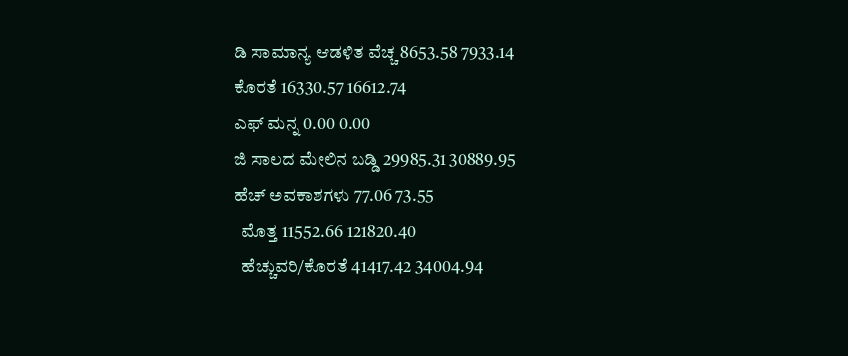ಡಿ ಸಾಮಾನ್ಯ ಆಡಳಿತ ವೆಚ್ಚ 8653.58 7933.14
ಕೊರತೆ 16330.57 16612.74
ಎಫ್ ಮನ್ನ 0.00 0.00
ಜಿ ಸಾಲದ ಮೇಲಿನ ಬಡ್ಡಿ 29985.31 30889.95
ಹೆಚ್ ಅವಕಾಶಗಳು 77.06 73.55
  ಮೊತ್ತ 11552.66 121820.40
  ಹೆಚ್ಚುವರಿ/ಕೊರತೆ 41417.42 34004.94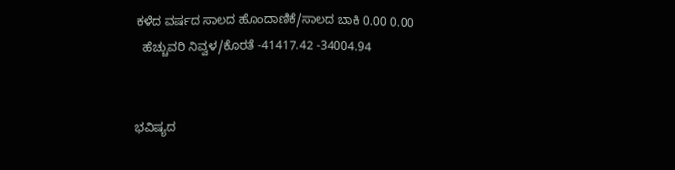ಕಳೆದ ವರ್ಷದ ಸಾಲದ ಹೊಂದಾಣಿಕೆ/ಸಾಲದ ಬಾಕಿ 0.00 0.00
  ಹೆಚ್ಚುವರಿ ನಿವ್ವಳ/ಕೊರತೆ -41417.42 -34004.94


ಭವಿಷ್ಯದ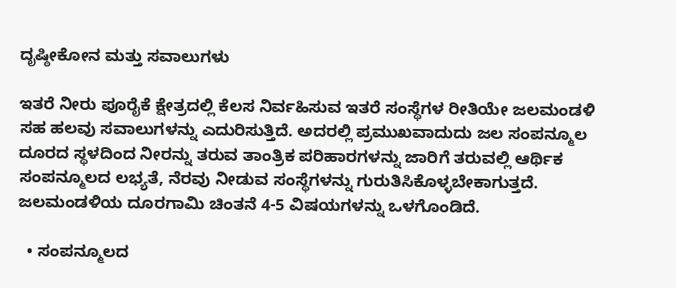ದೃಷ್ಠೀಕೋನ ಮತ್ತು ಸವಾಲುಗಳು

ಇತರೆ ನೀರು ಪೂರೈಕೆ ಕ್ಷೇತ್ರದಲ್ಲಿ ಕೆಲಸ ನಿರ್ವಹಿಸುವ ಇತರೆ ಸಂಸ್ಥೆಗಳ ರೀತಿಯೇ ಜಲಮಂಡಳಿ ಸಹ ಹಲವು ಸವಾಲುಗಳನ್ನು ಎದುರಿಸುತ್ತಿದೆ. ಅದರಲ್ಲಿ ಪ್ರಮುಖವಾದುದು ಜಲ ಸಂಪನ್ಮೂಲ ದೂರದ ಸ್ಥಳದಿಂದ ನೀರನ್ನು ತರುವ ತಾಂತ್ರಿಕ ಪರಿಹಾರಗಳನ್ನು ಜಾರಿಗೆ ತರುವಲ್ಲಿ ಆರ್ಥಿಕ ಸಂಪನ್ಮೂಲದ ಲಭ್ಯತೆ, ನೆರವು ನೀಡುವ ಸಂಸ್ಥೆಗಳನ್ನು ಗುರುತಿಸಿಕೊಳ್ಳಬೇಕಾಗುತ್ತದೆ. ಜಲಮಂಡಳಿಯ ದೂರಗಾಮಿ ಚಿಂತನೆ 4-5 ವಿಷಯಗಳನ್ನು ಒಳಗೊಂಡಿದೆ.

  • ಸಂಪನ್ಮೂಲದ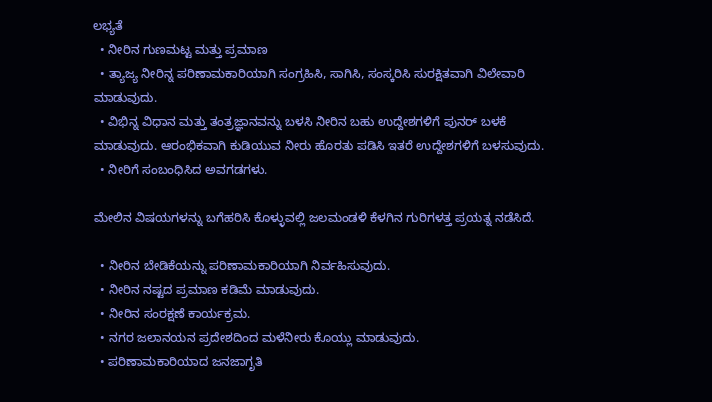ಲಭ್ಯತೆ
  • ನೀರಿನ ಗುಣಮಟ್ಟ ಮತ್ತು ಪ್ರಮಾಣ
  • ತ್ಯಾಜ್ಯ ನೀರಿನ್ನ ಪರಿಣಾಮಕಾರಿಯಾಗಿ ಸಂಗ್ರಹಿಸಿ, ಸಾಗಿಸಿ, ಸಂಸ್ಕರಿಸಿ ಸುರಕ್ಷಿತವಾಗಿ ವಿಲೇವಾರಿ ಮಾಡುವುದು.
  • ವಿಭಿನ್ನ ವಿಧಾನ ಮತ್ತು ತಂತ್ರಜ್ಞಾನವನ್ನು ಬಳಸಿ ನೀರಿನ ಬಹು ಉದ್ದೇಶಗಳಿಗೆ ಪುನರ್ ಬಳಕೆ ಮಾಡುವುದು. ಆರಂಭಿಕವಾಗಿ ಕುಡಿಯುವ ನೀರು ಹೊರತು ಪಡಿಸಿ ಇತರೆ ಉದ್ದೇಶಗಳಿಗೆ ಬಳಸುವುದು.
  • ನೀರಿಗೆ ಸಂಬಂಧಿಸಿದ ಅವಗಡಗಳು.

ಮೇಲಿನ ವಿಷಯಗಳನ್ನು ಬಗೆಹರಿಸಿ ಕೊಳ್ಳುವಲ್ಲಿ ಜಲಮಂಡಳಿ ಕೆಳಗಿನ ಗುರಿಗಳತ್ತ ಪ್ರಯತ್ನ ನಡೆಸಿದೆ.

  • ನೀರಿನ ಬೇಡಿಕೆಯನ್ನು ಪರಿಣಾಮಕಾರಿಯಾಗಿ ನಿರ್ವಹಿಸುವುದು.
  • ನೀರಿನ ನಷ್ಟದ ಪ್ರಮಾಣ ಕಡಿಮೆ ಮಾಡುವುದು.
  • ನೀರಿನ ಸಂರಕ್ಷಣೆ ಕಾರ್ಯಕ್ರಮ.
  • ನಗರ ಜಲಾನಯನ ಪ್ರದೇಶದಿಂದ ಮಳೆನೀರು ಕೊಯ್ಲು ಮಾಡುವುದು.
  • ಪರಿಣಾಮಕಾರಿಯಾದ ಜನಜಾಗೃತಿ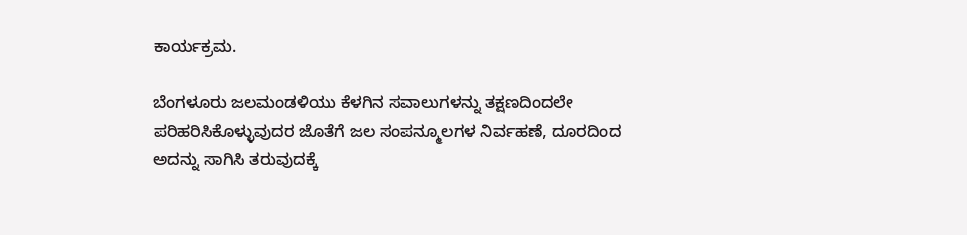ಕಾರ್ಯಕ್ರಮ.

ಬೆಂಗಳೂರು ಜಲಮಂಡಳಿಯು ಕೆಳಗಿನ ಸವಾಲುಗಳನ್ನು ತಕ್ಷಣದಿಂದಲೇ ಪರಿಹರಿಸಿಕೊಳ್ಳುವುದರ ಜೊತೆಗೆ ಜಲ ಸಂಪನ್ಮೂಲಗಳ ನಿರ್ವಹಣೆ, ದೂರದಿಂದ ಅದನ್ನು ಸಾಗಿಸಿ ತರುವುದಕ್ಕೆ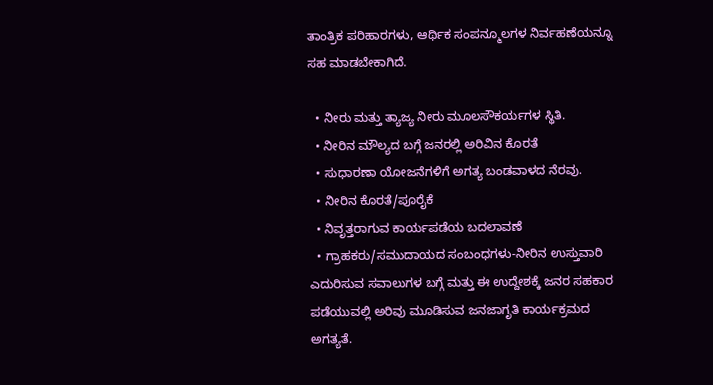ತಾಂತ್ರಿಕ ಪರಿಹಾರಗಳು, ಆರ್ಥಿಕ ಸಂಪನ್ಮೂಲಗಳ ನಿರ್ವಹಣೆಯನ್ನೂ ಸಹ ಮಾಡಬೇಕಾಗಿದೆ.

  • ನೀರು ಮತ್ತು ತ್ಯಾಜ್ಯ ನೀರು ಮೂಲಸೌಕರ್ಯಗಳ ಸ್ಥಿತಿ.
  • ನೀರಿನ ಮೌಲ್ಯದ ಬಗ್ಗೆ ಜನರಲ್ಲಿ ಅರಿವಿನ ಕೊರತೆ
  • ಸುಧಾರಣಾ ಯೋಜನೆಗಳಿಗೆ ಅಗತ್ಯ ಬಂಡವಾಳದ ನೆರವು.
  • ನೀರಿನ ಕೊರತೆ/ಪೂರೈಕೆ
  • ನಿವೃತ್ತರಾಗುವ ಕಾರ್ಯಪಡೆಯ ಬದಲಾವಣೆ
  • ಗ್ರಾಹಕರು/ಸಮುದಾಯದ ಸಂಬಂಧಗಳು-ನೀರಿನ ಉಸ್ತುವಾರಿ ಎದುರಿಸುವ ಸವಾಲುಗಳ ಬಗ್ಗೆ ಮತ್ತು ಈ ಉದ್ದೇಶಕ್ಕೆ ಜನರ ಸಹಕಾರ ಪಡೆಯುವಲ್ಲಿ ಅರಿವು ಮೂಡಿಸುವ ಜನಜಾಗೃತಿ ಕಾರ್ಯಕ್ರಮದ ಅಗತ್ಯತೆ.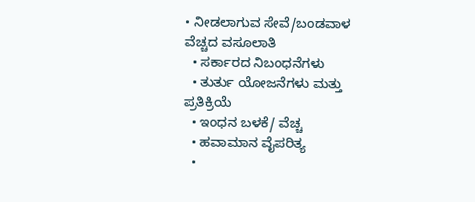• ನೀಡಲಾಗುವ ಸೇವೆ/ಬಂಡವಾಳ ವೆಚ್ಚದ ವಸೂಲಾತಿ
  • ಸರ್ಕಾರದ ನಿಬಂಧನೆಗಳು
  • ತುರ್ತು ಯೋಜನೆಗಳು ಮತ್ತು ಪ್ರತಿಕ್ರಿಯೆ
  • ಇಂಧನ ಬಳಕೆ/ ವೆಚ್ಚ
  • ಹವಾಮಾನ ವೈಪರಿತ್ಯ
  •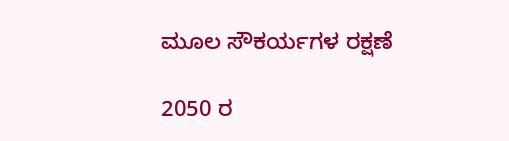ಮೂಲ ಸೌಕರ್ಯಗಳ ರಕ್ಷಣೆ

2050 ರ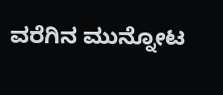ವರೆಗಿನ ಮುನ್ನೋಟ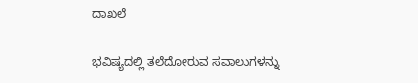ದಾಖಲೆ

ಭವಿಷ್ಯದಲ್ಲಿ ತಲೆದೋರುವ ಸವಾಲುಗಳನ್ನು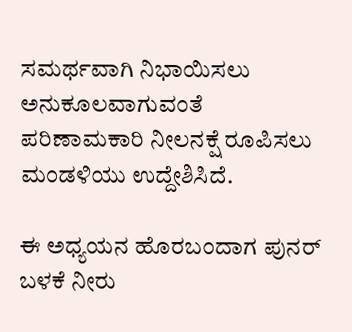ಸಮರ್ಥವಾಗಿ ನಿಭಾಯಿಸಲು ಅನುಕೂಲವಾಗುವಂತೆ ಪರಿಣಾಮಕಾರಿ ನೀಲನಕ್ಷೆ ರೂಪಿಸಲು ಮಂಡಳಿಯು ಉದ್ದೇಶಿಸಿದೆ.

ಈ ಅಧ್ಯಯನ ಹೊರಬಂದಾಗ ಪುನರ್ ಬಳಕೆ ನೀರು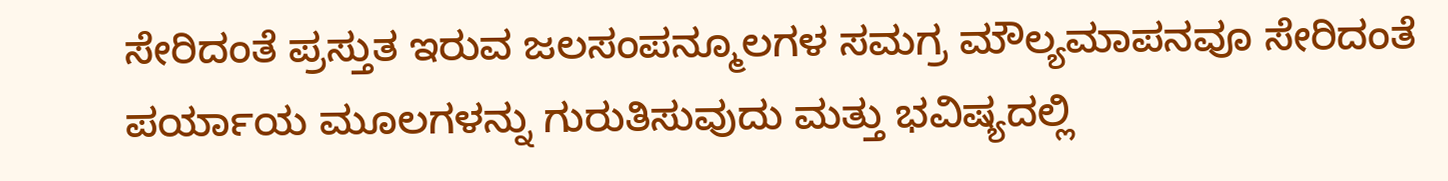ಸೇರಿದಂತೆ ಪ್ರಸ್ತುತ ಇರುವ ಜಲಸಂಪನ್ಮೂಲಗಳ ಸಮಗ್ರ ಮೌಲ್ಯಮಾಪನವೂ ಸೇರಿದಂತೆ ಪರ್ಯಾಯ ಮೂಲಗಳನ್ನು ಗುರುತಿಸುವುದು ಮತ್ತು ಭವಿಷ್ಯದಲ್ಲಿ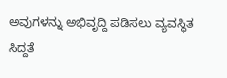ಅವುಗಳನ್ನು ಅಭಿವೃದ್ದಿ ಪಡಿಸಲು ವ್ಯವಸ್ಥಿತ ಸಿದ್ದತೆ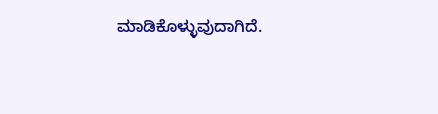ಮಾಡಿಕೊಳ್ಳುವುದಾಗಿದೆ.